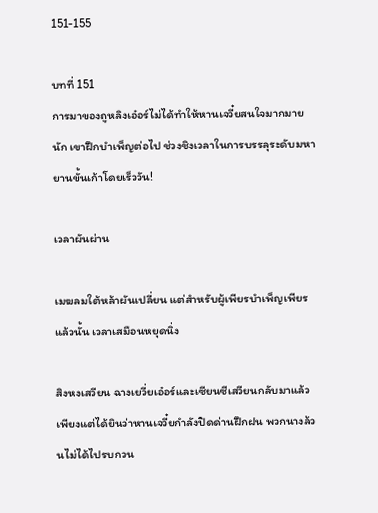151-155

บทที่ 151
การมาของถูหลิงเอ๋อร์ไม่ได้ทำให้หานเจวี๋ยสนใจมากมายนัก เขาฝึกบำเพ็ญต่อไป ช่วงชิงเวลาในการบรรลุระดับมหายานขั้นเก้าโดยเร็ววัน!

เวลาผันผ่าน

เมฆลมใต้หล้าผันเปลี่ยน แต่สำหรับผู้เพียรบำเพ็ญเพียรแล้วนั้น เวลาเสมือนหยุดนิ่ง

สิงหงเสวียน ฉางเยวี่ยเอ๋อร์และเซียนซีเสวียนกลับมาแล้ว เพียงแต่ได้ยินว่าหานเจวี๋ยกำลังปิดด่านฝึกฝน พวกนางล้วนไม่ได้ไปรบกวน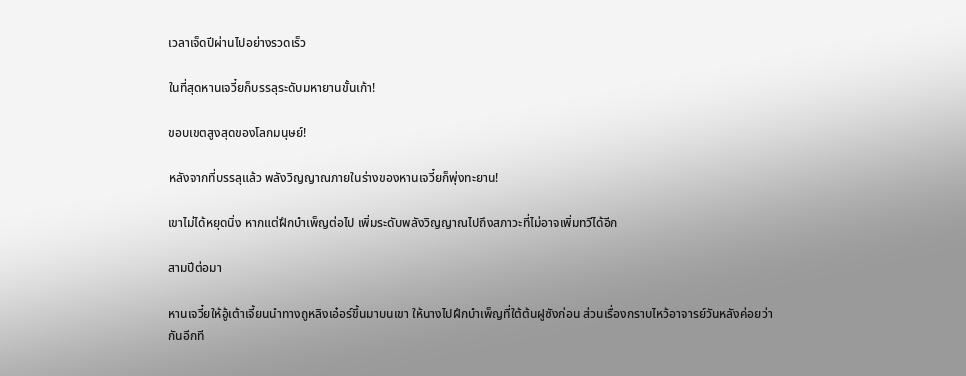เวลาเจ็ดปีผ่านไปอย่างรวดเร็ว

ในที่สุดหานเจวี๋ยก็บรรลุระดับมหายานขั้นเก้า!

ขอบเขตสูงสุดของโลกมนุษย์!

หลังจากที่บรรลุแล้ว พลังวิญญาณภายในร่างของหานเจวี๋ยก็พุ่งทะยาน!

เขาไม่ได้หยุดนิ่ง หากแต่ฝึกบำเพ็ญต่อไป เพิ่มระดับพลังวิญญาณไปถึงสภาวะที่ไม่อาจเพิ่มทวีได้อีก

สามปีต่อมา

หานเจวี๋ยให้อู้เต้าเจี้ยนนำทางถูหลิงเอ๋อร์ขึ้นมาบนเขา ให้นางไปฝึกบำเพ็ญที่ใต้ต้นฝูซังก่อน ส่วนเรื่องกราบไหว้อาจารย์วันหลังค่อยว่ากันอีกที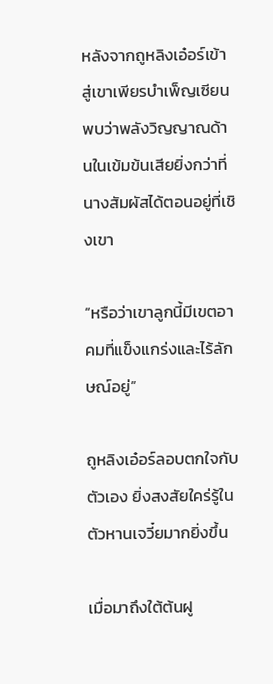หลังจากถูหลิงเอ๋อร์เข้าสู่เขาเพียรบำเพ็ญเซียน พบว่าพลังวิญญาณด้านในเข้มข้นเสียยิ่งกว่าที่นางสัมผัสได้ตอนอยู่ที่เชิงเขา

“หรือว่าเขาลูกนี้มีเขตอาคมที่แข็งแกร่งและไร้ลักษณ์อยู่”

ถูหลิงเอ๋อร์ลอบตกใจกับตัวเอง ยิ่งสงสัยใคร่รู้ในตัวหานเจวี๋ยมากยิ่งขึ้น

เมื่อมาถึงใต้ต้นฝู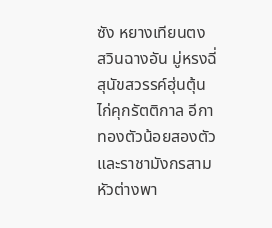ซัง หยางเทียนตง สวินฉางอัน มู่หรงฉี่ สุนัขสวรรค์ฮุ่นตุ้น ไก่คุกรัตติกาล อีกาทองตัวน้อยสองตัวและราชามังกรสามหัวต่างพา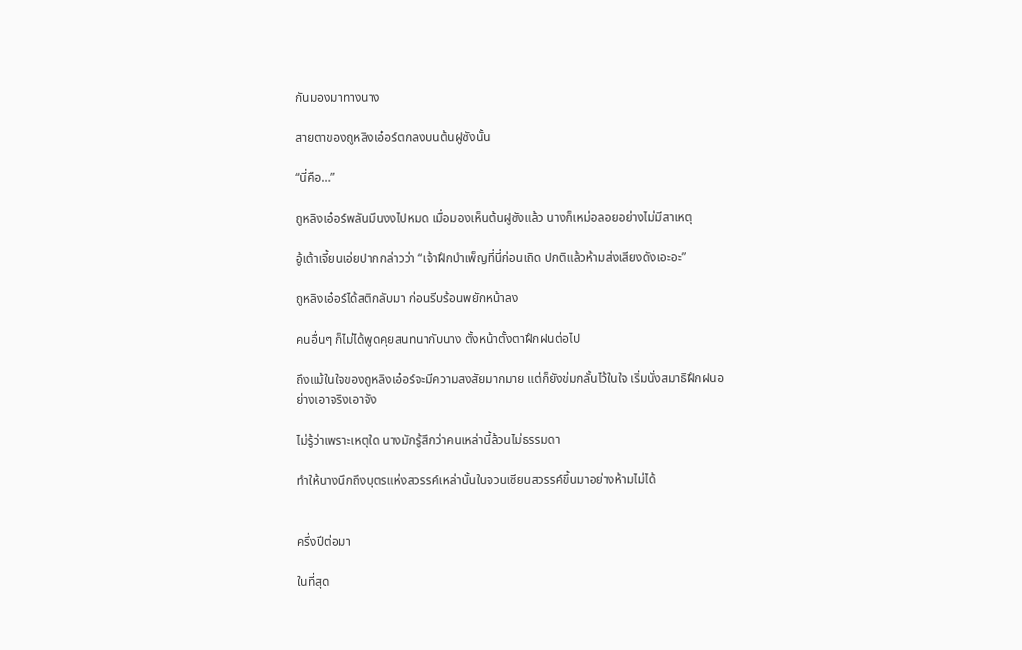กันมองมาทางนาง

สายตาของถูหลิงเอ๋อร์ตกลงบนต้นฝูซังนั้น

“นี่คือ…”

ถูหลิงเอ๋อร์พลันมึนงงไปหมด เมื่อมองเห็นต้นฝูซังแล้ว นางก็เหม่อลอยอย่างไม่มีสาเหตุ

อู้เต้าเจี้ยนเอ่ยปากกล่าวว่า “เจ้าฝึกบำเพ็ญที่นี่ก่อนเถิด ปกติแล้วห้ามส่งเสียงดังเอะอะ”

ถูหลิงเอ๋อร์ได้สติกลับมา ก่อนรีบร้อนพยักหน้าลง

คนอื่นๆ ก็ไม่ได้พูดคุยสนทนากับนาง ตั้งหน้าตั้งตาฝึกฝนต่อไป

ถึงแม้ในใจของถูหลิงเอ๋อร์จะมีความสงสัยมากมาย แต่ก็ยังข่มกลั้นไว้ในใจ เริ่มนั่งสมาธิฝึกฝนอย่างเอาจริงเอาจัง

ไม่รู้ว่าเพราะเหตุใด นางมักรู้สึกว่าคนเหล่านี้ล้วนไม่ธรรมดา

ทำให้นางนึกถึงบุตรแห่งสวรรค์เหล่านั้นในจวนเซียนสวรรค์ขึ้นมาอย่างห้ามไม่ได้


ครึ่งปีต่อมา

ในที่สุด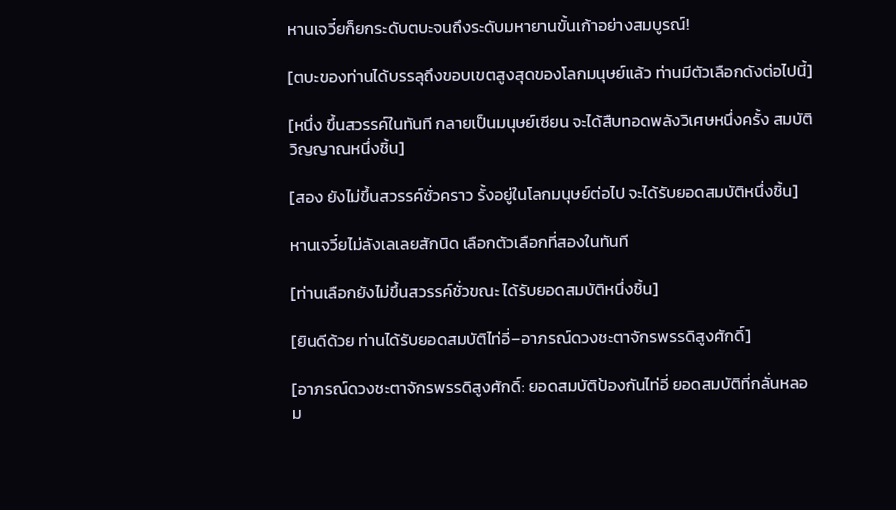หานเจวี๋ยก็ยกระดับตบะจนถึงระดับมหายานขั้นเก้าอย่างสมบูรณ์!

[ตบะของท่านได้บรรลุถึงขอบเขตสูงสุดของโลกมนุษย์แล้ว ท่านมีตัวเลือกดังต่อไปนี้]

[หนึ่ง ขึ้นสวรรค์ในทันที กลายเป็นมนุษย์เซียน จะได้สืบทอดพลังวิเศษหนึ่งครั้ง สมบัติวิญญาณหนึ่งชิ้น]

[สอง ยังไม่ขึ้นสวรรค์ชั่วคราว รั้งอยู่ในโลกมนุษย์ต่อไป จะได้รับยอดสมบัติหนึ่งชิ้น]

หานเจวี๋ยไม่ลังเลเลยสักนิด เลือกตัวเลือกที่สองในทันที

[ท่านเลือกยังไม่ขึ้นสวรรค์ชั่วขณะ ได้รับยอดสมบัติหนึ่งชิ้น]

[ยินดีด้วย ท่านได้รับยอดสมบัติไท่อี่–อาภรณ์ดวงชะตาจักรพรรดิสูงศักดิ์]

[อาภรณ์ดวงชะตาจักรพรรดิสูงศักดิ์: ยอดสมบัติป้องกันไท่อี่ ยอดสมบัติที่กลั่นหลอม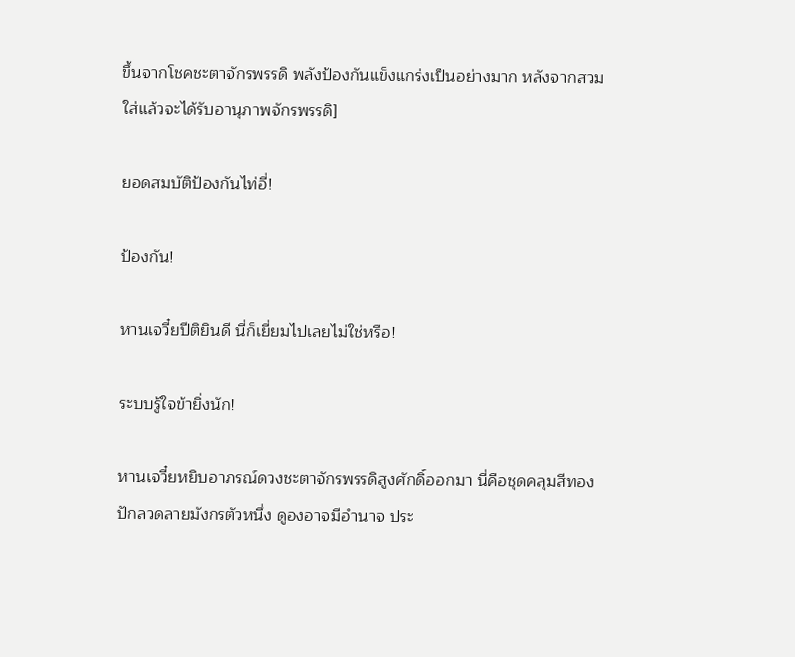ขึ้นจากโชคชะตาจักรพรรดิ พลังป้องกันแข็งแกร่งเป็นอย่างมาก หลังจากสวมใส่แล้วจะได้รับอานุภาพจักรพรรดิ]

ยอดสมบัติป้องกันไท่อี่!

ป้องกัน!

หานเจวี๋ยปีติยินดี นี่ก็เยี่ยมไปเลยไม่ใช่หรือ!

ระบบรู้ใจข้ายิ่งนัก!

หานเจวี๋ยหยิบอาภรณ์ดวงชะตาจักรพรรดิสูงศักดิ์ออกมา นี่คือชุดคลุมสีทองปักลวดลายมังกรตัวหนึ่ง ดูองอาจมีอำนาจ ประ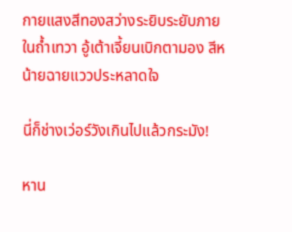กายแสงสีทองสว่างระยิบระยับภายในถ้ำเทวา อู้เต้าเจี้ยนเบิกตามอง สีหน้ายฉายแววประหลาดใจ

นี่ก็ช่างเว่อร์วังเกินไปแล้วกระมัง!

หาน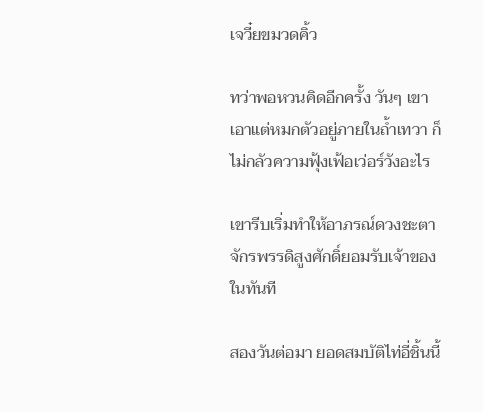เจวี๋ยขมวดคิ้ว

ทว่าพอหวนคิดอีกครั้ง วันๆ เขาเอาแต่หมกตัวอยู่ภายในถ้ำเทวา ก็ไม่กลัวความฟุ้งเฟ้อเว่อร์วังอะไร

เขารีบเริ่มทำให้อาภรณ์ดวงชะตาจักรพรรดิสูงศักดิ์ยอมรับเจ้าของในทันที

สองวันต่อมา ยอดสมบัติไท่อี่ชิ้นนี้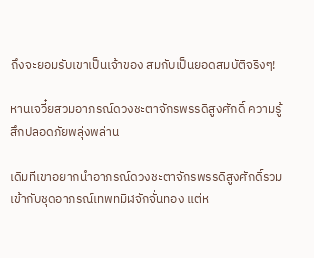ถึงจะยอมรับเขาเป็นเจ้าของ สมกับเป็นยอดสมบัติจริงๆ!

หานเจวี๋ยสวมอาภรณ์ดวงชะตาจักรพรรดิสูงศักดิ์ ความรู้สึกปลอดภัยพลุ่งพล่าน

เดิมทีเขาอยากนำอาภรณ์ดวงชะตาจักรพรรดิสูงศักดิ์รวมเข้ากับชุดอาภรณ์เทพทมิฬจักจั่นทอง แต่ห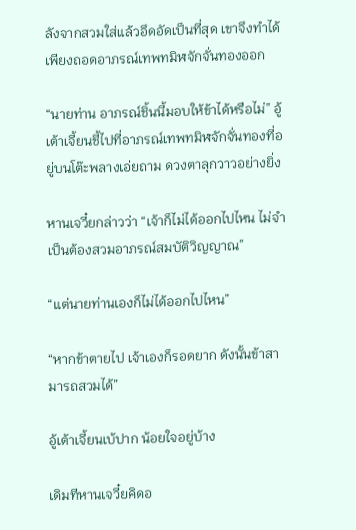ลังจากสวมใส่แล้วอึดอัดเป็นที่สุด เขาจึงทำได้เพียงถอดอาภรณ์เทพทมิฬจักจั่นทองออก

“นายท่าน อาภรณ์ชิ้นนี้มอบให้ข้าได้หรือไม่” อู้เต้าเจี้ยนชี้ไปที่อาภรณ์เทพทมิฬจักจั่นทองที่อยู่บนโต๊ะพลางเอ่ยถาม ดวงตาลุกวาวอย่างยิ่ง

หานเจวี๋ยกล่าวว่า “เจ้าก็ไม่ได้ออกไปไหน ไม่จำเป็นต้องสวมอาภรณ์สมบัติวิญญาณ”

“แต่นายท่านเองก็ไม่ได้ออกไปไหน”

“หากข้าตายไป เจ้าเองก็รอดยาก ดังนั้นข้าสามารถสวมได้”

อู้เต้าเจี้ยนเบ้ปาก น้อยใจอยู่บ้าง

เดิมทีหานเจวี๋ยคิดอ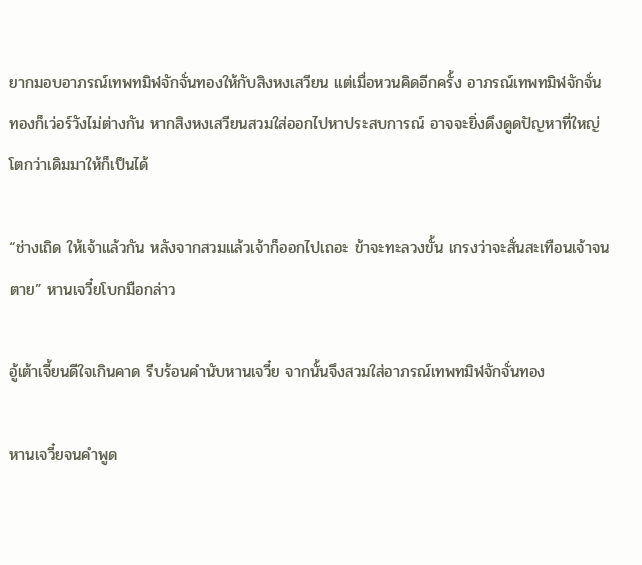ยากมอบอาภรณ์เทพทมิฬจักจั่นทองให้กับสิงหงเสวียน แต่เมื่อหวนคิดอีกครั้ง อาภรณ์เทพทมิฬจักจั่นทองก็เว่อร์วังไม่ต่างกัน หากสิงหงเสวียนสวมใส่ออกไปหาประสบการณ์ อาจจะยิ่งดึงดูดปัญหาที่ใหญ่โตกว่าเดิมมาให้ก็เป็นได้

“ช่างเถิด ให้เจ้าแล้วกัน หลังจากสวมแล้วเจ้าก็ออกไปเถอะ ข้าจะทะลวงขั้น เกรงว่าจะสั่นสะเทือนเจ้าจนตาย” หานเจวี๋ยโบกมือกล่าว

อู้เต้าเจี้ยนดีใจเกินคาด รีบร้อนคำนับหานเจวี๋ย จากนั้นจึงสวมใส่อาภรณ์เทพทมิฬจักจั่นทอง

หานเจวี๋ยจนคำพูด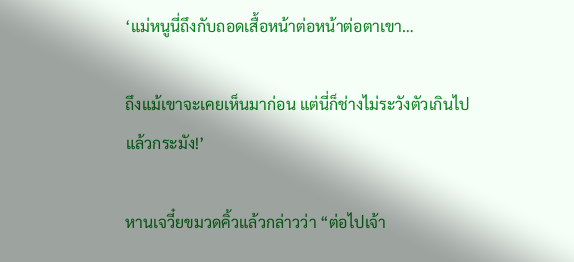‘แม่หนูนี่ถึงกับถอดเสื้อหน้าต่อหน้าต่อตาเขา…

ถึงแม้เขาจะเคยเห็นมาก่อน แต่นี่ก็ช่างไม่ระวังตัวเกินไปแล้วกระมัง!’

หานเจวี๋ยขมวดคิ้วแล้วกล่าวว่า “ต่อไปเจ้า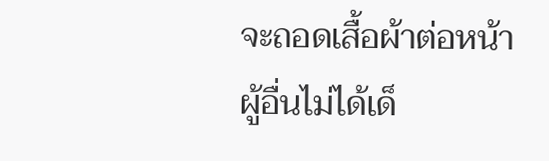จะถอดเสื้อผ้าต่อหน้าผู้อื่นไม่ได้เด็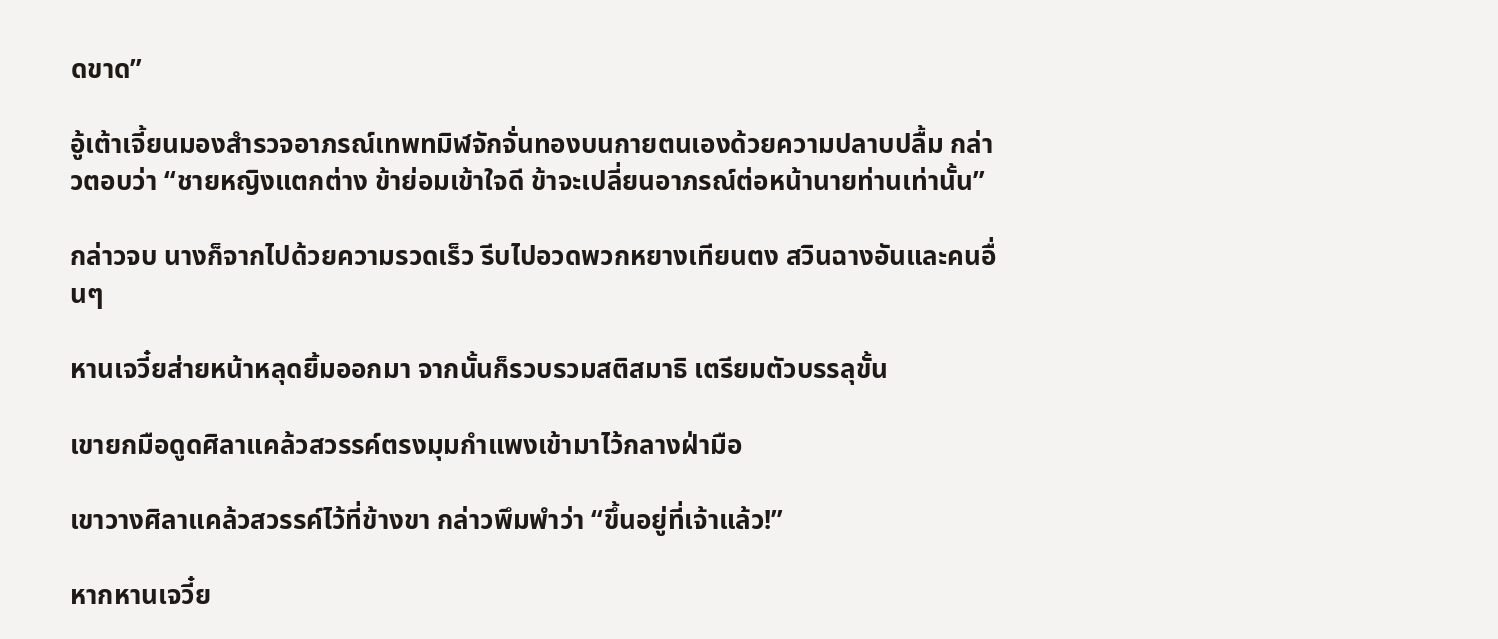ดขาด”

อู้เต้าเจี้ยนมองสำรวจอาภรณ์เทพทมิฬจักจั่นทองบนกายตนเองด้วยความปลาบปลื้ม กล่าวตอบว่า “ชายหญิงแตกต่าง ข้าย่อมเข้าใจดี ข้าจะเปลี่ยนอาภรณ์ต่อหน้านายท่านเท่านั้น”

กล่าวจบ นางก็จากไปด้วยความรวดเร็ว รีบไปอวดพวกหยางเทียนตง สวินฉางอันและคนอื่นๆ

หานเจวี๋ยส่ายหน้าหลุดยิ้มออกมา จากนั้นก็รวบรวมสติสมาธิ เตรียมตัวบรรลุขั้น

เขายกมือดูดศิลาแคล้วสวรรค์ตรงมุมกำแพงเข้ามาไว้กลางฝ่ามือ

เขาวางศิลาแคล้วสวรรค์ไว้ที่ข้างขา กล่าวพึมพำว่า “ขึ้นอยู่ที่เจ้าแล้ว!”

หากหานเจวี๋ย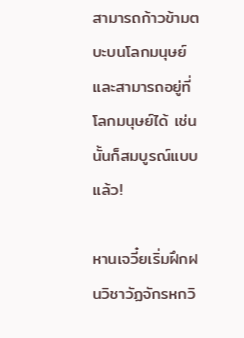สามารถก้าวข้ามตบะบนโลกมนุษย์ และสามารถอยู่ที่โลกมนุษย์ได้ เช่นนั้นก็สมบูรณ์แบบแล้ว!

หานเจวี๋ยเริ่มฝึกฝนวิชาวัฏจักรหกวิ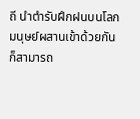ถี นำตำรับฝึกฝนบนโลกมนุษย์ผสานเข้าด้วยกัน ก็สามารถ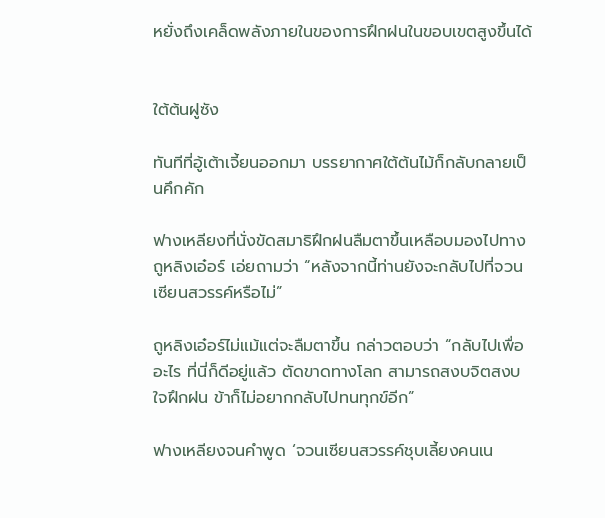หยั่งถึงเคล็ดพลังภายในของการฝึกฝนในขอบเขตสูงขึ้นได้


ใต้ต้นฝูซัง

ทันทีที่อู้เต้าเจี้ยนออกมา บรรยากาศใต้ต้นไม้ก็กลับกลายเป็นคึกคัก

ฟางเหลียงที่นั่งขัดสมาธิฝึกฝนลืมตาขึ้นเหลือบมองไปทางถูหลิงเอ๋อร์ เอ่ยถามว่า “หลังจากนี้ท่านยังจะกลับไปที่จวนเซียนสวรรค์หรือไม่”

ถูหลิงเอ๋อร์ไม่แม้แต่จะลืมตาขึ้น กล่าวตอบว่า “กลับไปเพื่ออะไร ที่นี่ก็ดีอยู่แล้ว ตัดขาดทางโลก สามารถสงบจิตสงบใจฝึกฝน ข้าก็ไม่อยากกลับไปทนทุกข์อีก”

ฟางเหลียงจนคำพูด ‘จวนเซียนสวรรค์ชุบเลี้ยงคนเน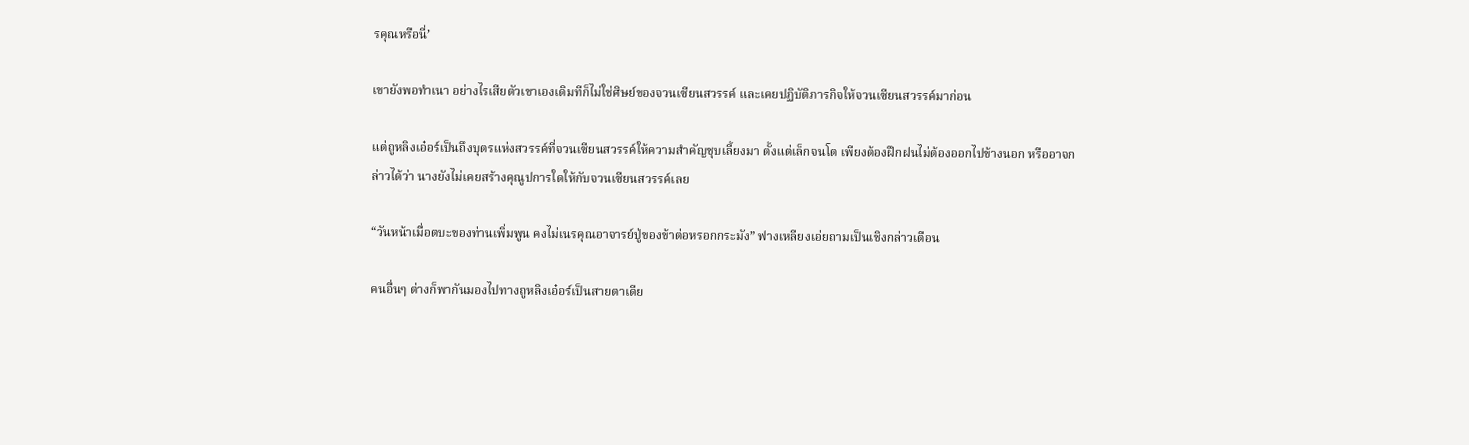รคุณหรือนี่’

เขายังพอทำเนา อย่างไรเสียตัวเขาเองเดิมทีก็ไม่ใช่ศิษย์ของจวนเซียนสวรรค์ และเคยปฏิบัติภารกิจให้จวนเซียนสวรรค์มาก่อน

แต่ถูหลิงเอ๋อร์เป็นถึงบุตรแห่งสวรรค์ที่จวนเซียนสวรรค์ให้ความสำคัญชุบเลี้ยงมา ตั้งแต่เล็กจนโต เพียงต้องฝึกฝนไม่ต้องออกไปข้างนอก หรืออาจกล่าวได้ว่า นางยังไม่เคยสร้างคุณูปการใดให้กับจวนเซียนสวรรค์เลย

“วันหน้าเมื่อตบะของท่านเพิ่มพูน คงไม่เนรคุณอาจารย์ปู่ของข้าต่อหรอกกระมัง” ฟางเหลียงเอ่ยถามเป็นเชิงกล่าวเตือน

คนอื่นๆ ต่างก็พากันมองไปทางถูหลิงเอ๋อร์เป็นสายตาเดีย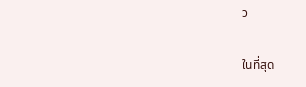ว

ในที่สุด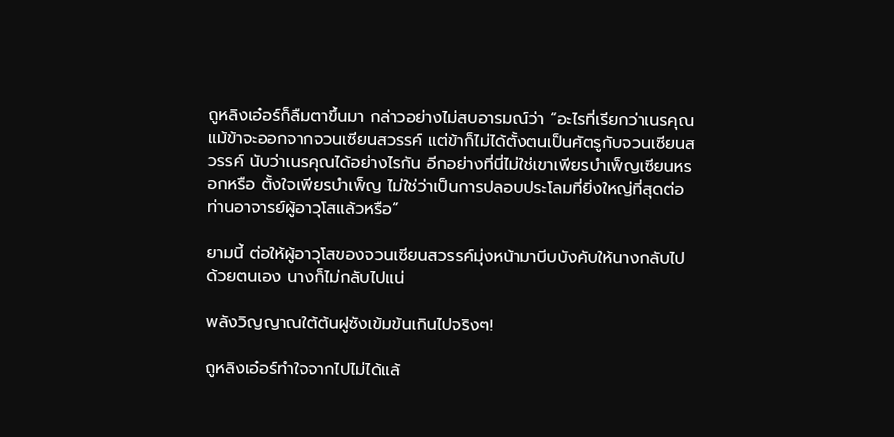ถูหลิงเอ๋อร์ก็ลืมตาขึ้นมา กล่าวอย่างไม่สบอารมณ์ว่า “อะไรที่เรียกว่าเนรคุณ แม้ข้าจะออกจากจวนเซียนสวรรค์ แต่ข้าก็ไม่ได้ตั้งตนเป็นศัตรูกับจวนเซียนสวรรค์ นับว่าเนรคุณได้อย่างไรกัน อีกอย่างที่นี่ไม่ใช่เขาเพียรบำเพ็ญเซียนหรอกหรือ ตั้งใจเพียรบำเพ็ญ ไม่ใช่ว่าเป็นการปลอบประโลมที่ยิ่งใหญ่ที่สุดต่อท่านอาจารย์ผู้อาวุโสแล้วหรือ”

ยามนี้ ต่อให้ผู้อาวุโสของจวนเซียนสวรรค์มุ่งหน้ามาบีบบังคับให้นางกลับไปด้วยตนเอง นางก็ไม่กลับไปแน่

พลังวิญญาณใต้ต้นฝูซังเข้มข้นเกินไปจริงๆ!

ถูหลิงเอ๋อร์ทำใจจากไปไม่ได้แล้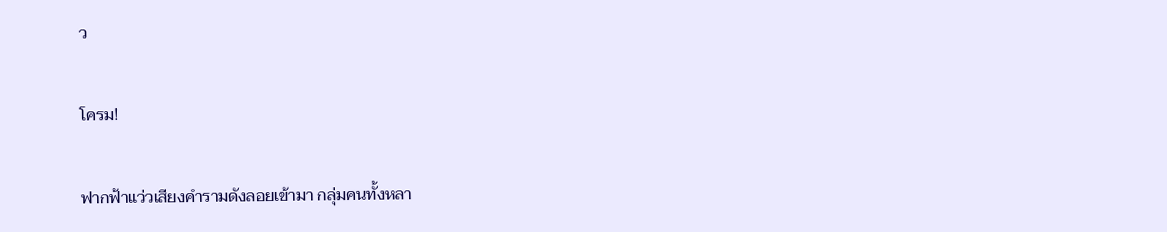ว

โครม!

ฟากฟ้าแว่วเสียงคำรามดังลอยเข้ามา กลุ่มคนทั้งหลา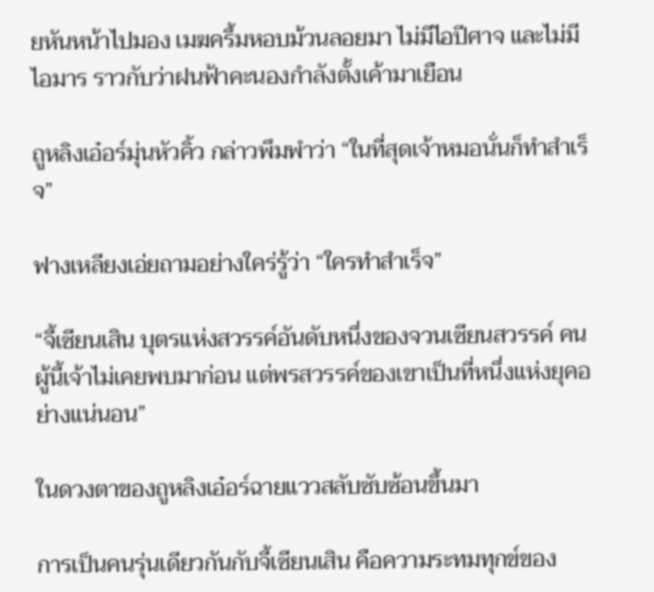ยหันหน้าไปมอง เมฆครึ้มหอบม้วนลอยมา ไม่มีไอปีศาจ และไม่มีไอมาร ราวกับว่าฝนฟ้าคะนองกำลังตั้งเค้ามาเยือน

ถูหลิงเอ๋อร์มุ่นหัวคิ้ว กล่าวพึมพำว่า “ในที่สุดเจ้าหมอนั่นก็ทำสำเร็จ”

ฟางเหลียงเอ่ยถามอย่างใคร่รู้ว่า “ใครทำสำเร็จ”

“จี้เซียนเสิน บุตรแห่งสวรรค์อันดับหนึ่งของจวนเซียนสวรรค์ คนผู้นี้เจ้าไม่เคยพบมาก่อน แต่พรสวรรค์ของเขาเป็นที่หนึ่งแห่งยุคอย่างแน่นอน”

ในดวงตาของถูหลิงเอ๋อร์ฉายแววสลับซับซ้อนขึ้นมา

การเป็นคนรุ่นเดียวกันกับจี้เซียนเสิน คือความระทมทุกข์ของ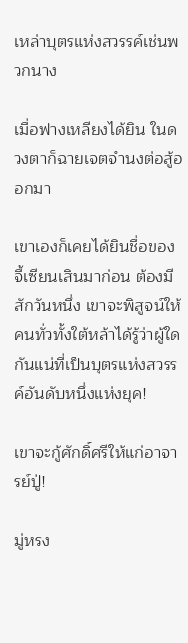เหล่าบุตรแห่งสวรรค์เช่นพวกนาง

เมื่อฟางเหลียงได้ยิน ในดวงตาก็ฉายเจตจำนงต่อสู้ออกมา

เขาเองก็เคยได้ยินชื่อของจี้เซียนเสินมาก่อน ต้องมีสักวันหนึ่ง เขาจะพิสูจน์ให้คนทั่วทั้งใต้หล้าได้รู้ว่าผู้ใดกันแน่ที่เป็นบุตรแห่งสวรรค์อันดับหนึ่งแห่งยุค!

เขาจะกู้ศักดิ์ศรีให้แก่อาจารย์ปู่!

มู่หรง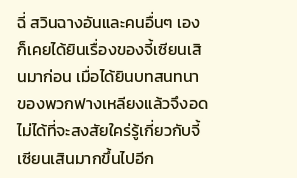ฉี่ สวินฉางอันและคนอื่นๆ เองก็เคยได้ยินเรื่องของจี้เซียนเสินมาก่อน เมื่อได้ยินบทสนทนาของพวกฟางเหลียงแล้วจึงอดไม่ได้ที่จะสงสัยใคร่รู้เกี่ยวกับจี้เซียนเสินมากขึ้นไปอีก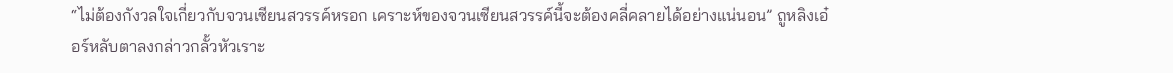“ไม่ต้องกังวลใจเกี่ยวกับจวนเซียนสวรรค์หรอก เคราะห์ของจวนเซียนสวรรค์นี้จะต้องคลี่คลายได้อย่างแน่นอน” ถูหลิงเอ๋อร์หลับตาลงกล่าวกลั้วหัวเราะ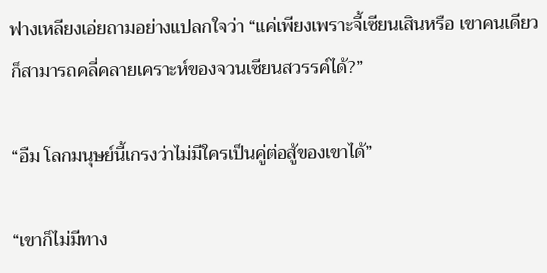ฟางเหลียงเอ่ยถามอย่างแปลกใจว่า “แค่เพียงเพราะจี้เซียนเสินหรือ เขาคนเดียวก็สามารถคลี่คลายเคราะห์ของจวนเซียนสวรรค์ได้?”

“อืม โลกมนุษย์นี้เกรงว่าไม่มีใครเป็นคู่ต่อสู้ของเขาได้”

“เขาก็ไม่มีทาง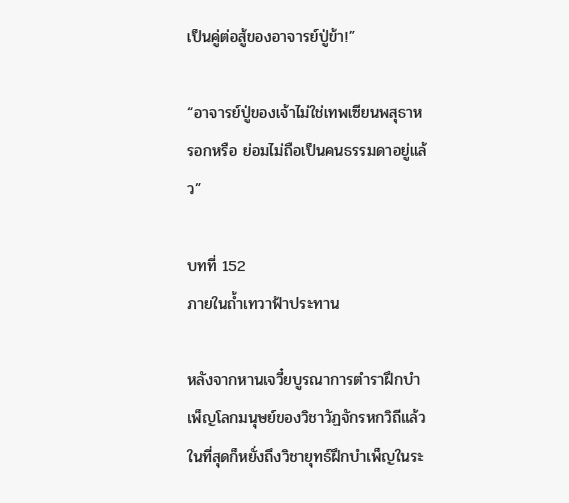เป็นคู่ต่อสู้ของอาจารย์ปู่ข้า!”

“อาจารย์ปู่ของเจ้าไม่ใช่เทพเซียนพสุธาหรอกหรือ ย่อมไม่ถือเป็นคนธรรมดาอยู่แล้ว”

บทที่ 152
ภายในถ้ำเทวาฟ้าประทาน

หลังจากหานเจวี๋ยบูรณาการตำราฝึกบำเพ็ญโลกมนุษย์ของวิชาวัฏจักรหกวิถีแล้ว ในที่สุดก็หยั่งถึงวิชายุทธ์ฝึกบำเพ็ญในระ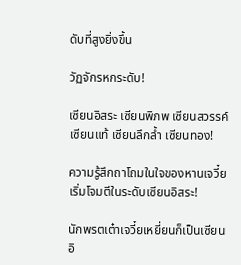ดับที่สูงยิ่งขึ้น

วัฏจักรหกระดับ!

เซียนอิสระ เซียนพิภพ เซียนสวรรค์ เซียนแท้ เซียนลึกล้ำ เซียนทอง!

ความรู้สึกถาโถมในใจของหานเจวี๋ย เริ่มโจมตีในระดับเซียนอิสระ!

นักพรตเต๋าเจวี๋ยเหยี่ยนก็เป็นเซียนอิ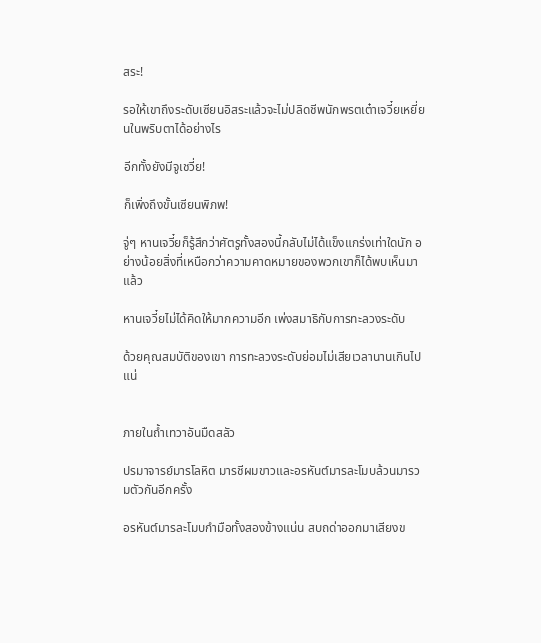สระ!

รอให้เขาถึงระดับเซียนอิสระแล้วจะไม่ปลิดชีพนักพรตเต๋าเจวี๋ยเหยี่ยนในพริบตาได้อย่างไร

อีกทั้งยังมีจูเชวี่ย!

ก็เพิ่งถึงขั้นเซียนพิภพ!

จู่ๆ หานเจวี๋ยก็รู้สึกว่าศัตรูทั้งสองนี้กลับไม่ได้แข็งแกร่งเท่าใดนัก อย่างน้อยสิ่งที่เหนือกว่าความคาดหมายของพวกเขาก็ได้พบเห็นมาแล้ว

หานเจวี๋ยไม่ได้คิดให้มากความอีก เพ่งสมาธิกับการทะลวงระดับ

ด้วยคุณสมบัติของเขา การทะลวงระดับย่อมไม่เสียเวลานานเกินไปแน่


ภายในถ้ำเทวาอันมืดสลัว

ปรมาจารย์มารโลหิต มารชีผมขาวและอรหันต์มารละโมบล้วนมารวมตัวกันอีกครั้ง

อรหันต์มารละโมบกำมือทั้งสองข้างแน่น สบถด่าออกมาเสียงข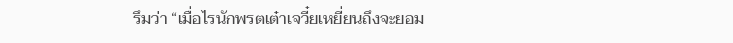รึมว่า “เมื่อไรนักพรตเต๋าเจวี๋ยเหยี่ยนถึงจะยอม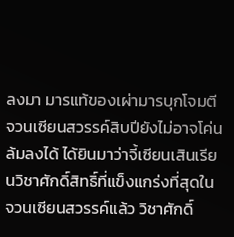ลงมา มารแท้ของเผ่ามารบุกโจมตีจวนเซียนสวรรค์สิบปียังไม่อาจโค่นล้มลงได้ ได้ยินมาว่าจี้เซียนเสินเรียนวิชาศักดิ์สิทธิ์ที่แข็งแกร่งที่สุดในจวนเซียนสวรรค์แล้ว วิชาศักดิ์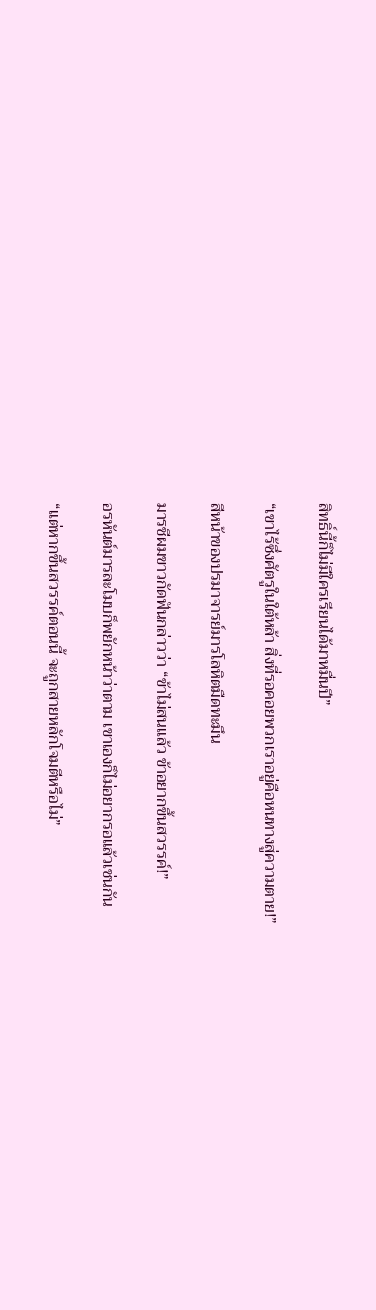สิทธิ์นี้ก็ไม่มีใครเรียนได้มาหมื่นปี”

“เขาไร้ซึ่งศัตรูในใต้หล้า สิ่งที่รอคอยพวกเราอยู่คือหนทางสู่ความตาย!”

สีหน้าของปรมาจารย์มารโลหิตมืดทะมึน

มารชีผมขาวกัดฟันกล่าวว่า “ข้าไม่สนแล้ว ข้าอยากขึ้นสวรรค์!”

อรหันต์มารละโมบก็พยักหน้าว่าตาม เขาเองก็ไม่อยากรอแล้วเช่นกัน

“แต่หากขึ้นสวรรค์ตอนนี้ จะถูกสายหลักโจมตีหรือไม่”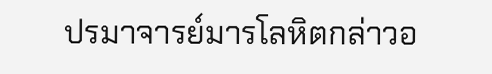ปรมาจารย์มารโลหิตกล่าวอ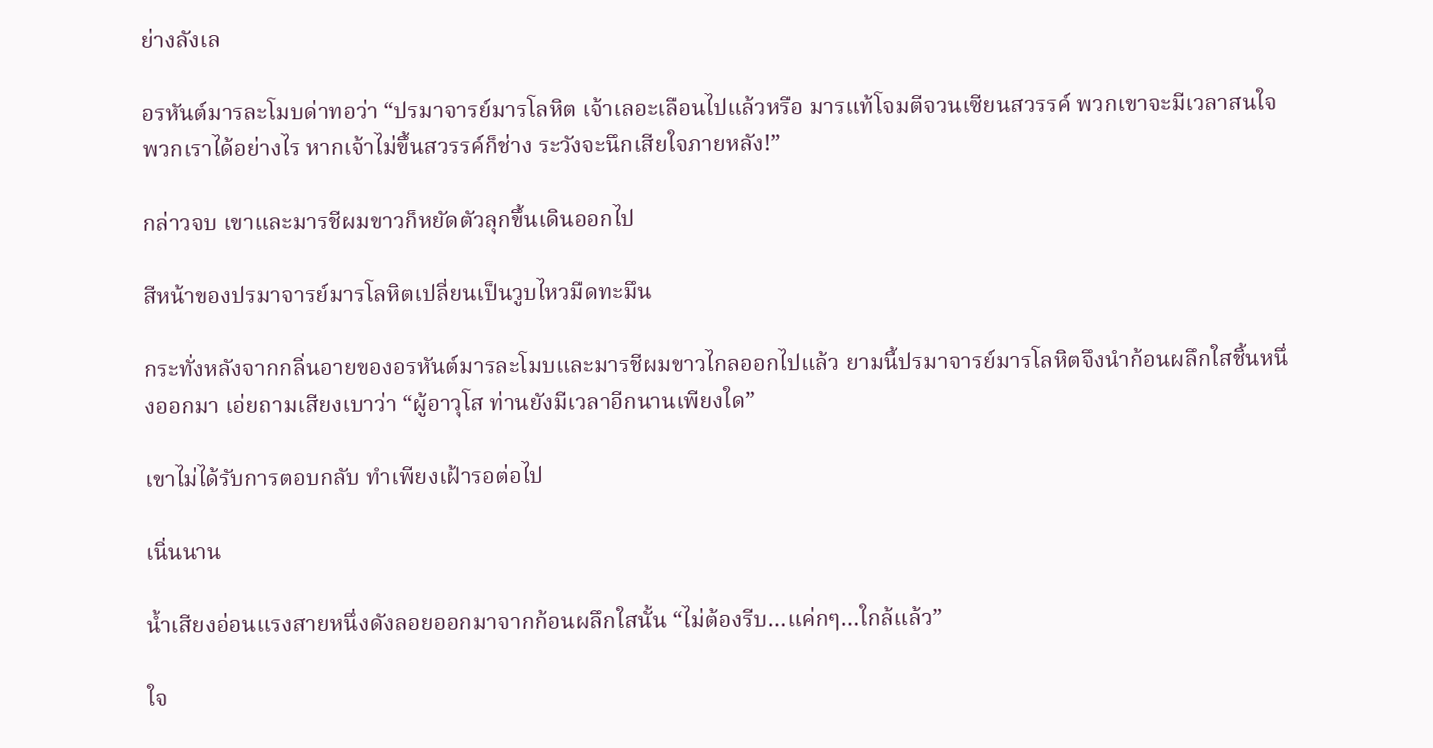ย่างลังเล

อรหันต์มารละโมบด่าทอว่า “ปรมาจารย์มารโลหิต เจ้าเลอะเลือนไปแล้วหรือ มารแท้โจมตีจวนเซียนสวรรค์ พวกเขาจะมีเวลาสนใจพวกเราได้อย่างไร หากเจ้าไม่ขึ้นสวรรค์ก็ช่าง ระวังจะนึกเสียใจภายหลัง!”

กล่าวจบ เขาและมารชีผมขาวก็หยัดตัวลุกขึ้นเดินออกไป

สีหน้าของปรมาจารย์มารโลหิตเปลี่ยนเป็นวูบไหวมืดทะมึน

กระทั่งหลังจากกลิ่นอายของอรหันต์มารละโมบและมารชีผมขาวไกลออกไปแล้ว ยามนี้ปรมาจารย์มารโลหิตจึงนำก้อนผลึกใสชิ้นหนึ่งออกมา เอ่ยถามเสียงเบาว่า “ผู้อาวุโส ท่านยังมีเวลาอีกนานเพียงใด”

เขาไม่ได้รับการตอบกลับ ทำเพียงเฝ้ารอต่อไป

เนิ่นนาน

น้ำเสียงอ่อนแรงสายหนึ่งดังลอยออกมาจากก้อนผลึกใสนั้น “ไม่ต้องรีบ…แค่กๆ…ใกล้แล้ว”

ใจ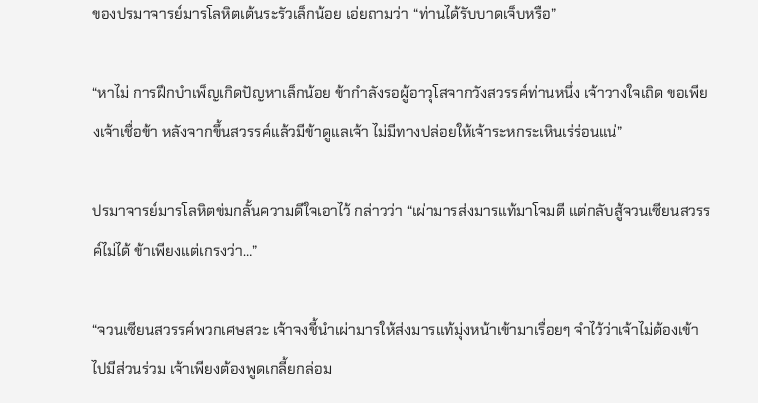ของปรมาจารย์มารโลหิตเต้นระรัวเล็กน้อย เอ่ยถามว่า “ท่านได้รับบาดเจ็บหรือ”

“หาไม่ การฝึกบำเพ็ญเกิดปัญหาเล็กน้อย ข้ากำลังรอผู้อาวุโสจากวังสวรรค์ท่านหนึ่ง เจ้าวางใจเถิด ขอเพียงเจ้าเชื่อข้า หลังจากขึ้นสวรรค์แล้วมีข้าดูแลเจ้า ไม่มีทางปล่อยให้เจ้าระหกระเหินเร่ร่อนแน่”

ปรมาจารย์มารโลหิตข่มกลั้นความดีใจเอาไว้ กล่าวว่า “เผ่ามารส่งมารแท้มาโจมตี แต่กลับสู้จวนเซียนสวรรค์ไม่ได้ ข้าเพียงแต่เกรงว่า…”

“จวนเซียนสวรรค์พวกเศษสวะ เจ้าจงชี้นำเผ่ามารให้ส่งมารแท้มุ่งหน้าเข้ามาเรื่อยๆ จำไว้ว่าเจ้าไม่ต้องเข้าไปมีส่วนร่วม เจ้าเพียงต้องพูดเกลี้ยกล่อม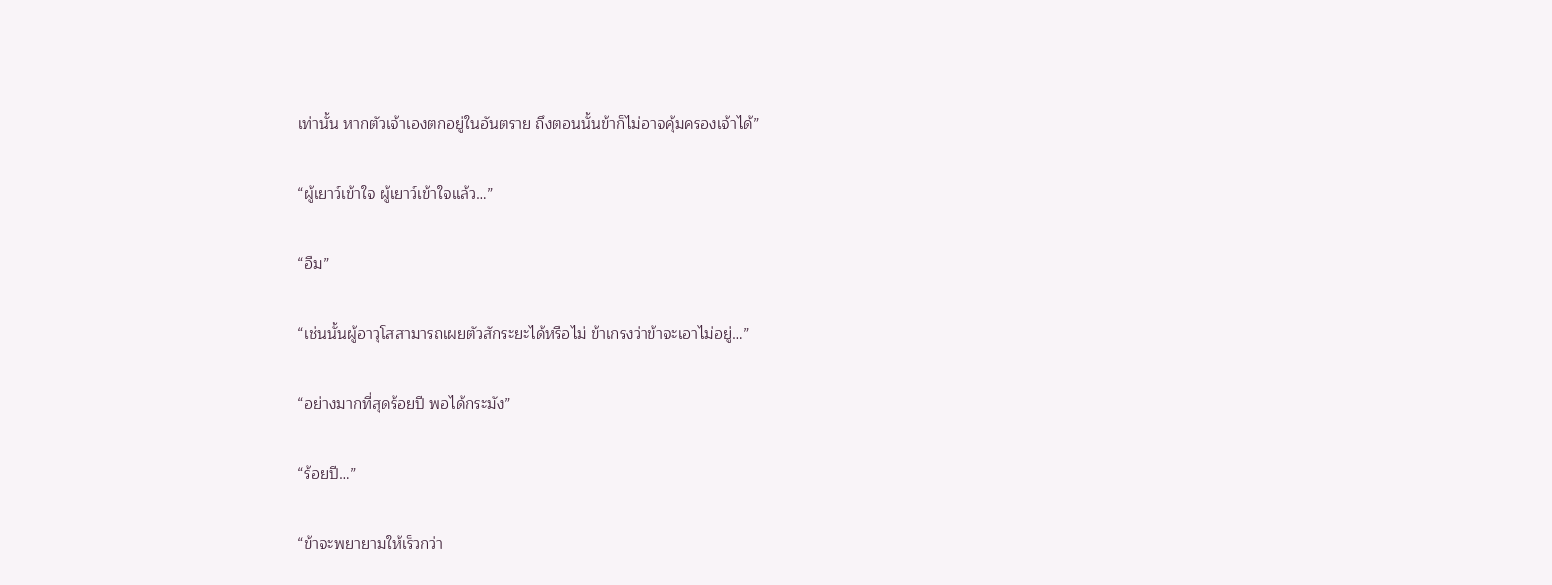เท่านั้น หากตัวเจ้าเองตกอยู่ในอันตราย ถึงตอนนั้นข้าก็ไม่อาจคุ้มครองเจ้าได้”

“ผู้เยาว์เข้าใจ ผู้เยาว์เข้าใจแล้ว…”

“อืม”

“เช่นนั้นผู้อาวุโสสามารถเผยตัวสักระยะได้หรือไม่ ข้าเกรงว่าข้าจะเอาไม่อยู่…”

“อย่างมากที่สุดร้อยปี พอได้กระมัง”

“ร้อยปี…”

“ข้าจะพยายามให้เร็วกว่า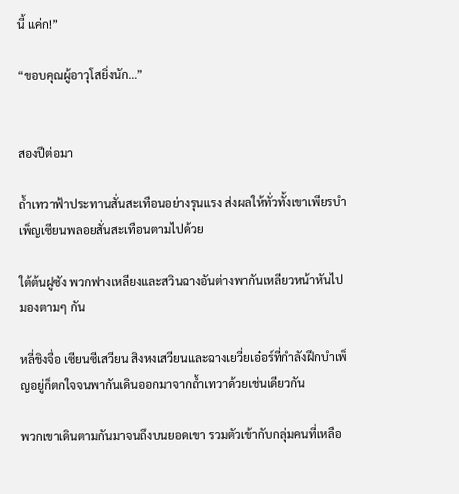นี้ แค่ก!”

“ขอบคุณผู้อาวุโสยิ่งนัก…”


สองปีต่อมา

ถ้ำเทวาฟ้าประทานสั่นสะเทือนอย่างรุนแรง ส่งผลให้ทั่วทั้งเขาเพียรบำเพ็ญเซียนพลอยสั่นสะเทือนตามไปด้วย

ใต้ต้นฝูซัง พวกฟางเหลียงและสวินฉางอันต่างพากันเหลียวหน้าหันไปมองตามๆ กัน

หลี่ชิงจื่อ เซียนซีเสวียน สิงหงเสวียนและฉางเยวี่ยเอ๋อร์ที่กำลังฝึกบำเพ็ญอยู่ก็ตกใจจนพากันเดินออกมาจากถ้ำเทวาด้วยเช่นเดียวกัน

พวกเขาเดินตามกันมาจนถึงบนยอดเขา รวมตัวเข้ากับกลุ่มคนที่เหลือ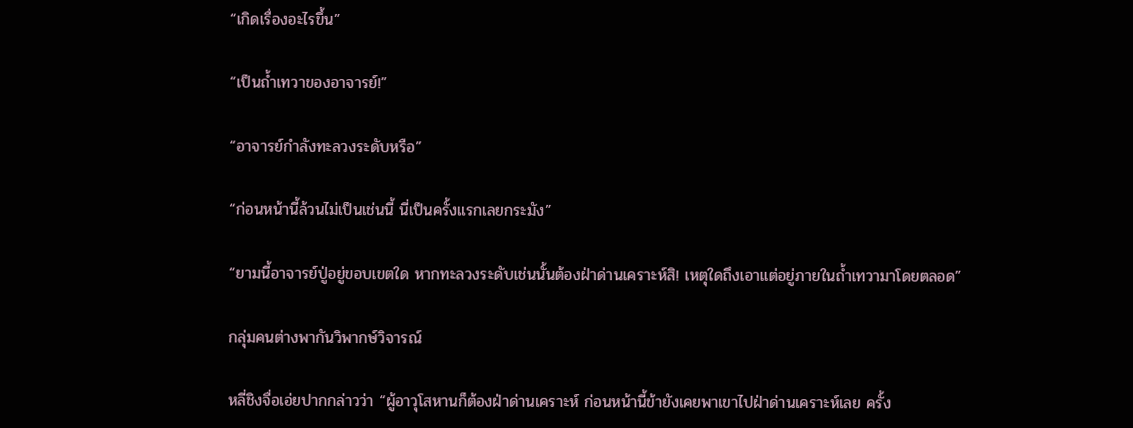“เกิดเรื่องอะไรขึ้น”

“เป็นถ้ำเทวาของอาจารย์!”

“อาจารย์กำลังทะลวงระดับหรือ”

“ก่อนหน้านี้ล้วนไม่เป็นเช่นนี้ นี่เป็นครั้งแรกเลยกระมัง”

“ยามนี้อาจารย์ปู่อยู่ขอบเขตใด หากทะลวงระดับเช่นนั้นต้องฝ่าด่านเคราะห์สิ! เหตุใดถึงเอาแต่อยู่ภายในถ้ำเทวามาโดยตลอด”

กลุ่มคนต่างพากันวิพากษ์วิจารณ์

หลี่ชิงจื่อเอ่ยปากกล่าวว่า “ผู้อาวุโสหานก็ต้องฝ่าด่านเคราะห์ ก่อนหน้านี้ข้ายังเคยพาเขาไปฝ่าด่านเคราะห์เลย ครั้ง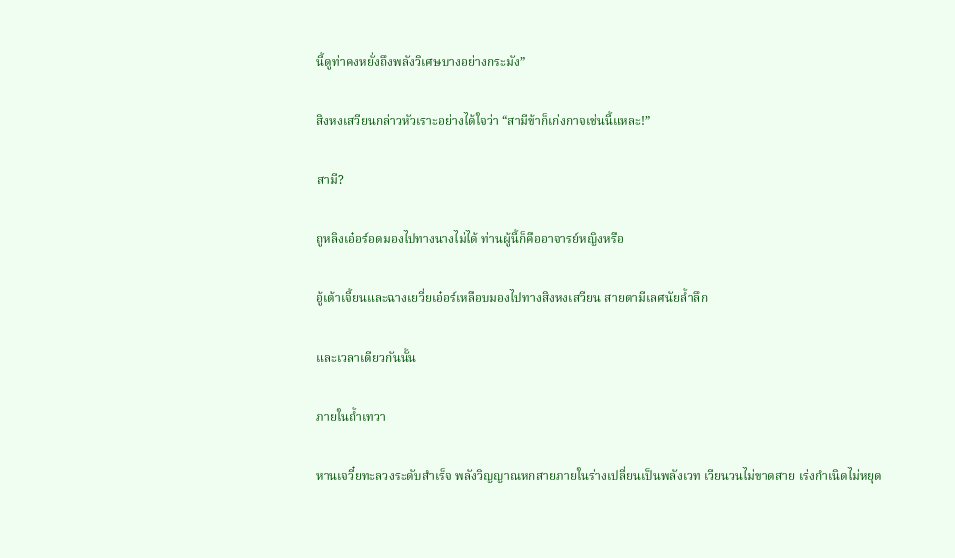นี้ดูท่าคงหยั่งถึงพลังวิเศษบางอย่างกระมัง”

สิงหงเสวียนกล่าวหัวเราะอย่างได้ใจว่า “สามีข้าก็เก่งกาจเช่นนี้แหละ!”

สามี?

ถูหลิงเอ๋อร์อดมองไปทางนางไม่ได้ ท่านผู้นี้ก็คืออาจารย์หญิงหรือ

อู้เต้าเจี้ยนและฉางเยวี่ยเอ๋อร์เหลือบมองไปทางสิงหงเสวียน สายตามีเลศนัยล้ำลึก

และเวลาเดียวกันนั้น

ภายในถ้ำเทวา

หานเจวี๋ยทะลวงระดับสำเร็จ พลังวิญญาณหกสายภายในร่างเปลี่ยนเป็นพลังเวท เวียนวนไม่ขาดสาย เร่งกำเนิดไม่หยุด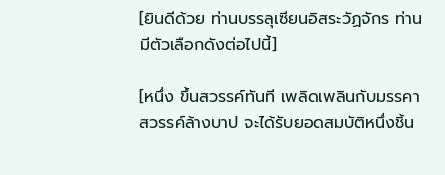[ยินดีด้วย ท่านบรรลุเซียนอิสระวัฏจักร ท่านมีตัวเลือกดังต่อไปนี้]

[หนึ่ง ขึ้นสวรรค์ทันที เพลิดเพลินกับมรรคาสวรรค์ล้างบาป จะได้รับยอดสมบัติหนึ่งชิ้น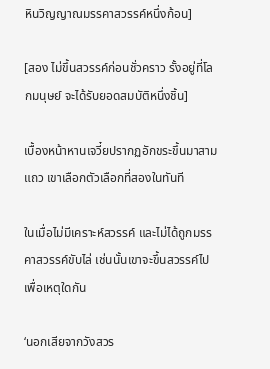หินวิญญาณมรรคาสวรรค์หนึ่งก้อน]

[สอง ไม่ขึ้นสวรรค์ก่อนชั่วคราว รั้งอยู่ที่โลกมนุษย์ จะได้รับยอดสมบัติหนึ่งชิ้น]

เบื้องหน้าหานเจวี๋ยปรากฏอักขระขึ้นมาสามแถว เขาเลือกตัวเลือกที่สองในทันที

ในเมื่อไม่มีเคราะห์สวรรค์ และไม่ได้ถูกมรรคาสวรรค์ขับไล่ เช่นนั้นเขาจะขึ้นสวรรค์ไปเพื่อเหตุใดกัน

‘นอกเสียจากวังสวร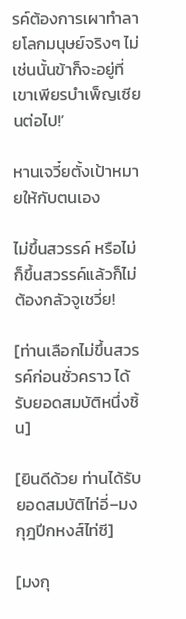รค์ต้องการเผาทำลายโลกมนุษย์จริงๆ ไม่เช่นนั้นข้าก็จะอยู่ที่เขาเพียรบำเพ็ญเซียนต่อไป!’

หานเจวี๋ยตั้งเป้าหมายให้กับตนเอง

ไม่ขึ้นสวรรค์ หรือไม่ก็ขึ้นสวรรค์แล้วก็ไม่ต้องกลัวจูเชวี่ย!

[ท่านเลือกไม่ขึ้นสวรรค์ก่อนชั่วคราว ได้รับยอดสมบัติหนึ่งชิ้น]

[ยินดีด้วย ท่านได้รับยอดสมบัติไท่อี่–มงกุฎปีกหงส์ไท่ซี]

[มงกุ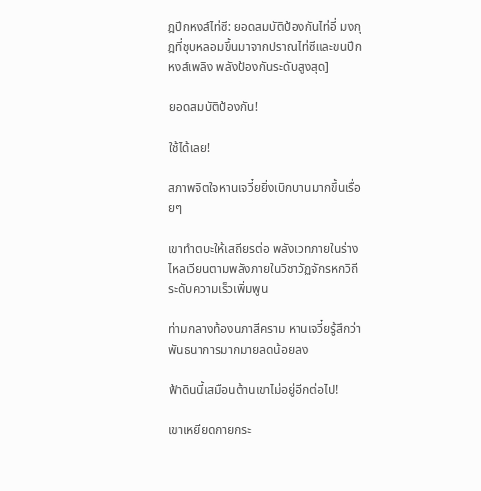ฎปีกหงส์ไท่ซี: ยอดสมบัติป้องกันไท่อี่ มงกุฎที่ชุบหลอมขึ้นมาจากปราณไท่ซีและขนปีกหงส์เพลิง พลังป้องกันระดับสูงสุด]

ยอดสมบัติป้องกัน!

ใช้ได้เลย!

สภาพจิตใจหานเจวี๋ยยิ่งเบิกบานมากขึ้นเรื่อยๆ

เขาทำตบะให้เสถียรต่อ พลังเวทภายในร่างไหลเวียนตามพลังภายในวิชาวัฏจักรหกวิถี ระดับความเร็วเพิ่มพูน

ท่ามกลางท้องนภาสีคราม หานเจวี๋ยรู้สึกว่าพันธนาการมากมายลดน้อยลง

ฟ้าดินนี้เสมือนต้านเขาไม่อยู่อีกต่อไป!

เขาเหยียดกายกระ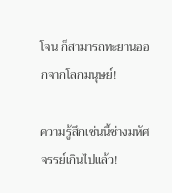โจน ก็สามารถทะยานออกจากโลกมนุษย์!

ความรู้สึกเช่นนี้ช่างมหัศจรรย์เกินไปแล้ว!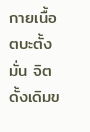กายเนื้อตบะตั้งมั่น จิตดั้งเดิมข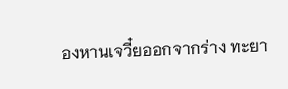องหานเจวี๋ยออกจากร่าง ทะยา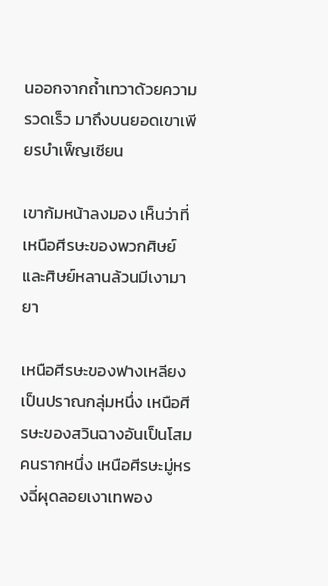นออกจากถ้ำเทวาด้วยความรวดเร็ว มาถึงบนยอดเขาเพียรบำเพ็ญเซียน

เขาก้มหน้าลงมอง เห็นว่าที่เหนือศีรษะของพวกศิษย์และศิษย์หลานล้วนมีเงามายา

เหนือศีรษะของฟางเหลียงเป็นปราณกลุ่มหนึ่ง เหนือศีรษะของสวินฉางอันเป็นโสมคนรากหนึ่ง เหนือศีรษะมู่หรงฉี่ผุดลอยเงาเทพอง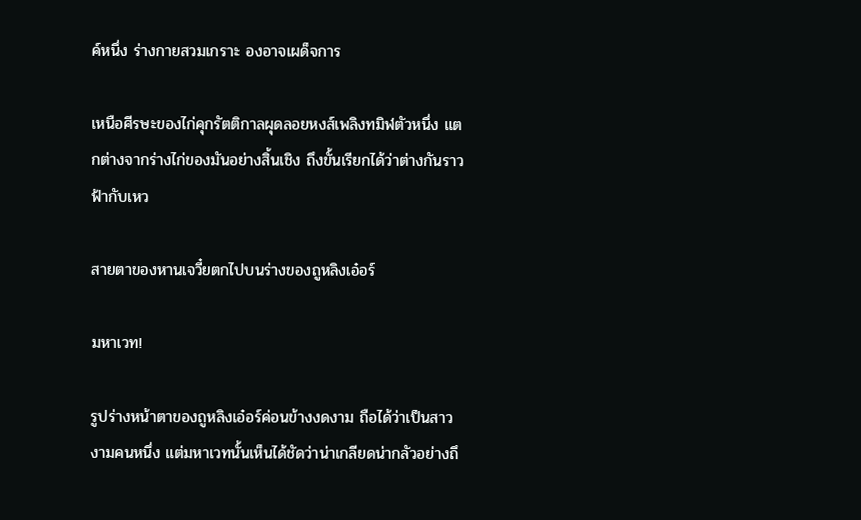ค์หนึ่ง ร่างกายสวมเกราะ องอาจเผด็จการ

เหนือศีรษะของไก่คุกรัตติกาลผุดลอยหงส์เพลิงทมิฬตัวหนึ่ง แตกต่างจากร่างไก่ของมันอย่างสิ้นเชิง ถึงขั้นเรียกได้ว่าต่างกันราวฟ้ากับเหว

สายตาของหานเจวี๋ยตกไปบนร่างของถูหลิงเอ๋อร์

มหาเวท!

รูปร่างหน้าตาของถูหลิงเอ๋อร์ค่อนข้างงดงาม ถือได้ว่าเป็นสาวงามคนหนึ่ง แต่มหาเวทนั้นเห็นได้ชัดว่าน่าเกลียดน่ากลัวอย่างถึ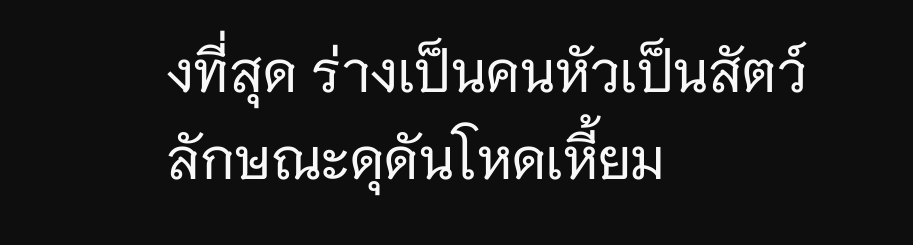งที่สุด ร่างเป็นคนหัวเป็นสัตว์ ลักษณะดุดันโหดเหี้ยม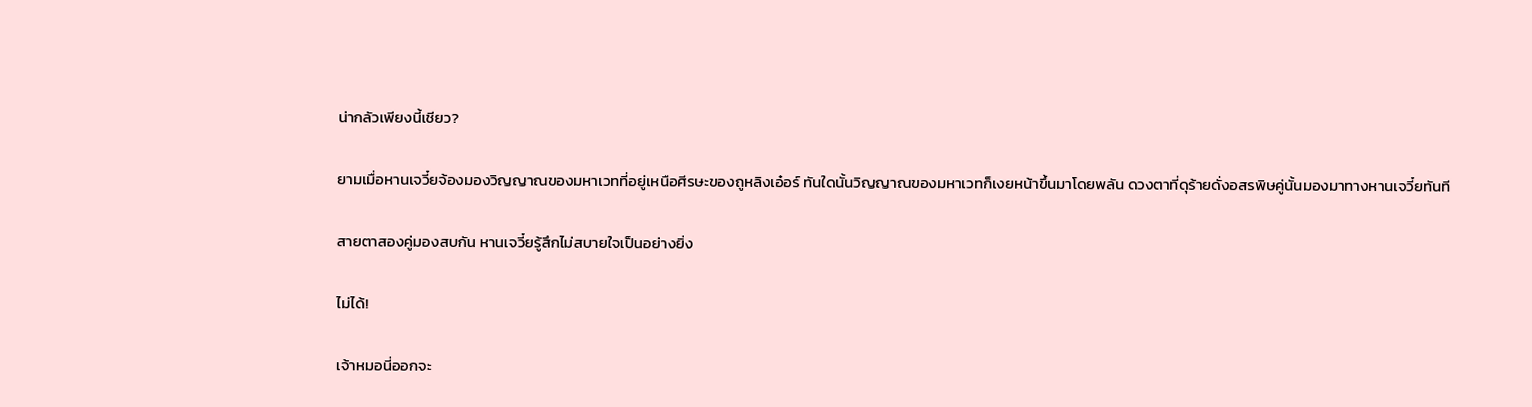น่ากลัวเพียงนี้เชียว?

ยามเมื่อหานเจวี๋ยจ้องมองวิญญาณของมหาเวทที่อยู่เหนือศีรษะของถูหลิงเอ๋อร์ ทันใดนั้นวิญญาณของมหาเวทก็เงยหน้าขึ้นมาโดยพลัน ดวงตาที่ดุร้ายดั่งอสรพิษคู่นั้นมองมาทางหานเจวี๋ยทันที

สายตาสองคู่มองสบกัน หานเจวี๋ยรู้สึกไม่สบายใจเป็นอย่างยิ่ง

ไม่ได้!

เจ้าหมอนี่ออกจะ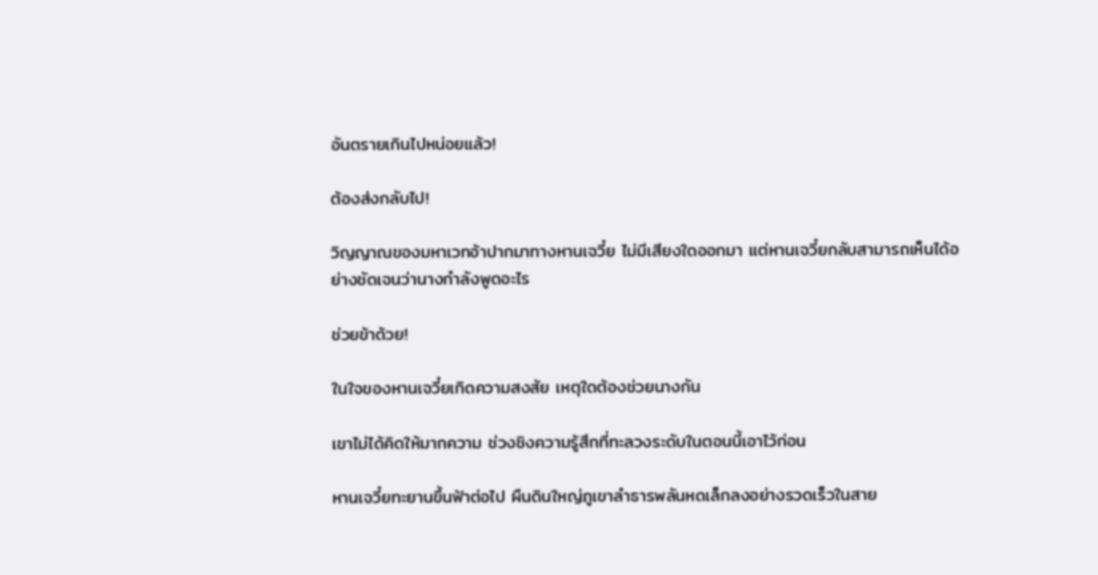อันตรายเกินไปหน่อยแล้ว!

ต้องส่งกลับไป!

วิญญาณของมหาเวทอ้าปากมาทางหานเจวี๋ย ไม่มีเสียงใดออกมา แต่หานเจวี๋ยกลับสามารถเห็นได้อย่างชัดเจนว่านางกำลังพูดอะไร

ช่วยข้าด้วย!

ในใจของหานเจวี๋ยเกิดความสงสัย เหตุใดต้องช่วยนางกัน

เขาไม่ได้คิดให้มากความ ช่วงชิงความรู้สึกที่ทะลวงระดับในตอนนี้เอาไว้ก่อน

หานเจวี๋ยทะยานขึ้นฟ้าต่อไป ผืนดินใหญ่ภูเขาลำธารพลันหดเล็กลงอย่างรวดเร็วในสาย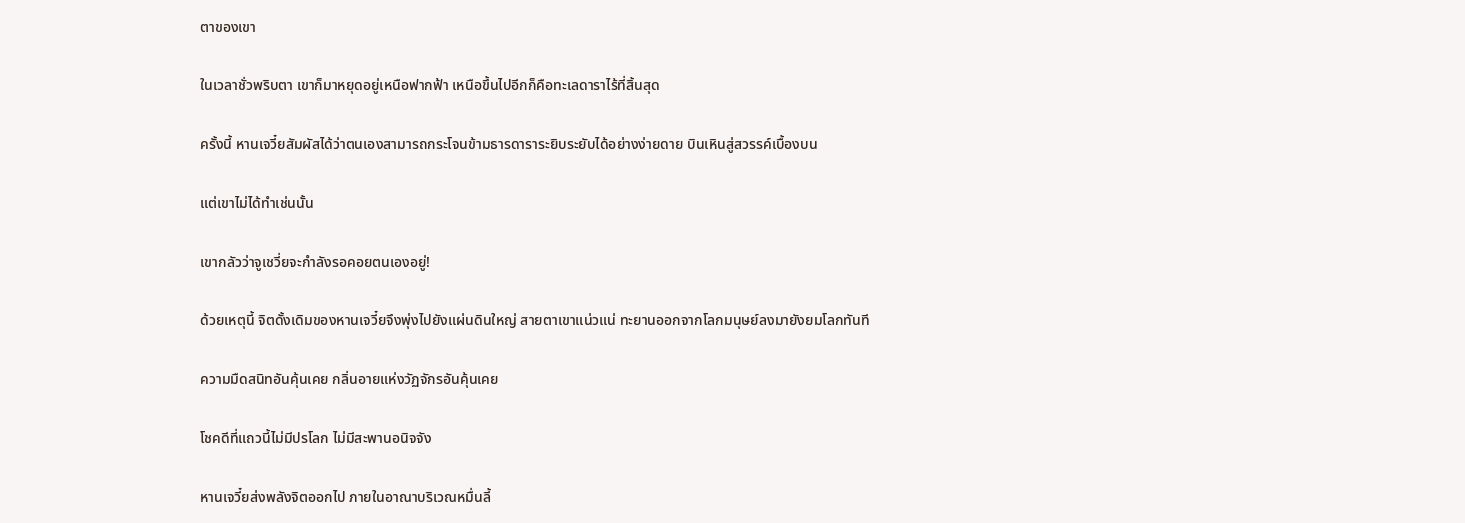ตาของเขา

ในเวลาชั่วพริบตา เขาก็มาหยุดอยู่เหนือฟากฟ้า เหนือขึ้นไปอีกก็คือทะเลดาราไร้ที่สิ้นสุด

ครั้งนี้ หานเจวี๋ยสัมผัสได้ว่าตนเองสามารถกระโจนข้ามธารดาราระยิบระยับได้อย่างง่ายดาย บินเหินสู่สวรรค์เบื้องบน

แต่เขาไม่ได้ทำเช่นนั้น

เขากลัวว่าจูเชวี่ยจะกำลังรอคอยตนเองอยู่!

ด้วยเหตุนี้ จิตดั้งเดิมของหานเจวี๋ยจึงพุ่งไปยังแผ่นดินใหญ่ สายตาเขาแน่วแน่ ทะยานออกจากโลกมนุษย์ลงมายังยมโลกทันที

ความมืดสนิทอันคุ้นเคย กลิ่นอายแห่งวัฏจักรอันคุ้นเคย

โชคดีที่แถวนี้ไม่มีปรโลก ไม่มีสะพานอนิจจัง

หานเจวี๋ยส่งพลังจิตออกไป ภายในอาณาบริเวณหมื่นลี้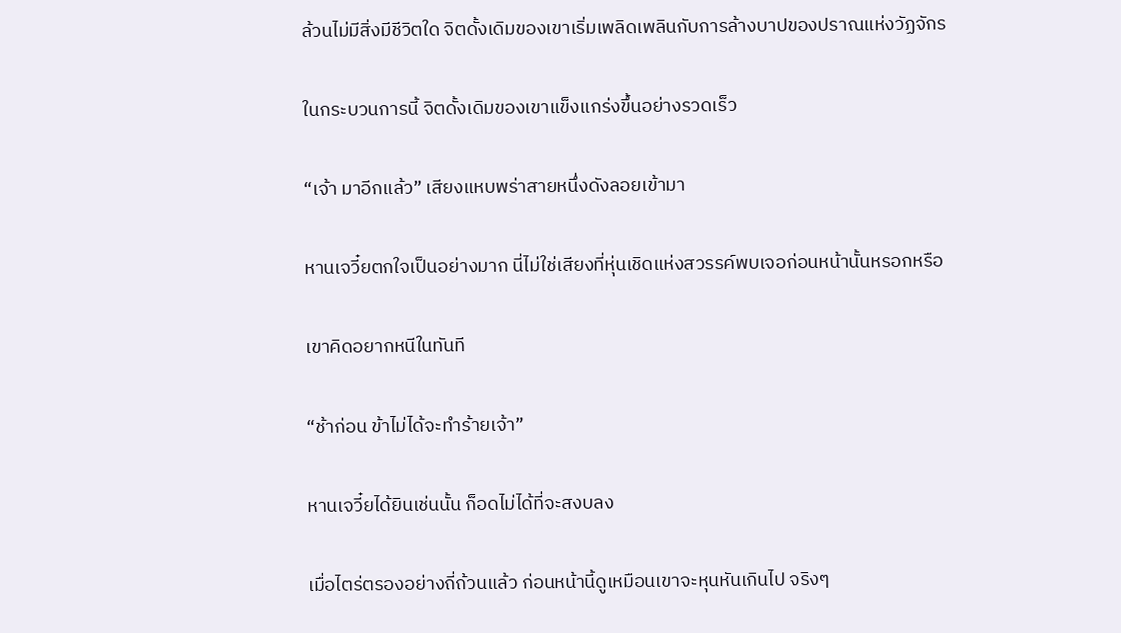ล้วนไม่มีสิ่งมีชีวิตใด จิตดั้งเดิมของเขาเริ่มเพลิดเพลินกับการล้างบาปของปราณแห่งวัฏจักร

ในกระบวนการนี้ จิตดั้งเดิมของเขาแข็งแกร่งขึ้นอย่างรวดเร็ว

“เจ้า มาอีกแล้ว” เสียงแหบพร่าสายหนึ่งดังลอยเข้ามา

หานเจวี๋ยตกใจเป็นอย่างมาก นี่ไม่ใช่เสียงที่หุ่นเชิดแห่งสวรรค์พบเจอก่อนหน้านั้นหรอกหรือ

เขาคิดอยากหนีในทันที

“ช้าก่อน ข้าไม่ได้จะทำร้ายเจ้า”

หานเจวี๋ยได้ยินเช่นนั้น ก็อดไม่ได้ที่จะสงบลง

เมื่อไตร่ตรองอย่างถี่ถ้วนแล้ว ก่อนหน้านี้ดูเหมือนเขาจะหุนหันเกินไป จริงๆ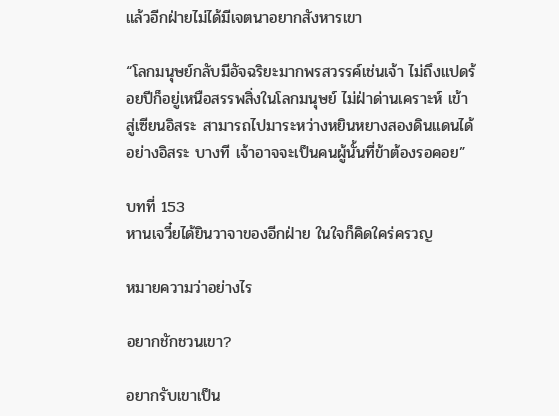แล้วอีกฝ่ายไม่ได้มีเจตนาอยากสังหารเขา

“โลกมนุษย์กลับมีอัจฉริยะมากพรสวรรค์เช่นเจ้า ไม่ถึงแปดร้อยปีก็อยู่เหนือสรรพสิ่งในโลกมนุษย์ ไม่ฝ่าด่านเคราะห์ เข้าสู่เซียนอิสระ สามารถไปมาระหว่างหยินหยางสองดินแดนได้อย่างอิสระ บางที เจ้าอาจจะเป็นคนผู้นั้นที่ข้าต้องรอคอย”

บทที่ 153
หานเจวี๋ยได้ยินวาจาของอีกฝ่าย ในใจก็คิดใคร่ครวญ

หมายความว่าอย่างไร

อยากชักชวนเขา?

อยากรับเขาเป็น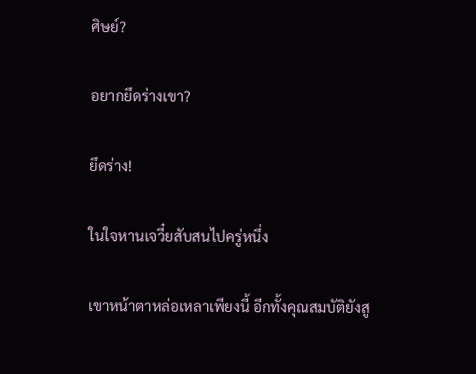ศิษย์?

อยากยึดร่างเขา?

ยึดร่าง!

ในใจหานเจวี๋ยสับสนไปครู่หนึ่ง

เขาหน้าตาหล่อเหลาเพียงนี้ อีกทั้งคุณสมบัติยังสู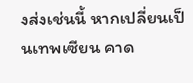งส่งเช่นนี้ หากเปลี่ยนเป็นเทพเซียน คาด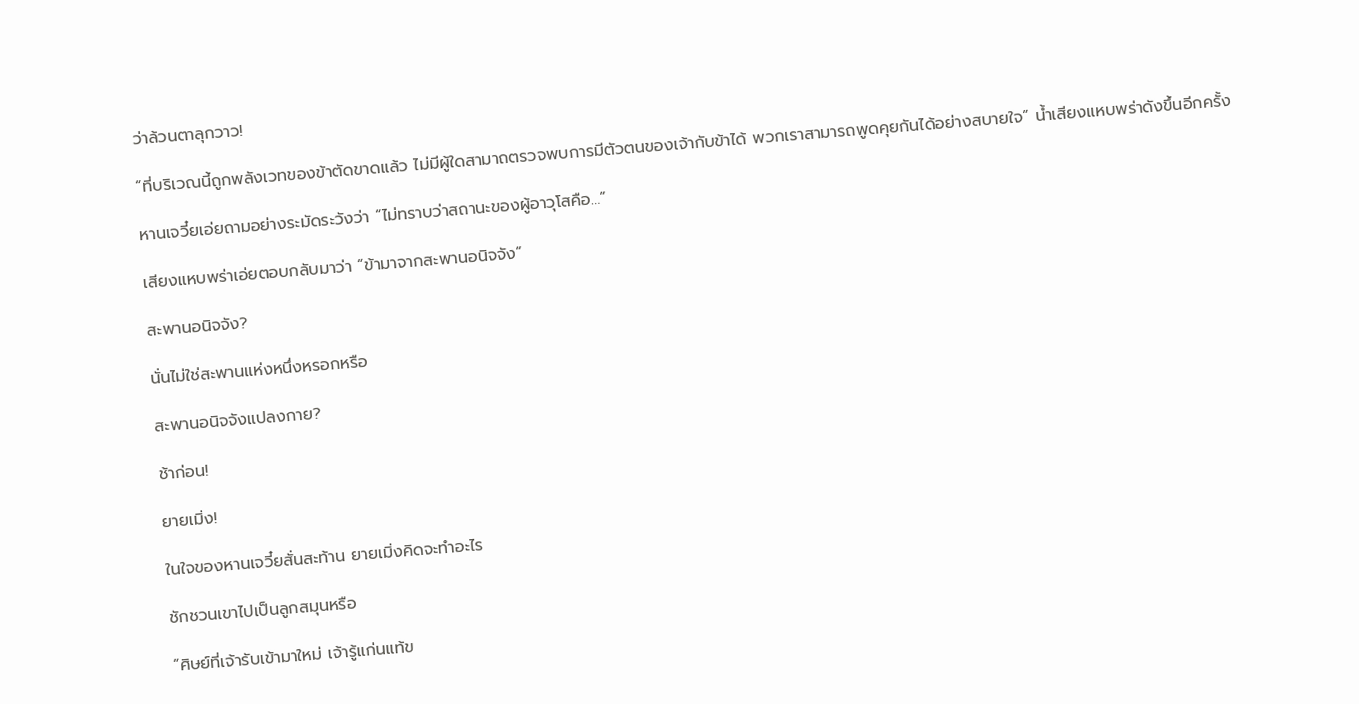ว่าล้วนตาลุกวาว!

“ที่บริเวณนี้ถูกพลังเวทของข้าตัดขาดแล้ว ไม่มีผู้ใดสามาถตรวจพบการมีตัวตนของเจ้ากับข้าได้ พวกเราสามารถพูดคุยกันได้อย่างสบายใจ” น้ำเสียงแหบพร่าดังขึ้นอีกครั้ง

หานเจวี๋ยเอ่ยถามอย่างระมัดระวังว่า “ไม่ทราบว่าสถานะของผู้อาวุโสคือ…”

เสียงแหบพร่าเอ่ยตอบกลับมาว่า “ข้ามาจากสะพานอนิจจัง”

สะพานอนิจจัง?

นั่นไม่ใช่สะพานแห่งหนึ่งหรอกหรือ

สะพานอนิจจังแปลงกาย?

ช้าก่อน!

ยายเมิ่ง!

ในใจของหานเจวี๋ยสั่นสะท้าน ยายเมิ่งคิดจะทำอะไร

ชักชวนเขาไปเป็นลูกสมุนหรือ

“ศิษย์ที่เจ้ารับเข้ามาใหม่ เจ้ารู้แก่นแท้ข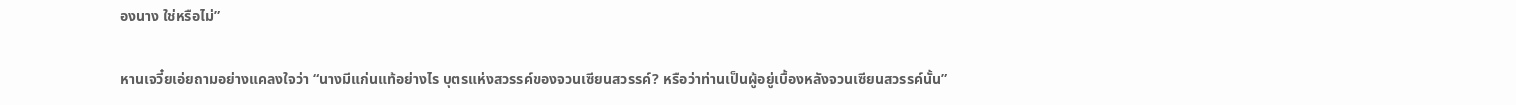องนาง ใช่หรือไม่”

หานเจวี๋ยเอ่ยถามอย่างแคลงใจว่า “นางมีแก่นแท้อย่างไร บุตรแห่งสวรรค์ของจวนเซียนสวรรค์? หรือว่าท่านเป็นผู้อยู่เบื้องหลังจวนเซียนสวรรค์นั้น”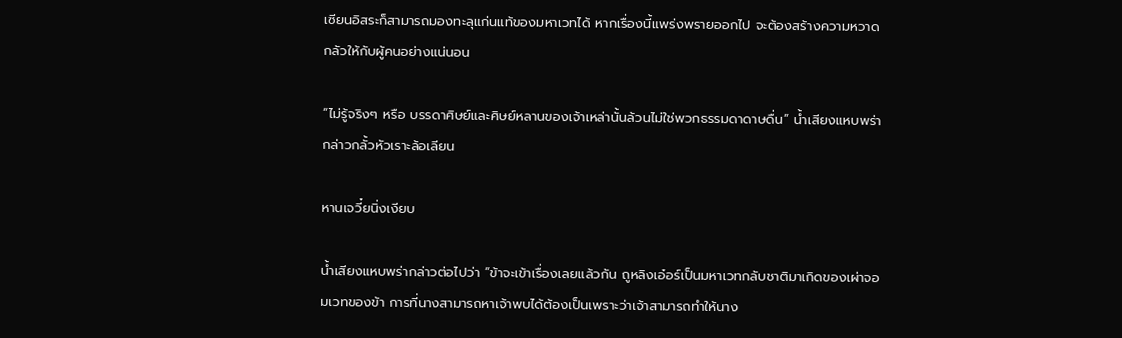เซียนอิสระก็สามารถมองทะลุแก่นแท้ของมหาเวทได้ หากเรื่องนี้แพร่งพรายออกไป จะต้องสร้างความหวาดกลัวให้กับผู้คนอย่างแน่นอน

“ไม่รู้จริงๆ หรือ บรรดาศิษย์และศิษย์หลานของเจ้าเหล่านั้นล้วนไม่ใช่พวกธรรมดาดาษดื่น” น้ำเสียงแหบพร่ากล่าวกลั้วหัวเราะล้อเลียน

หานเจวี๋ยนิ่งเงียบ

น้ำเสียงแหบพร่ากล่าวต่อไปว่า “ข้าจะเข้าเรื่องเลยแล้วกัน ถูหลิงเอ๋อร์เป็นมหาเวทกลับชาติมาเกิดของเผ่าจอมเวทของข้า การที่นางสามารถหาเจ้าพบได้ต้องเป็นเพราะว่าเจ้าสามารถทำให้นาง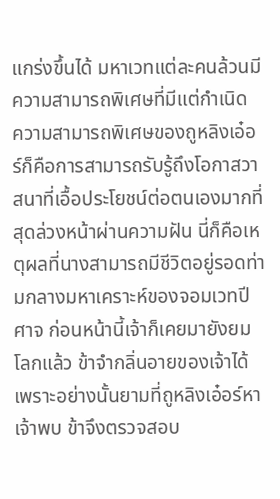แกร่งขึ้นได้ มหาเวทแต่ละคนล้วนมีความสามารถพิเศษที่มีแต่กำเนิด ความสามารถพิเศษของถูหลิงเอ๋อร์ก็คือการสามารถรับรู้ถึงโอกาสวาสนาที่เอื้อประโยชน์ต่อตนเองมากที่สุดล่วงหน้าผ่านความฝัน นี่ก็คือเหตุผลที่นางสามารถมีชีวิตอยู่รอดท่ามกลางมหาเคราะห์ของจอมเวทปีศาจ ก่อนหน้านี้เจ้าก็เคยมายังยมโลกแล้ว ข้าจำกลิ่นอายของเจ้าได้ เพราะอย่างนั้นยามที่ถูหลิงเอ๋อร์หาเจ้าพบ ข้าจึงตรวจสอบ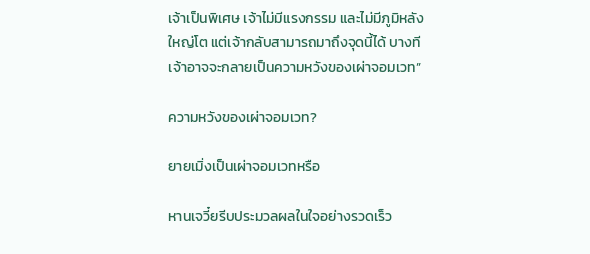เจ้าเป็นพิเศษ เจ้าไม่มีแรงกรรม และไม่มีภูมิหลังใหญ่โต แต่เจ้ากลับสามารถมาถึงจุดนี้ได้ บางทีเจ้าอาจจะกลายเป็นความหวังของเผ่าจอมเวท”

ความหวังของเผ่าจอมเวท?

ยายเมิ่งเป็นเผ่าจอมเวทหรือ

หานเจวี๋ยรีบประมวลผลในใจอย่างรวดเร็ว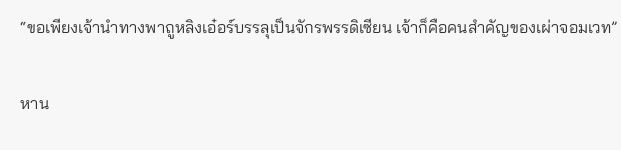“ขอเพียงเจ้านำทางพาถูหลิงเอ๋อร์บรรลุเป็นจักรพรรดิเซียน เจ้าก็คือคนสำคัญของเผ่าจอมเวท”

หาน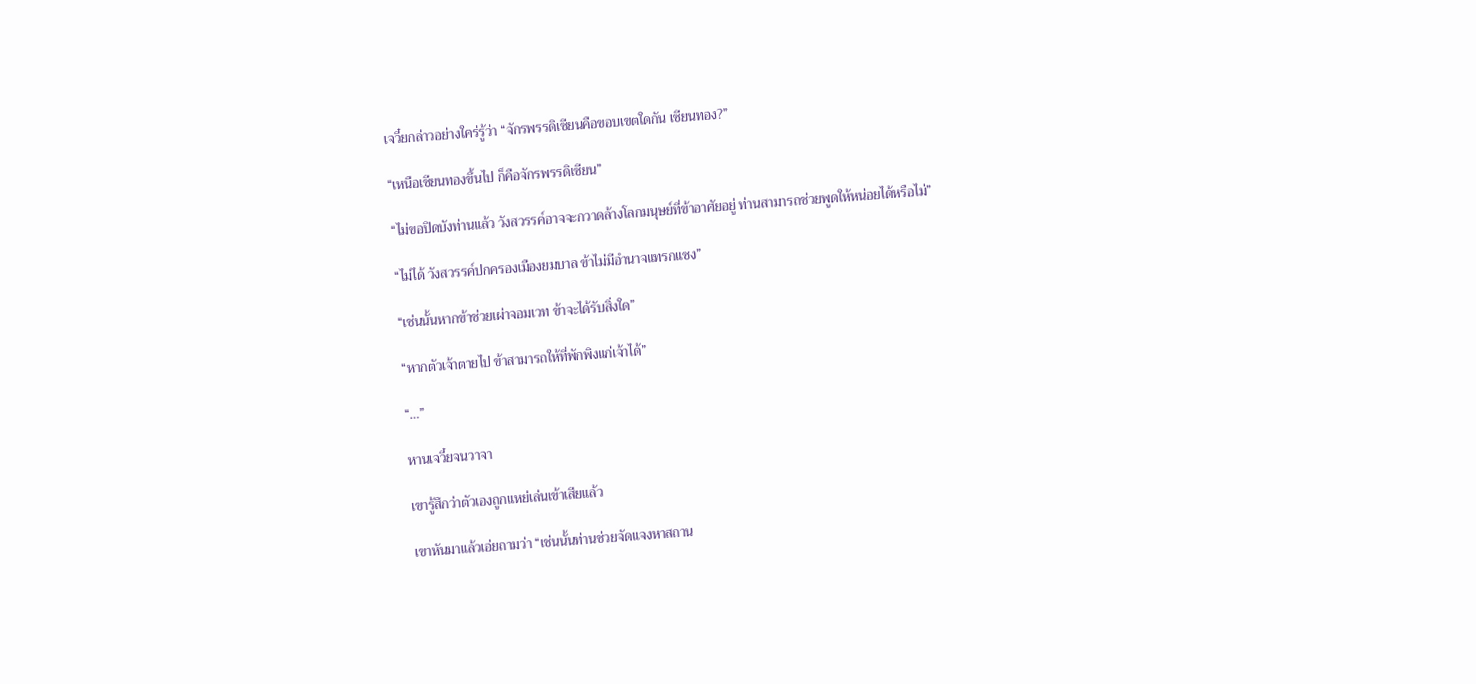เจวี๋ยกล่าวอย่างใคร่รู้ว่า “จักรพรรดิเซียนคือขอบเขตใดกัน เซียนทอง?”

“เหนือเซียนทองขึ้นไป ก็คือจักรพรรดิเซียน”

“ไม่ขอปิดบังท่านแล้ว วังสวรรค์อาจจะกวาดล้างโลกมนุษย์ที่ข้าอาศัยอยู่ ท่านสามารถช่วยพูดให้หน่อยได้หรือไม่”

“ไม่ได้ วังสวรรค์ปกครองเมืองยมบาล ข้าไม่มีอำนาจแทรกแซง”

“เช่นนั้นหากข้าช่วยเผ่าจอมเวท ข้าจะได้รับสิ่งใด”

“หากตัวเจ้าตายไป ข้าสามารถให้ที่พักพิงแก่เจ้าได้”

“…”

หานเจวี๋ยจนวาจา

เขารู้สึกว่าตัวเองถูกแหย่เล่นเข้าเสียแล้ว

เขาหันมาแล้วเอ่ยถามว่า “เช่นนั้นท่านช่วยจัดแจงหาสถาน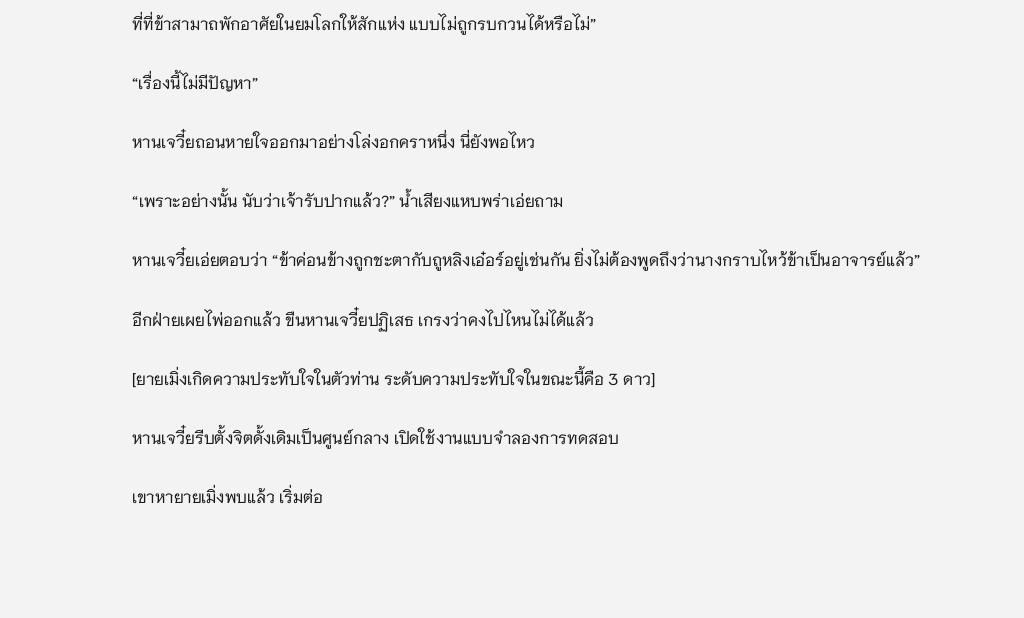ที่ที่ข้าสามาถพักอาศัยในยมโลกให้สักแห่ง แบบไม่ถูกรบกวนได้หรือไม่”

“เรื่องนี้ไม่มีปัญหา”

หานเจวี๋ยถอนหายใจออกมาอย่างโล่งอกคราหนึ่ง นี่ยังพอไหว

“เพราะอย่างนั้น นับว่าเจ้ารับปากแล้ว?” น้ำเสียงแหบพร่าเอ่ยถาม

หานเจวี๋ยเอ่ยตอบว่า “ข้าค่อนข้างถูกชะตากับถูหลิงเอ๋อร์อยู่เช่นกัน ยิ่งไม่ต้องพูดถึงว่านางกราบไหว้ข้าเป็นอาจารย์แล้ว”

อีกฝ่ายเผยไพ่ออกแล้ว ขืนหานเจวี๋ยปฏิเสธ เกรงว่าคงไปไหนไม่ได้แล้ว

[ยายเมิ่งเกิดความประทับใจในตัวท่าน ระดับความประทับใจในขณะนี้คือ 3 ดาว]

หานเจวี๋ยรีบตั้งจิตดั้งเดิมเป็นศูนย์กลาง เปิดใช้งานแบบจำลองการทดสอบ

เขาหายายเมิ่งพบแล้ว เริ่มต่อ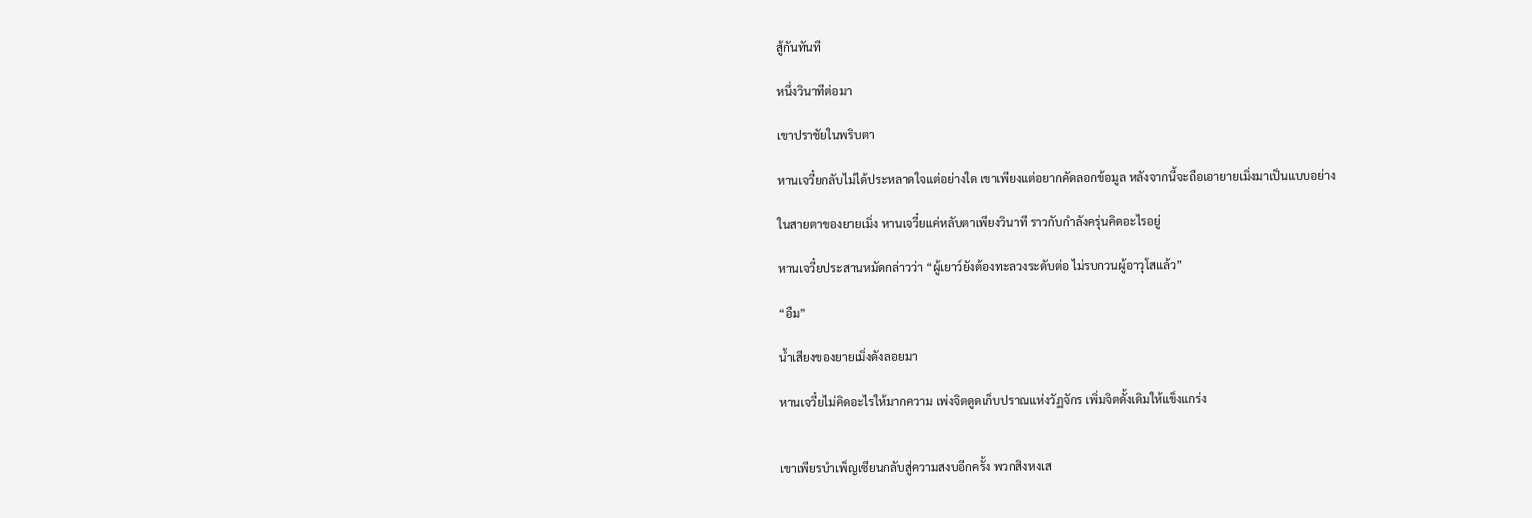สู้กันทันที

หนึ่งวินาทีต่อมา

เขาปราชัยในพริบตา

หานเจวี๋ยกลับไม่ได้ประหลาดใจแต่อย่างใด เขาเพียงแต่อยากคัดลอกข้อมูล หลังจากนี้จะถือเอายายเมิ่งมาเป็นแบบอย่าง

ในสายตาของยายเมิ่ง หานเจวี๋ยแค่หลับตาเพียงวินาที ราวกับกำลังครุ่นคิดอะไรอยู่

หานเจวี๋ยประสานหมัดกล่าวว่า “ผู้เยาว์ยังต้องทะลวงระดับต่อ ไม่รบกวนผู้อาวุโสแล้ว”

“อืม”

น้ำเสียงของยายเมิ่งดังลอยมา

หานเจวี๋ยไม่คิดอะไรให้มากความ เพ่งจิตดูดเก็บปราณแห่งวัฏจักร เพิ่มจิตดั้งเดิมให้แข็งแกร่ง


เขาเพียรบำเพ็ญเซียนกลับสู่ความสงบอีกครั้ง พวกสิงหงเส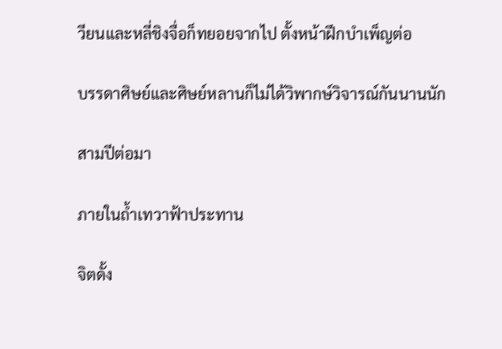วียนและหลี่ชิงจื่อก็ทยอยจากไป ตั้งหน้าฝึกบำเพ็ญต่อ

บรรดาศิษย์และศิษย์หลานก็ไม่ได้วิพากษ์วิจารณ์กันนานนัก

สามปีต่อมา

ภายในถ้ำเทวาฟ้าประทาน

จิตดั้ง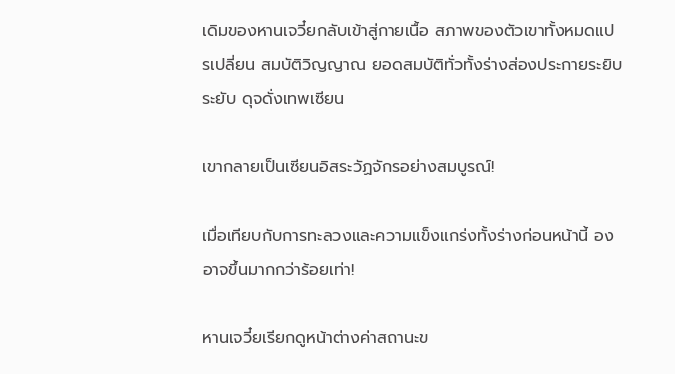เดิมของหานเจวี๋ยกลับเข้าสู่กายเนื้อ สภาพของตัวเขาทั้งหมดแปรเปลี่ยน สมบัติวิญญาณ ยอดสมบัติทั่วทั้งร่างส่องประกายระยิบระยับ ดุจดั่งเทพเซียน

เขากลายเป็นเซียนอิสระวัฏจักรอย่างสมบูรณ์!

เมื่อเทียบกับการทะลวงและความแข็งแกร่งทั้งร่างก่อนหน้านี้ องอาจขึ้นมากกว่าร้อยเท่า!

หานเจวี๋ยเรียกดูหน้าต่างค่าสถานะข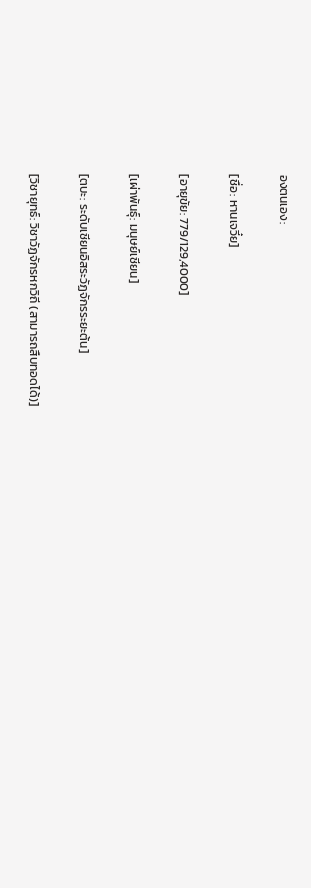องตนเอง:

[ชื่อ: หานเจวี๋ย]

[อายุขัย: 779/129,4000]

[เผ่าพันธุ์: มนุษย์เซียน]

[ตบะ: ระดับเซียนอิสระวัฏจักรระยะต้น]

[วิชายุทธ์: วิชาวัฏจักรหกวิถี (สามารถสืบทอดได้)]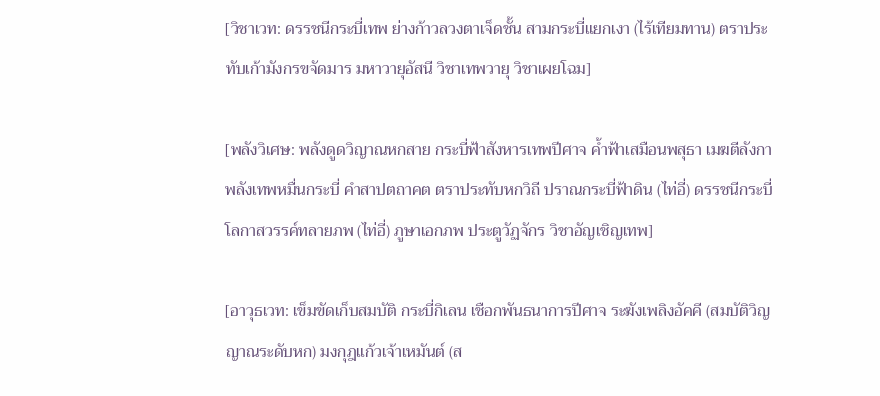[วิชาเวท: ดรรชนีกระบี่เทพ ย่างก้าวลวงตาเจ็ดชั้น สามกระบี่แยกเงา (ไร้เทียมทาน) ตราประทับเก้ามังกรขจัดมาร มหาวายุอัสนี วิชาเทพวายุ วิชาเผยโฉม]

[พลังวิเศษ: พลังดูดวิญาณหกสาย กระบี่ฟ้าสังหารเทพปีศาจ ค้ำฟ้าเสมือนพสุธา เมฆตีลังกา พลังเทพหมื่นกระบี่ คำสาปตถาคต ตราประทับหกวิถี ปราณกระบี่ฟ้าดิน (ไท่อี่) ดรรชนีกระบี่โลกาสวรรค์ทลายภพ (ไท่อี่) ภูษาเอกภพ ประตูวัฏจักร วิชาอัญเชิญเทพ]

[อาวุธเวท: เข็มขัดเก็บสมบัติ กระบี่กิเลน เชือกพันธนาการปีศาจ ระฆังเพลิงอัคคี (สมบัติวิญญาณระดับหก) มงกุฎแก้วเจ้าเหมันต์ (ส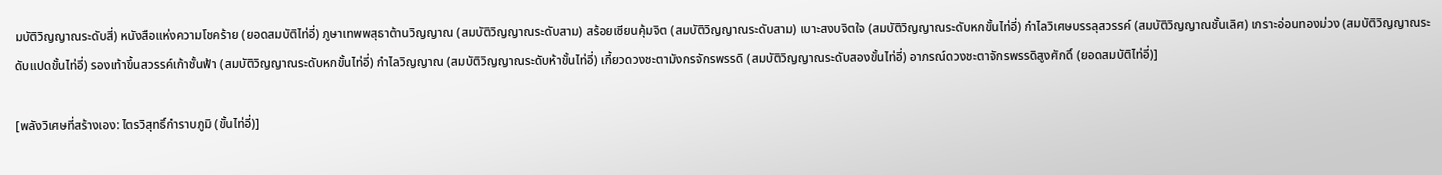มบัติวิญญาณระดับสี่) หนังสือแห่งความโชคร้าย (ยอดสมบัติไท่อี่) ภูษาเทพพสุธาต้านวิญญาณ (สมบัติวิญญาณระดับสาม) สร้อยเซียนคุ้มจิต (สมบัติวิญญาณระดับสาม) เบาะสงบจิตใจ (สมบัติวิญญาณระดับหกขั้นไท่อี่) กำไลวิเศษบรรลุสวรรค์ (สมบัติวิญญาณชั้นเลิศ) เกราะอ่อนทองม่วง (สมบัติวิญญาณระดับแปดขั้นไท่อี่) รองเท้าขึ้นสวรรค์เก้าชั้นฟ้า (สมบัติวิญญาณระดับหกขั้นไท่อี่) กำไลวิญญาณ (สมบัติวิญญาณระดับห้าขั้นไท่อี่) เกี้ยวดวงชะตามังกรจักรพรรดิ (สมบัติวิญญาณระดับสองขั้นไท่อี่) อาภรณ์ดวงชะตาจักรพรรดิสูงศักดิ์ (ยอดสมบัติไท่อี่)]

[พลังวิเศษที่สร้างเอง: ไตรวิสุทธิ์กำราบภูมิ (ขั้นไท่อี่)]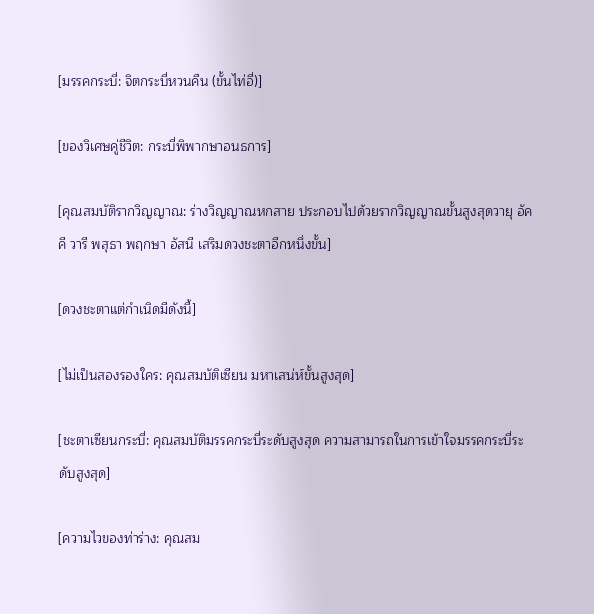[มรรคกระบี่: จิตกระบี่หวนคืน (ขั้นไท่อี่)]

[ของวิเศษคู่ชีวิต: กระบี่พิพากษาอนธการ]

[คุณสมบัติรากวิญญาณ: ร่างวิญญาณหกสาย ประกอบไปด้วยรากวิญญาณขั้นสูงสุดวายุ อัคคี วารี พสุธา พฤกษา อัสนี เสริมดวงชะตาอีกหนึ่งขั้น]

[ดวงชะตาแต่กำเนิดมีดังนี้]

[ไม่เป็นสองรองใคร: คุณสมบัติเซียน มหาเสน่ห์ขั้นสูงสุด]

[ชะตาเซียนกระบี่: คุณสมบัติมรรคกระบี่ระดับสูงสุด ความสามารถในการเข้าใจมรรคกระบี่ระดับสูงสุด]

[ความไวของท่าร่าง: คุณสม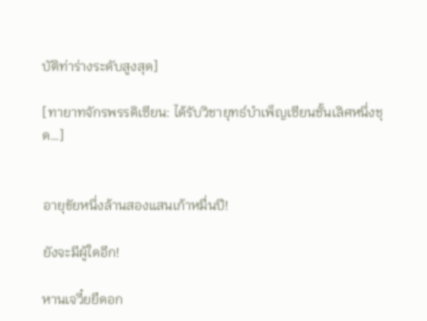บัติท่าร่างระดับสูงสุด]

[ทายาทจักรพรรดิเซียน: ได้รับวิชายุทธ์บำเพ็ญเซียนชั้นเลิศหนึ่งชุด…]


อายุขัยหนึ่งล้านสองแสนเก้าหมื่นปี!

ยังจะมีผู้ใดอีก!

หานเจวี๋ยยืดอก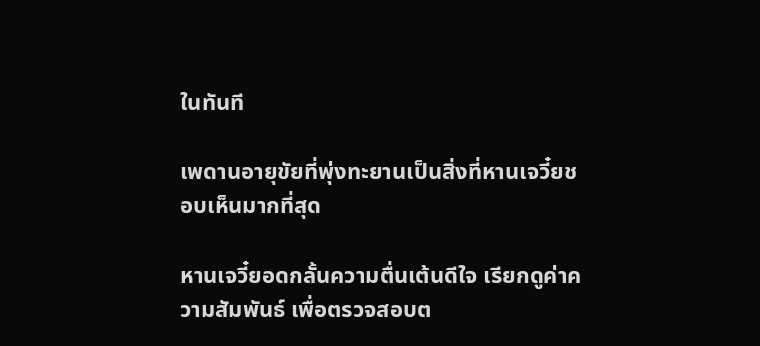ในทันที

เพดานอายุขัยที่พุ่งทะยานเป็นสิ่งที่หานเจวี๋ยชอบเห็นมากที่สุด

หานเจวี๋ยอดกลั้นความตื่นเต้นดีใจ เรียกดูค่าความสัมพันธ์ เพื่อตรวจสอบต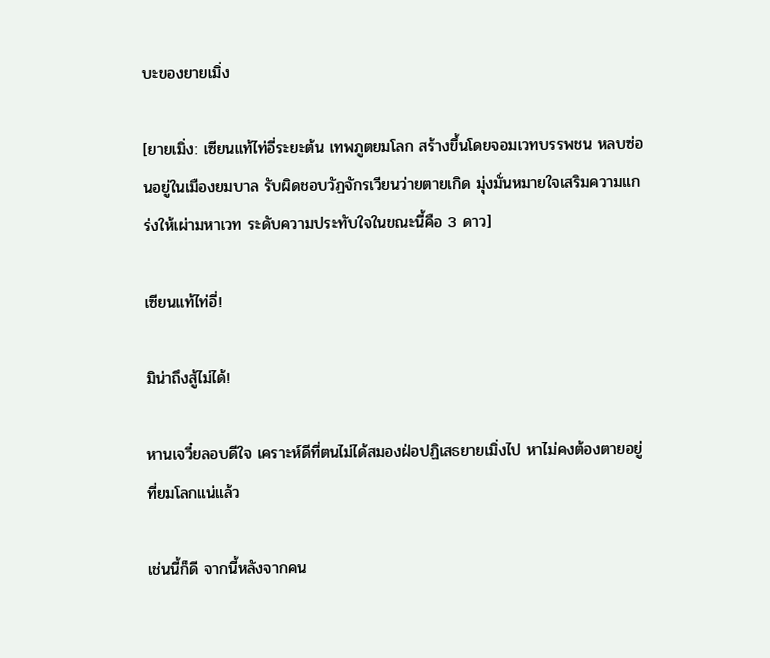บะของยายเมิ่ง

[ยายเมิ่ง: เซียนแท้ไท่อี่ระยะต้น เทพภูตยมโลก สร้างขึ้นโดยจอมเวทบรรพชน หลบซ่อนอยู่ในเมืองยมบาล รับผิดชอบวัฏจักรเวียนว่ายตายเกิด มุ่งมั่นหมายใจเสริมความแกร่งให้เผ่ามหาเวท ระดับความประทับใจในขณะนี้คือ 3 ดาว]

เซียนแท้ไท่อี่!

มิน่าถึงสู้ไม่ได้!

หานเจวี๋ยลอบดีใจ เคราะห์ดีที่ตนไม่ได้สมองฝ่อปฏิเสธยายเมิ่งไป หาไม่คงต้องตายอยู่ที่ยมโลกแน่แล้ว

เช่นนี้ก็ดี จากนี้หลังจากคน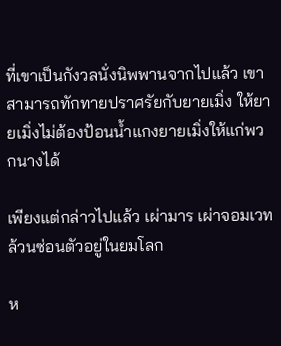ที่เขาเป็นกังวลนั่งนิพพานจากไปแล้ว เขาสามารถทักทายปราศรัยกับยายเมิ่ง ให้ยายเมิ่งไม่ต้องป้อนน้ำแกงยายเมิ่งให้แก่พวกนางได้

เพียงแต่กล่าวไปแล้ว เผ่ามาร เผ่าจอมเวทล้วนซ่อนตัวอยู่ในยมโลก

ห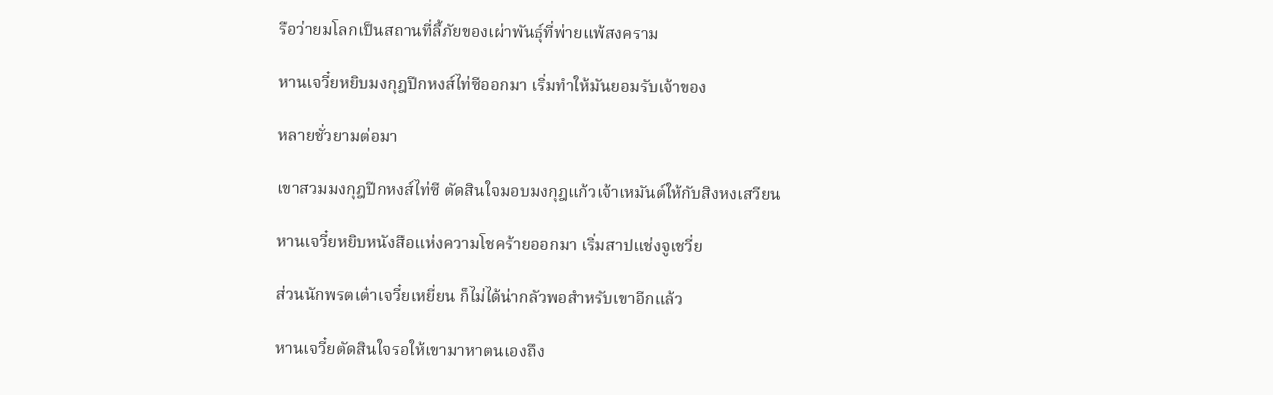รือว่ายมโลกเป็นสถานที่ลี้ภัยของเผ่าพันธุ์ที่พ่ายแพ้สงคราม

หานเจวี๋ยหยิบมงกุฎปีกหงส์ไท่ซีออกมา เริ่มทำให้มันยอมรับเจ้าของ

หลายชั่วยามต่อมา

เขาสวมมงกุฎปีกหงส์ไท่ซี ตัดสินใจมอบมงกุฎแก้วเจ้าเหมันต์ให้กับสิงหงเสวียน

หานเจวี๋ยหยิบหนังสือแห่งความโชคร้ายออกมา เริ่มสาปแช่งจูเชวี่ย

ส่วนนักพรตเต๋าเจวี๋ยเหยี่ยน ก็ไม่ได้น่ากลัวพอสำหรับเขาอีกแล้ว

หานเจวี๋ยตัดสินใจรอให้เขามาหาตนเองถึง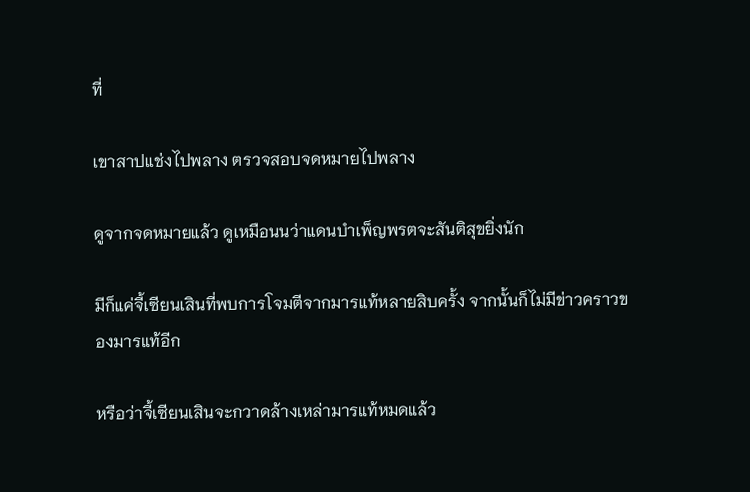ที่

เขาสาปแช่งไปพลาง ตรวจสอบจดหมายไปพลาง

ดูจากจดหมายแล้ว ดูเหมือนนว่าแดนบำเพ็ญพรตจะสันติสุขยิ่งนัก

มีก็แค่จี้เซียนเสินที่พบการโจมตีจากมารแท้หลายสิบครั้ง จากนั้นก็ไม่มีข่าวคราวของมารแท้อีก

หรือว่าจี้เซียนเสินจะกวาดล้างเหล่ามารแท้หมดแล้ว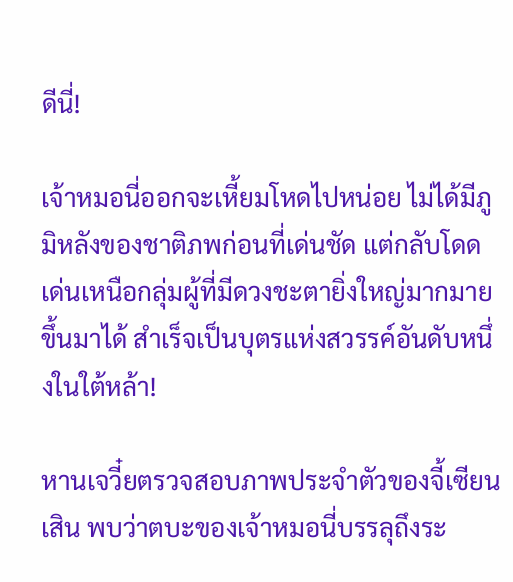ดีนี่!

เจ้าหมอนี่ออกจะเหี้ยมโหดไปหน่อย ไม่ได้มีภูมิหลังของชาติภพก่อนที่เด่นชัด แต่กลับโดดเด่นเหนือกลุ่มผู้ที่มีดวงชะตายิ่งใหญ่มากมายขึ้นมาได้ สำเร็จเป็นบุตรแห่งสวรรค์อันดับหนึ่งในใต้หล้า!

หานเจวี๋ยตรวจสอบภาพประจำตัวของจี้เซียนเสิน พบว่าตบะของเจ้าหมอนี่บรรลุถึงระ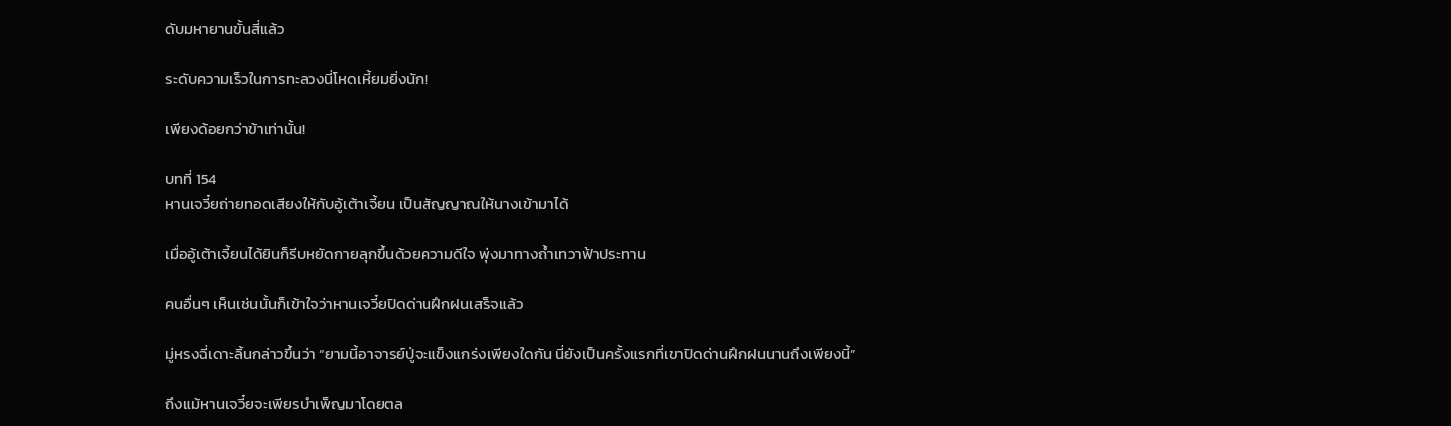ดับมหายานขั้นสี่แล้ว

ระดับความเร็วในการทะลวงนี่โหดเหี้ยมยิ่งนัก!

เพียงด้อยกว่าข้าเท่านั้น!

บทที่ 154
หานเจวี๋ยถ่ายทอดเสียงให้กับอู้เต้าเจี้ยน เป็นสัญญาณให้นางเข้ามาได้

เมื่ออู้เต้าเจี้ยนได้ยินก็รีบหยัดกายลุกขึ้นด้วยความดีใจ พุ่งมาทางถ้ำเทวาฟ้าประทาน

คนอื่นๆ เห็นเช่นนั้นก็เข้าใจว่าหานเจวี๋ยปิดด่านฝึกฝนเสร็จแล้ว

มู่หรงฉี่เดาะลิ้นกล่าวขึ้นว่า “ยามนี้อาจารย์ปู่จะแข็งแกร่งเพียงใดกัน นี่ยังเป็นครั้งแรกที่เขาปิดด่านฝึกฝนนานถึงเพียงนี้”

ถึงแม้หานเจวี๋ยจะเพียรบำเพ็ญมาโดยตล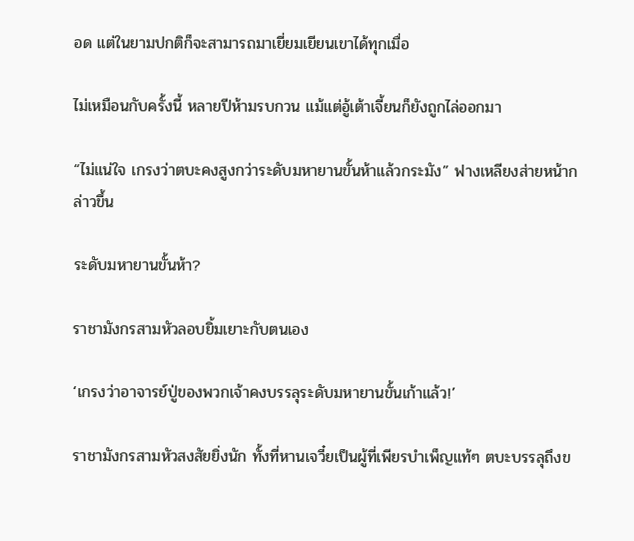อด แต่ในยามปกติก็จะสามารถมาเยี่ยมเยียนเขาได้ทุกเมื่อ

ไม่เหมือนกับครั้งนี้ หลายปีห้ามรบกวน แม้แต่อู้เต้าเจี้ยนก็ยังถูกไล่ออกมา

“ไม่แน่ใจ เกรงว่าตบะคงสูงกว่าระดับมหายานขั้นห้าแล้วกระมัง” ฟางเหลียงส่ายหน้ากล่าวขึ้น

ระดับมหายานขั้นห้า?

ราชามังกรสามหัวลอบยิ้มเยาะกับตนเอง

‘เกรงว่าอาจารย์ปู่ของพวกเจ้าคงบรรลุระดับมหายานขั้นเก้าแล้ว!’

ราชามังกรสามหัวสงสัยยิ่งนัก ทั้งที่หานเจวี๋ยเป็นผู้ที่เพียรบำเพ็ญแท้ๆ ตบะบรรลุถึงข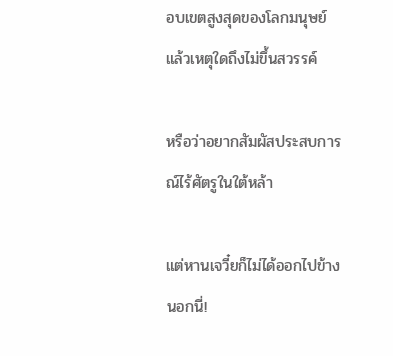อบเขตสูงสุดของโลกมนุษย์ แล้วเหตุใดถึงไม่ขึ้นสวรรค์

หรือว่าอยากสัมผัสประสบการณ์ไร้ศัตรูในใต้หล้า

แต่หานเจวี๋ยก็ไม่ได้ออกไปข้างนอกนี่!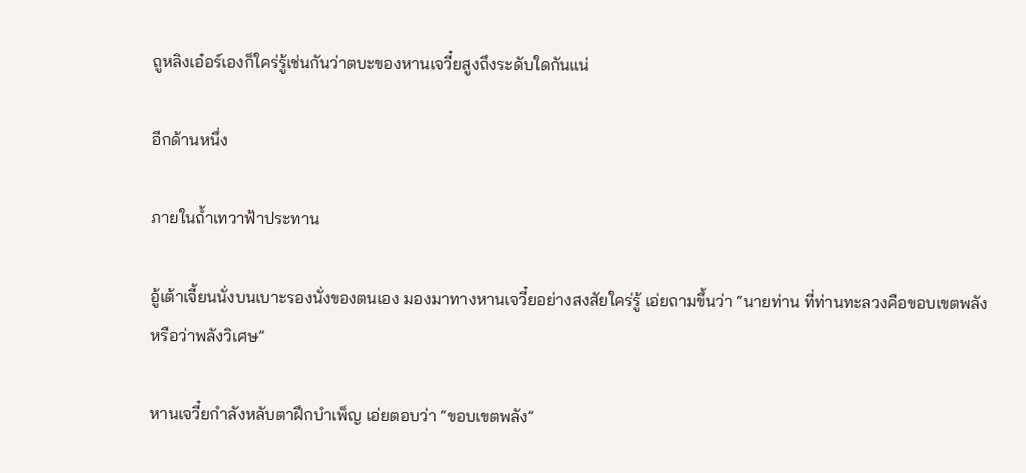ถูหลิงเอ๋อร์เองก็ใคร่รู้เช่นกันว่าตบะของหานเจวี๋ยสูงถึงระดับใดกันแน่

อีกด้านหนึ่ง

ภายในถ้ำเทวาฟ้าประทาน

อู้เต้าเจี้ยนนั่งบนเบาะรองนั่งของตนเอง มองมาทางหานเจวี๋ยอย่างสงสัยใคร่รู้ เอ่ยถามขึ้นว่า “นายท่าน ที่ท่านทะลวงคือขอบเขตพลัง หรือว่าพลังวิเศษ”

หานเจวี๋ยกำลังหลับตาฝึกบำเพ็ญ เอ่ยตอบว่า “ขอบเขตพลัง”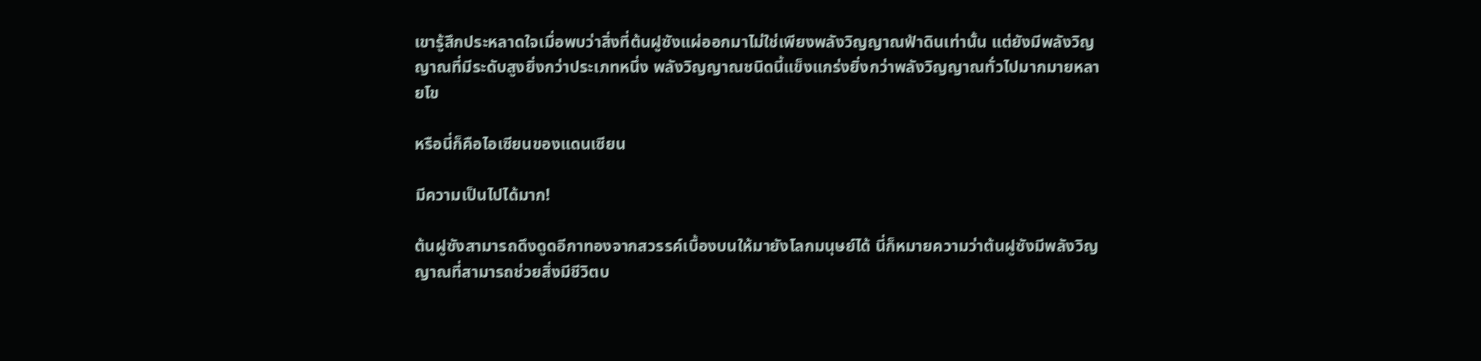เขารู้สึกประหลาดใจเมื่อพบว่าสิ่งที่ต้นฝูซังแผ่ออกมาไม่ใช่เพียงพลังวิญญาณฟ้าดินเท่านั้น แต่ยังมีพลังวิญญาณที่มีระดับสูงยิ่งกว่าประเภทหนึ่ง พลังวิญญาณชนิดนี้แข็งแกร่งยิ่งกว่าพลังวิญญาณทั่วไปมากมายหลายโข

หรือนี่ก็คือไอเซียนของแดนเซียน

มีความเป็นไปได้มาก!

ต้นฝูซังสามารถดึงดูดอีกาทองจากสวรรค์เบื้องบนให้มายังโลกมนุษย์ได้ นี่ก็หมายความว่าต้นฝูซังมีพลังวิญญาณที่สามารถช่วยสิ่งมีชีวิตบ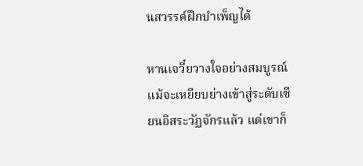นสวรรค์ฝึกบำเพ็ญได้

หานเจวี๋ยวางใจอย่างสมบูรณ์ แม้จะเหยียบย่างเข้าสู่ระดับเซียนอิสระวัฏจักรแล้ว แต่เขาก็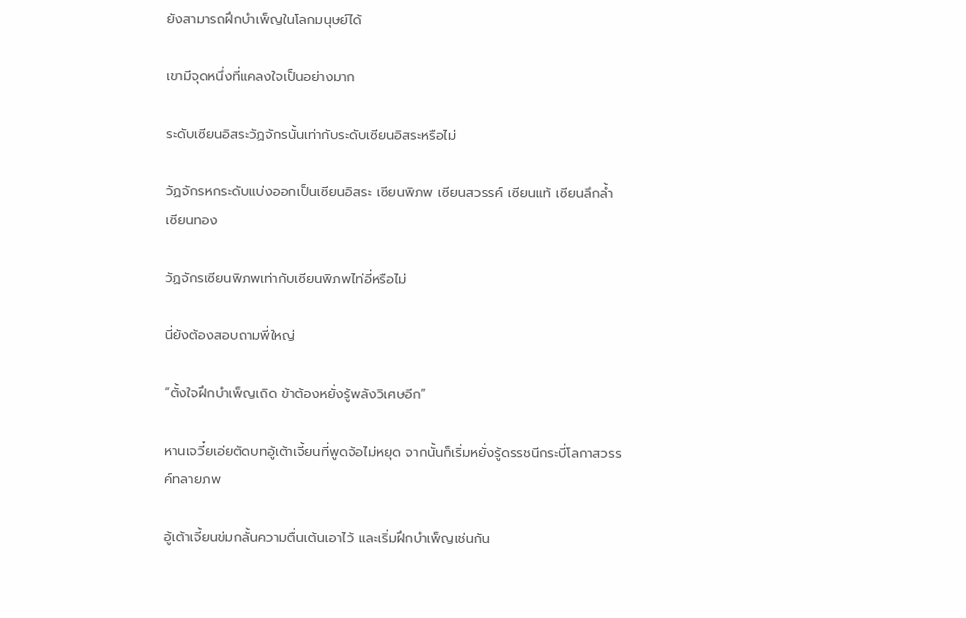ยังสามารถฝึกบำเพ็ญในโลกมนุษย์ได้

เขามีจุดหนึ่งที่แคลงใจเป็นอย่างมาก

ระดับเซียนอิสระวัฏจักรนั้นเท่ากับระดับเซียนอิสระหรือไม่

วัฏจักรหกระดับแบ่งออกเป็นเซียนอิสระ เซียนพิภพ เซียนสวรรค์ เซียนแท้ เซียนลึกล้ำ เซียนทอง

วัฏจักรเซียนพิภพเท่ากับเซียนพิภพไท่อี่หรือไม่

นี่ยังต้องสอบถามพี่ใหญ่

“ตั้งใจฝึกบำเพ็ญเถิด ข้าต้องหยั่งรู้พลังวิเศษอีก”

หานเจวี๋ยเอ่ยตัดบทอู้เต้าเจี้ยนที่พูดจ้อไม่หยุด จากนั้นก็เริ่มหยั่งรู้ดรรชนีกระบี่โลกาสวรรค์ทลายภพ

อู้เต้าเจี้ยนข่มกลั้นความตื่นเต้นเอาไว้ และเริ่มฝึกบำเพ็ญเช่นกัน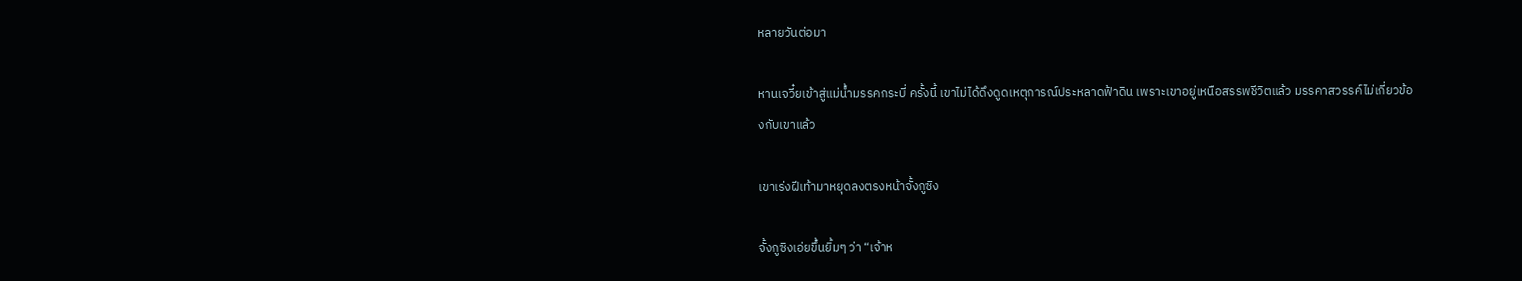หลายวันต่อมา

หานเจวี๋ยเข้าสู่แม่น้ำมรรคกระบี่ ครั้งนี้ เขาไม่ได้ดึงดูดเหตุการณ์ประหลาดฟ้าดิน เพราะเขาอยู่เหนือสรรพชีวิตแล้ว มรรคาสวรรค์ไม่เกี่ยวข้องกับเขาแล้ว

เขาเร่งฝีเท้ามาหยุดลงตรงหน้าจั้งกูซิง

จั้งกูซิงเอ่ยขึ้นยิ้มๆ ว่า “เจ้าห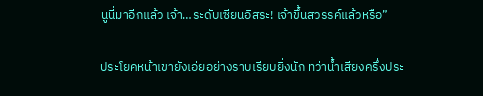นูนี่มาอีกแล้ว เจ้า…ระดับเซียนอิสระ! เจ้าขึ้นสวรรค์แล้วหรือ”

ประโยคหน้าเขายังเอ่ยอย่างราบเรียบยิ่งนัก ทว่าน้ำเสียงครึ่งประ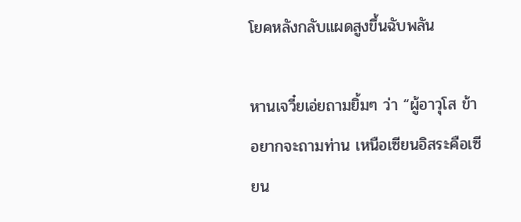โยคหลังกลับแผดสูงขึ้นฉับพลัน

หานเจวี๋ยเอ่ยถามยิ้มๆ ว่า “ผู้อาวุโส ข้าอยากจะถามท่าน เหนือเซียนอิสระคือเซียน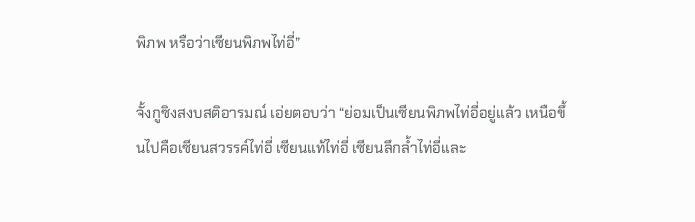พิภพ หรือว่าเซียนพิภพไท่อี่”

จั้งกูซิงสงบสติอารมณ์ เอ่ยตอบว่า “ย่อมเป็นเซียนพิภพไท่อี่อยู่แล้ว เหนือขึ้นไปคือเซียนสวรรค์ไท่อี่ เซียนแท้ไท่อี่ เซียนลึกล้ำไท่อี่และ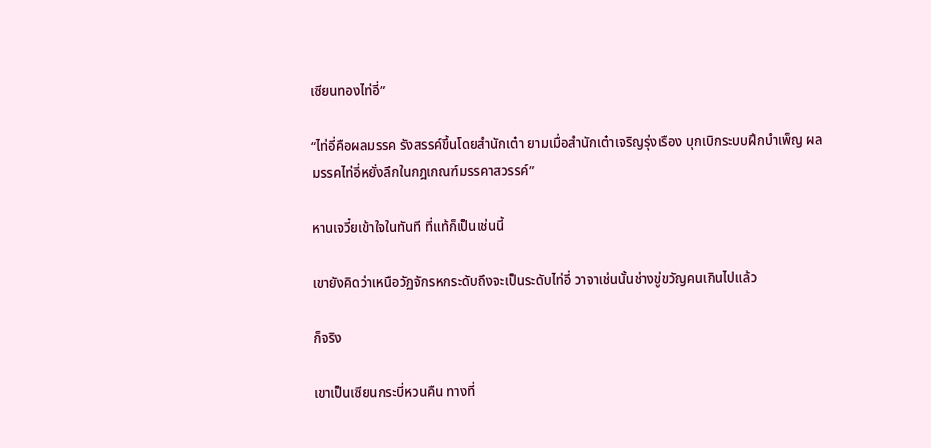เซียนทองไท่อี่”

“ไท่อี่คือผลมรรค รังสรรค์ขึ้นโดยสำนักเต๋า ยามเมื่อสำนักเต๋าเจริญรุ่งเรือง บุกเบิกระบบฝึกบำเพ็ญ ผลมรรคไท่อี่หยั่งลึกในกฎเกณฑ์มรรคาสวรรค์”

หานเจวี๋ยเข้าใจในทันที ที่แท้ก็เป็นเช่นนี้

เขายังคิดว่าเหนือวัฏจักรหกระดับถึงจะเป็นระดับไท่อี่ วาจาเช่นนั้นช่างขู่ขวัญคนเกินไปแล้ว

ก็จริง

เขาเป็นเซียนกระบี่หวนคืน ทางที่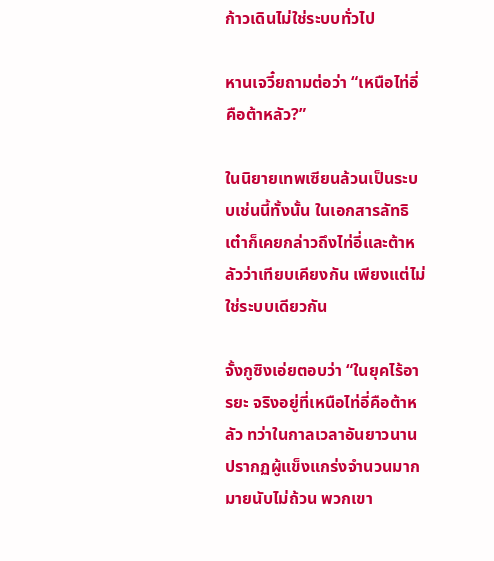ก้าวเดินไม่ใช่ระบบทั่วไป

หานเจวี๋ยถามต่อว่า “เหนือไท่อี่คือต้าหลัว?”

ในนิยายเทพเซียนล้วนเป็นระบบเช่นนี้ทั้งนั้น ในเอกสารลัทธิเต๋าก็เคยกล่าวถึงไท่อี่และต้าหลัวว่าเทียบเคียงกัน เพียงแต่ไม่ใช่ระบบเดียวกัน

จั้งกูซิงเอ่ยตอบว่า “ในยุคไร้อารยะ จริงอยู่ที่เหนือไท่อี่คือต้าหลัว ทว่าในกาลเวลาอันยาวนานปรากฏผู้แข็งแกร่งจำนวนมากมายนับไม่ถ้วน พวกเขา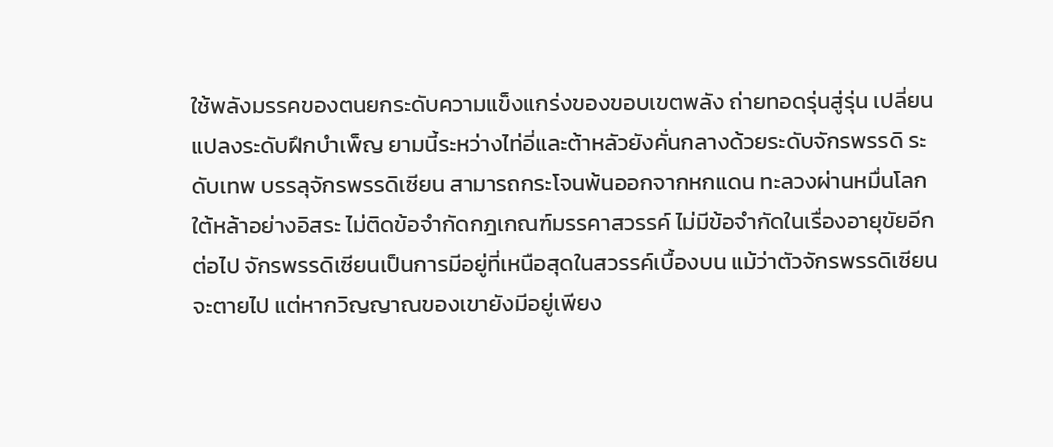ใช้พลังมรรคของตนยกระดับความแข็งแกร่งของขอบเขตพลัง ถ่ายทอดรุ่นสู่รุ่น เปลี่ยนแปลงระดับฝึกบำเพ็ญ ยามนี้ระหว่างไท่อี่และต้าหลัวยังคั่นกลางด้วยระดับจักรพรรดิ ระดับเทพ บรรลุจักรพรรดิเซียน สามารถกระโจนพ้นออกจากหกแดน ทะลวงผ่านหมื่นโลกใต้หล้าอย่างอิสระ ไม่ติดข้อจำกัดกฎเกณฑ์มรรคาสวรรค์ ไม่มีข้อจำกัดในเรื่องอายุขัยอีกต่อไป จักรพรรดิเซียนเป็นการมีอยู่ที่เหนือสุดในสวรรค์เบื้องบน แม้ว่าตัวจักรพรรดิเซียนจะตายไป แต่หากวิญญาณของเขายังมีอยู่เพียง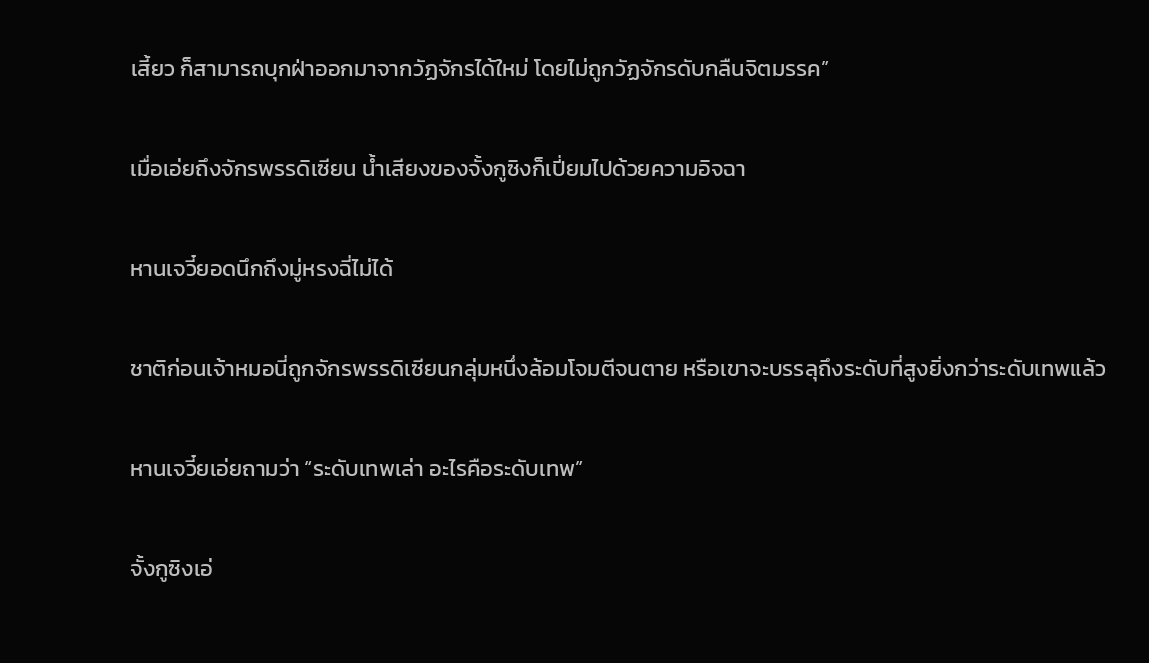เสี้ยว ก็สามารถบุกฝ่าออกมาจากวัฏจักรได้ใหม่ โดยไม่ถูกวัฏจักรดับกลืนจิตมรรค”

เมื่อเอ่ยถึงจักรพรรดิเซียน น้ำเสียงของจั้งกูซิงก็เปี่ยมไปด้วยความอิจฉา

หานเจวี๋ยอดนึกถึงมู่หรงฉี่ไม่ได้

ชาติก่อนเจ้าหมอนี่ถูกจักรพรรดิเซียนกลุ่มหนึ่งล้อมโจมตีจนตาย หรือเขาจะบรรลุถึงระดับที่สูงยิ่งกว่าระดับเทพแล้ว

หานเจวี๋ยเอ่ยถามว่า “ระดับเทพเล่า อะไรคือระดับเทพ”

จั้งกูซิงเอ่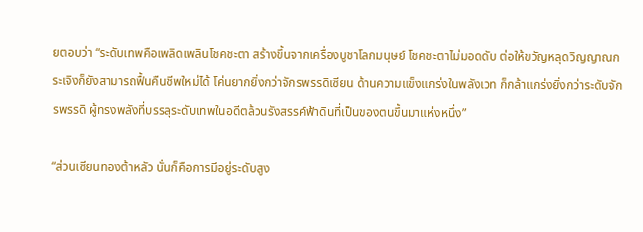ยตอบว่า “ระดับเทพคือเพลิดเพลินโชคชะตา สร้างขึ้นจากเครื่องบูชาโลกมนุษย์ โชคชะตาไม่มอดดับ ต่อให้ขวัญหลุดวิญญาณกระเจิงก็ยังสามารถฟื้นคืนชีพใหม่ได้ โค่นยากยิ่งกว่าจักรพรรดิเซียน ด้านความแข็งแกร่งในพลังเวท ก็กล้าแกร่งยิ่งกว่าระดับจักรพรรดิ ผู้ทรงพลังที่บรรลุระดับเทพในอดีตล้วนรังสรรค์ฟ้าดินที่เป็นของตนขึ้นมาแห่งหนึ่ง”

“ส่วนเซียนทองต้าหลัว นั่นก็คือการมีอยู่ระดับสูง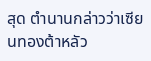สุด ตำนานกล่าวว่าเซียนทองต้าหลัว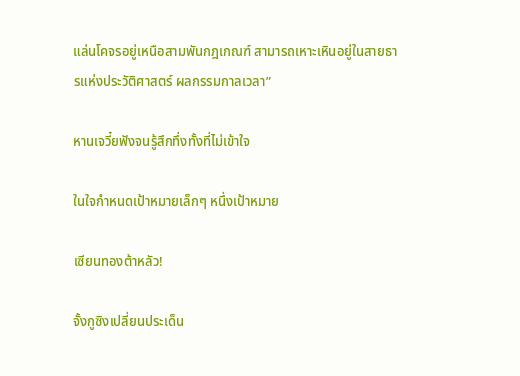แล่นโคจรอยู่เหนือสามพันกฎเกณฑ์ สามารถเหาะเหินอยู่ในสายธารแห่งประวัติศาสตร์ ผลกรรมกาลเวลา”

หานเจวี๋ยฟังจนรู้สึกทึ่งทั้งที่ไม่เข้าใจ

ในใจกำหนดเป้าหมายเล็กๆ หนึ่งเป้าหมาย

เซียนทองต้าหลัว!

จั้งกูซิงเปลี่ยนประเด็น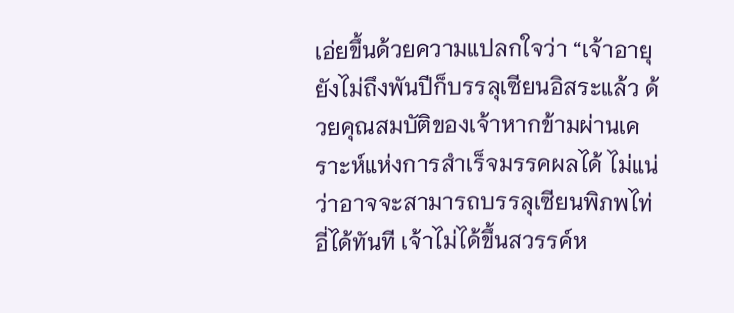เอ่ยขึ้นด้วยความแปลกใจว่า “เจ้าอายุยังไม่ถึงพันปีก็บรรลุเซียนอิสระแล้ว ด้วยคุณสมบัติของเจ้าหากข้ามผ่านเคราะห์แห่งการสำเร็จมรรคผลได้ ไม่แน่ว่าอาจจะสามารถบรรลุเซียนพิภพไท่อี่ได้ทันที เจ้าไม่ได้ขึ้นสวรรค์ห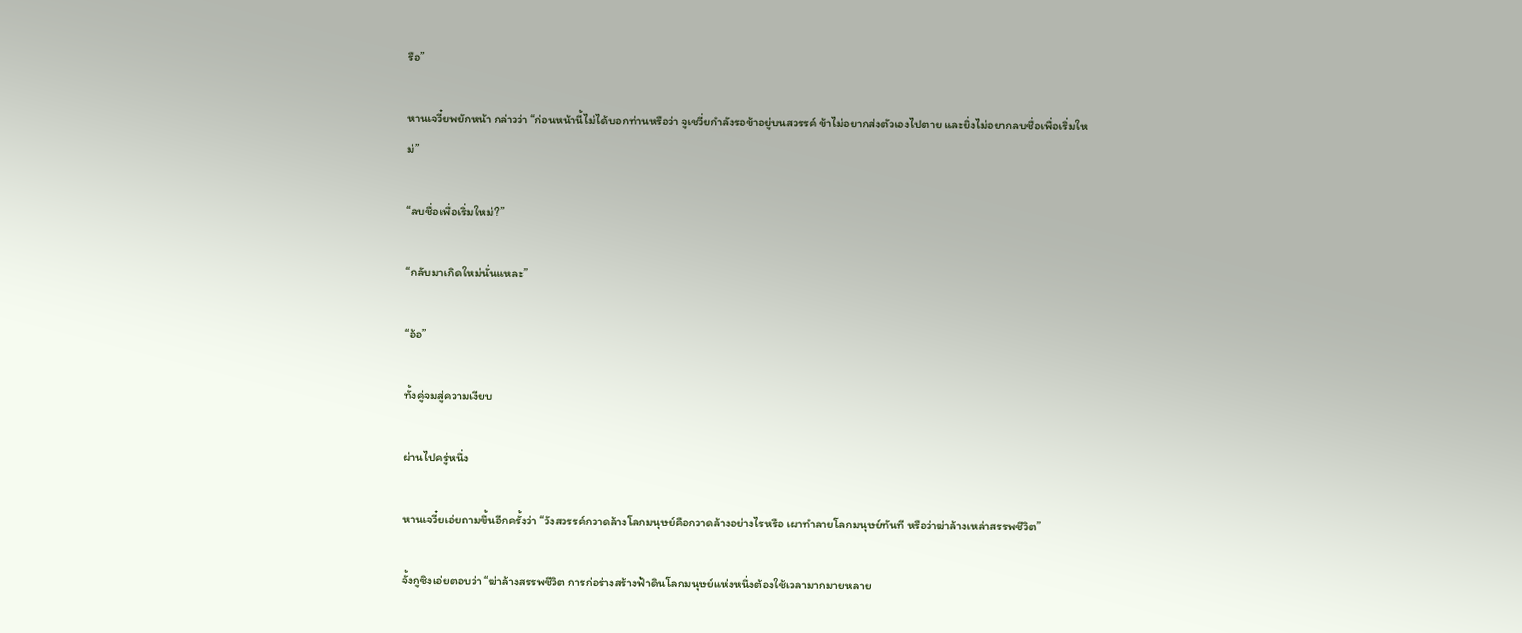รือ”

หานเจวี๋ยพยักหน้า กล่าวว่า “ก่อนหน้านี้ไม่ได้บอกท่านหรือว่า จูเชวี่ยกำลังรอข้าอยู่บนสวรรค์ ข้าไม่อยากส่งตัวเองไปตาย และยิ่งไม่อยากลบชื่อเพื่อเริ่มใหม่”

“ลบชื่อเพื่อเริ่มใหม่?”

“กลับมาเกิดใหม่นั่นแหละ”

“อ้อ”

ทั้งคู่จมสู่ความเงียบ

ผ่านไปครู่หนึ่ง

หานเจวี๋ยเอ่ยถามขึ้นอีกครั้งว่า “วังสวรรค์กวาดล้างโลกมนุษย์คือกวาดล้างอย่างไรหรือ เผาทำลายโลกมนุษย์ทันที หรือว่าฆ่าล้างเหล่าสรรพชีวิต”

จั้งกูซิงเอ่ยตอบว่า “ฆ่าล้างสรรพชีวิต การก่อร่างสร้างฟ้าดินโลกมนุษย์แห่งหนึ่งต้องใช้เวลามากมายหลาย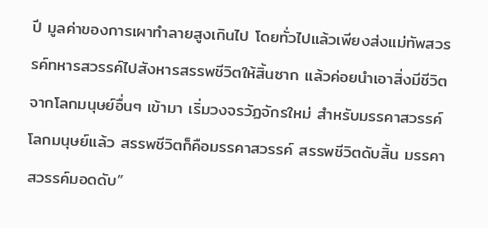ปี มูลค่าของการเผาทำลายสูงเกินไป โดยทั่วไปแล้วเพียงส่งแม่ทัพสวรรค์ทหารสวรรค์ไปสังหารสรรพชีวิตให้สิ้นซาก แล้วค่อยนำเอาสิ่งมีชีวิตจากโลกมนุษย์อื่นๆ เข้ามา เริ่มวงจรวัฏจักรใหม่ สำหรับมรรคาสวรรค์โลกมนุษย์แล้ว สรรพชีวิตก็คือมรรคาสวรรค์ สรรพชีวิตดับสิ้น มรรคาสวรรค์มอดดับ”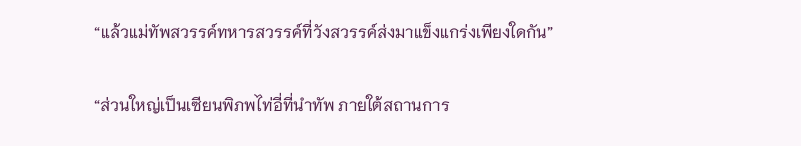“แล้วแม่ทัพสวรรค์ทหารสวรรค์ที่วังสวรรค์ส่งมาแข็งแกร่งเพียงใดกัน”

“ส่วนใหญ่เป็นเซียนพิภพไท่อี่ที่นำทัพ ภายใต้สถานการ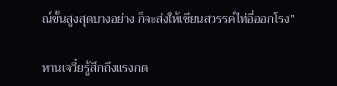ณ์ขั้นสูงสุดบางอย่าง ก็จะส่งให้เซียนสวรรค์ไท่อี่ออกโรง”

หานเจวี๋ยรู้สึกถึงแรงกด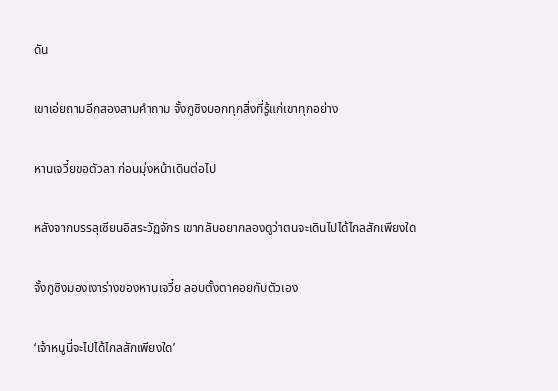ดัน

เขาเอ่ยถามอีกสองสามคำถาม จั้งกูซิงบอกทุกสิ่งที่รู้แก่เขาทุกอย่าง

หานเจวี๋ยขอตัวลา ก่อนมุ่งหน้าเดินต่อไป

หลังจากบรรลุเซียนอิสระวัฏจักร เขากลับอยากลองดูว่าตนจะเดินไปได้ไกลสักเพียงใด

จั้งกูซิงมองเงาร่างของหานเจวี๋ย ลอบตั้งตาคอยกับตัวเอง

‘เจ้าหนูนี่จะไปได้ไกลสักเพียงใด’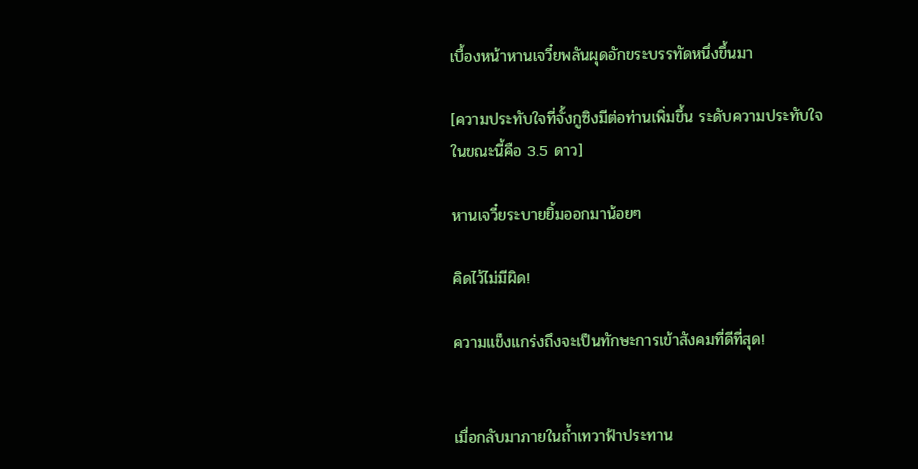เบื้องหน้าหานเจวี๋ยพลันผุดอักขระบรรทัดหนึ่งขึ้นมา

[ความประทับใจที่จั้งกูซิงมีต่อท่านเพิ่มขึ้น ระดับความประทับใจในขณะนี้คือ 3.5 ดาว]

หานเจวี๋ยระบายยิ้มออกมาน้อยๆ

คิดไว้ไม่มีผิด!

ความแข็งแกร่งถึงจะเป็นทักษะการเข้าสังคมที่ดีที่สุด!


เมื่อกลับมาภายในถ้ำเทวาฟ้าประทาน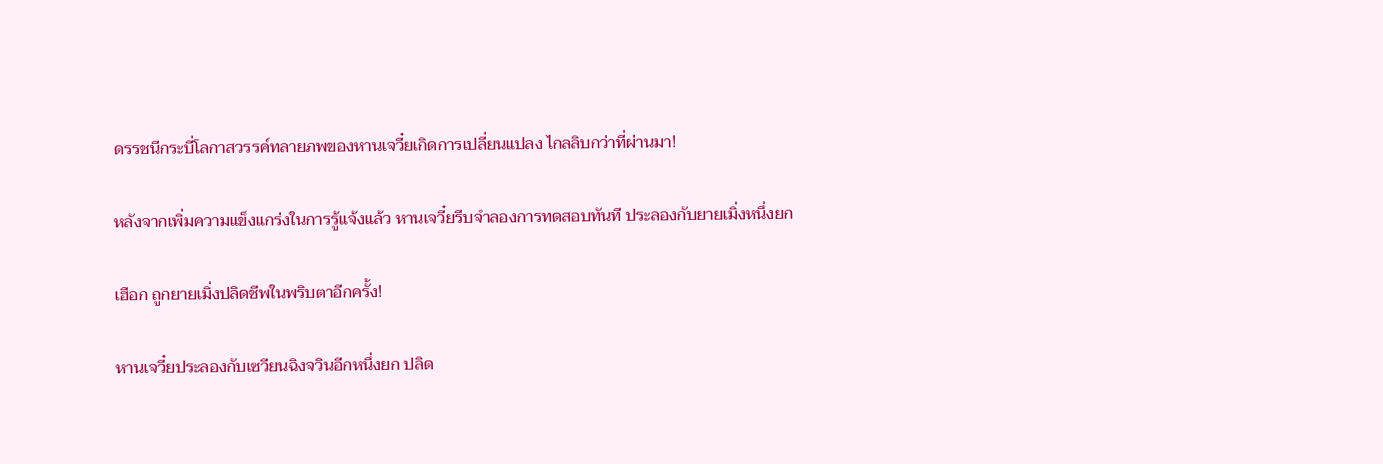ดรรชนีกระบี่โลกาสวรรค์ทลายภพของหานเจวี๋ยเกิดการเปลี่ยนแปลง ไกลลิบกว่าที่ผ่านมา!

หลังจากเพิ่มความแข็งแกร่งในการรู้แจ้งแล้ว หานเจวี๋ยรีบจำลองการทดสอบทันที ประลองกับยายเมิ่งหนึ่งยก

เฮือก ถูกยายเมิ่งปลิดชีพในพริบตาอีกครั้ง!

หานเจวี๋ยประลองกับเซวียนฉิงจวินอีกหนึ่งยก ปลิด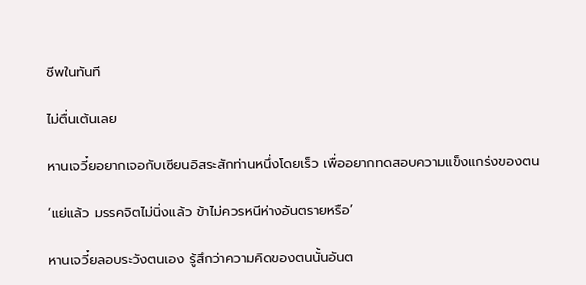ชีพในทันที

ไม่ตื่นเต้นเลย

หานเจวี๋ยอยากเจอกับเซียนอิสระสักท่านหนึ่งโดยเร็ว เพื่ออยากทดสอบความแข็งแกร่งของตน

‘แย่แล้ว มรรคจิตไม่นิ่งแล้ว ข้าไม่ควรหนีห่างอันตรายหรือ’

หานเจวี๋ยลอบระวังตนเอง รู้สึกว่าความคิดของตนนั้นอันต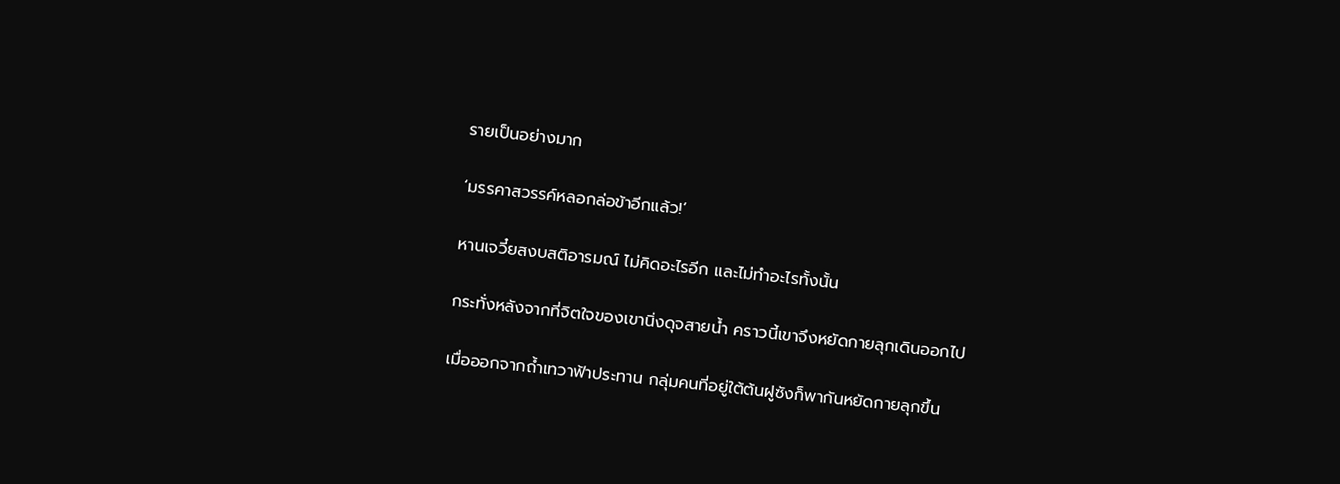รายเป็นอย่างมาก

‘มรรคาสวรรค์หลอกล่อข้าอีกแล้ว!’

หานเจวี๋ยสงบสติอารมณ์ ไม่คิดอะไรอีก และไม่ทำอะไรทั้งนั้น

กระทั่งหลังจากที่จิตใจของเขานิ่งดุจสายน้ำ คราวนี้เขาจึงหยัดกายลุกเดินออกไป

เมื่อออกจากถ้ำเทวาฟ้าประทาน กลุ่มคนที่อยู่ใต้ต้นฝูซังก็พากันหยัดกายลุกขึ้น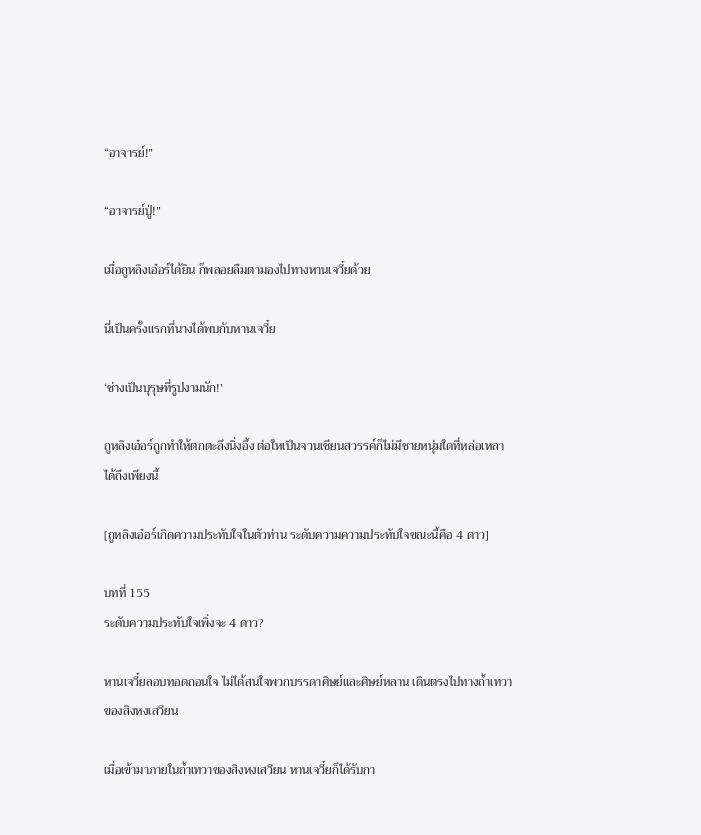“อาจารย์!”

“อาจารย์ปู่!”

เมื่อถูหลิงเอ๋อร์ได้ยิน ก็พลอยลืมตามองไปทางหานเจวี๋ยด้วย

นี่เป็นครั้งแรกที่นางได้พบกับหานเจวี๋ย

‘ช่างเป็นบุรุษที่รูปงามนัก!’

ถูหลิงเอ๋อร์ถูกทำให้ตกตะลึงนิ่งอึ้ง ต่อใหเป็นจวนเซียนสวรรค์ก็ไม่มีชายหนุ่มใดที่หล่อเหลาได้ถึงเพียงนี้

[ถูหลิงเอ๋อร์เกิดความประทับใจในตัวท่าน ระดับความความประทับใจขณะนี้คือ 4 ดาว]

บทที่ 155
ระดับความประทับใจเพิ่งจะ 4 ดาว?

หานเจวี๋ยลอบทอดถอนใจ ไม่ได้สนใจพวกบรรดาศิษย์และศิษย์หลาน เดินตรงไปทางถ้ำเทวาของสิงหงเสวียน

เมื่อเข้ามาภายในถ้ำเทวาของสิงหงเสวียน หานเจวี๋ยก็ได้รับกา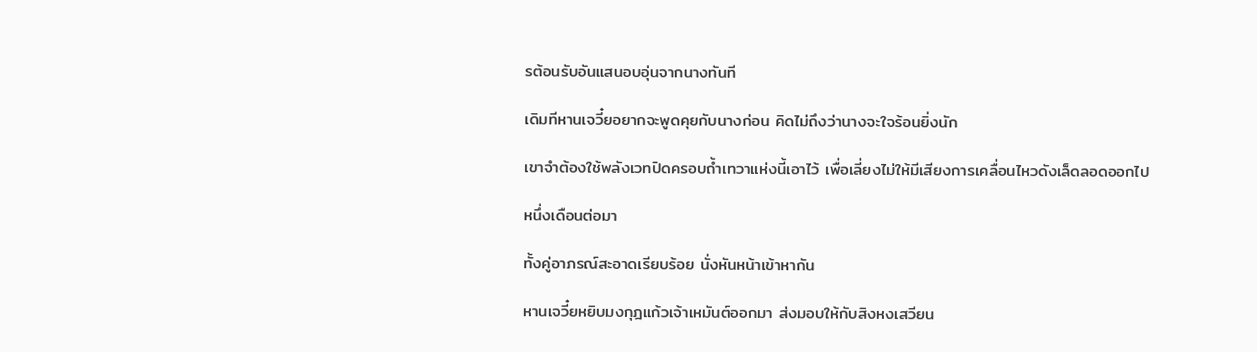รต้อนรับอันแสนอบอุ่นจากนางทันที

เดิมทีหานเจวี๋ยอยากจะพูดคุยกับนางก่อน คิดไม่ถึงว่านางจะใจร้อนยิ่งนัก

เขาจำต้องใช้พลังเวทปิดครอบถ้ำเทวาแห่งนี้เอาไว้ เพื่อเลี่ยงไม่ให้มีเสียงการเคลื่อนไหวดังเล็ดลอดออกไป

หนึ่งเดือนต่อมา

ทั้งคู่อาภรณ์สะอาดเรียบร้อย นั่งหันหน้าเข้าหากัน

หานเจวี๋ยหยิบมงกุฎแก้วเจ้าเหมันต์ออกมา ส่งมอบให้กับสิงหงเสวียน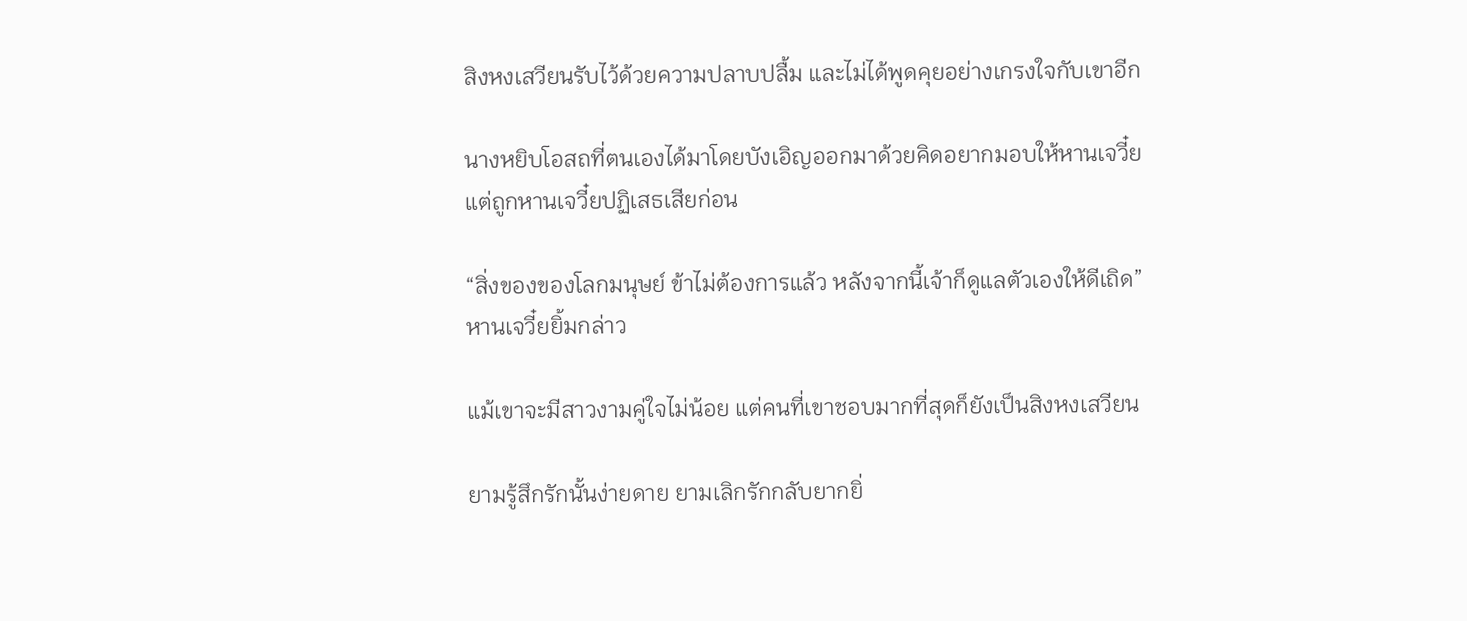สิงหงเสวียนรับไว้ด้วยความปลาบปลื้ม และไม่ได้พูดคุยอย่างเกรงใจกับเขาอีก

นางหยิบโอสถที่ตนเองได้มาโดยบังเอิญออกมาด้วยคิดอยากมอบให้หานเจวี๋ย แต่ถูกหานเจวี๋ยปฏิเสธเสียก่อน

“สิ่งของของโลกมนุษย์ ข้าไม่ต้องการแล้ว หลังจากนี้เจ้าก็ดูแลตัวเองให้ดีเถิด” หานเจวี๋ยยิ้มกล่าว

แม้เขาจะมีสาวงามคู่ใจไม่น้อย แต่คนที่เขาชอบมากที่สุดก็ยังเป็นสิงหงเสวียน

ยามรู้สึกรักนั้นง่ายดาย ยามเลิกรักกลับยากยิ่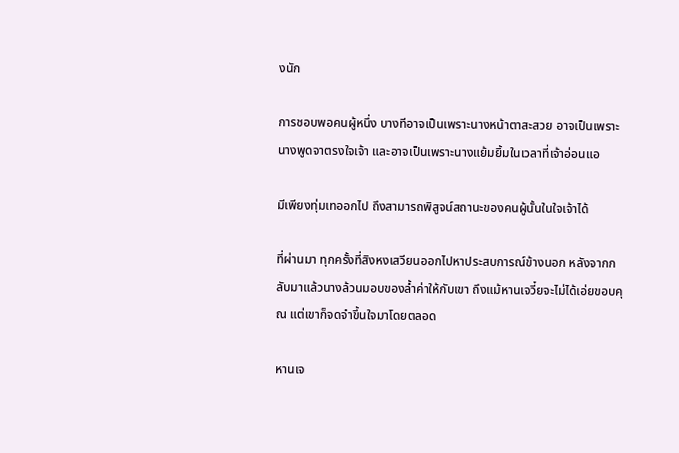งนัก

การชอบพอคนผู้หนึ่ง บางทีอาจเป็นเพราะนางหน้าตาสะสวย อาจเป็นเพราะนางพูดจาตรงใจเจ้า และอาจเป็นเพราะนางแย้มยิ้มในเวลาที่เจ้าอ่อนแอ

มีเพียงทุ่มเทออกไป ถึงสามารถพิสูจน์สถานะของคนผู้นั้นในใจเจ้าได้

ที่ผ่านมา ทุกครั้งที่สิงหงเสวียนออกไปหาประสบการณ์ข้างนอก หลังจากกลับมาแล้วนางล้วนมอบของล้ำค่าให้กับเขา ถึงแม้หานเจวี๋ยจะไม่ได้เอ่ยขอบคุณ แต่เขาก็จดจำขึ้นใจมาโดยตลอด

หานเจ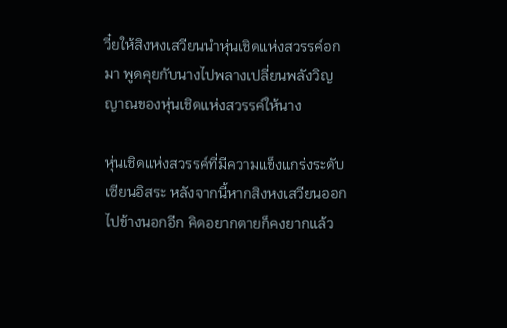วี๋ยให้สิงหงเสวียนนำหุ่นเชิดแห่งสวรรค์อกมา พูดคุยกับนางไปพลางเปลี่ยนพลังวิญญาณของหุ่นเชิดแห่งสวรรค์ให้นาง

หุ่นเชิดแห่งสวรรค์ที่มีความแข็งแกร่งระดับเซียนอิสระ หลังจากนี้หากสิงหงเสวียนออกไปข้างนอกอีก คิดอยากตายก็คงยากแล้ว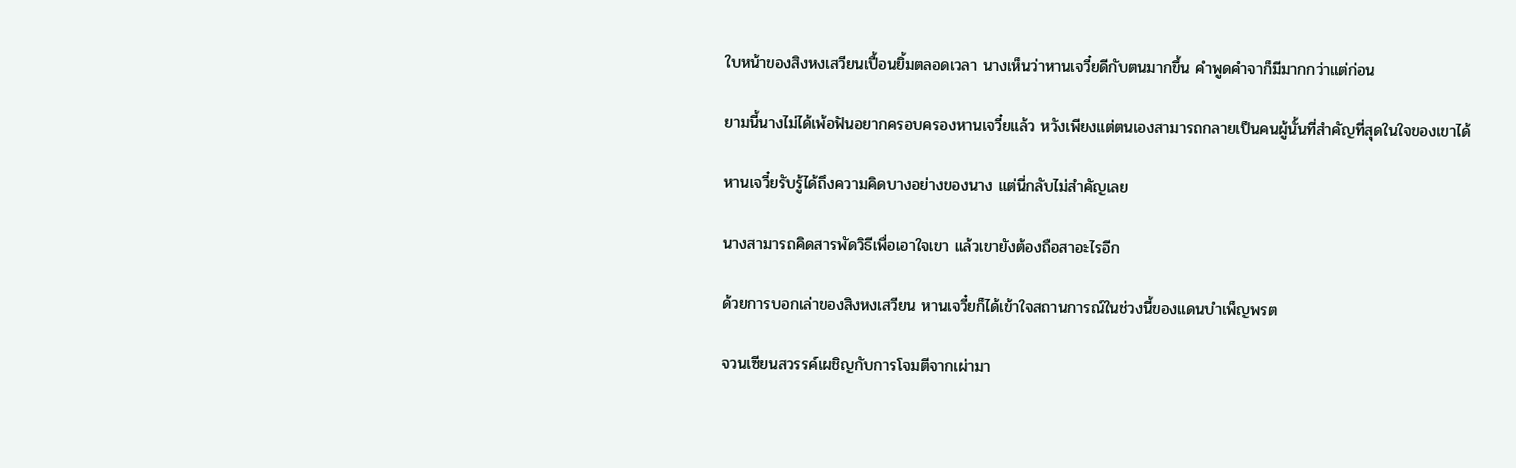ใบหน้าของสิงหงเสวียนเปื้อนยิ้มตลอดเวลา นางเห็นว่าหานเจวี๋ยดีกับตนมากขึ้น คำพูดคำจาก็มีมากกว่าแต่ก่อน

ยามนี้นางไม่ได้เพ้อฟันอยากครอบครองหานเจวี๋ยแล้ว หวังเพียงแต่ตนเองสามารถกลายเป็นคนผู้นั้นที่สำคัญที่สุดในใจของเขาได้

หานเจวี๋ยรับรู้ได้ถึงความคิดบางอย่างของนาง แต่นี่กลับไม่สำคัญเลย

นางสามารถคิดสารพัดวิธีเพื่อเอาใจเขา แล้วเขายังต้องถือสาอะไรอีก

ด้วยการบอกเล่าของสิงหงเสวียน หานเจวี๋ยก็ได้เข้าใจสถานการณ์ในช่วงนี้ของแดนบำเพ็ญพรต

จวนเซียนสวรรค์เผชิญกับการโจมตีจากเผ่ามา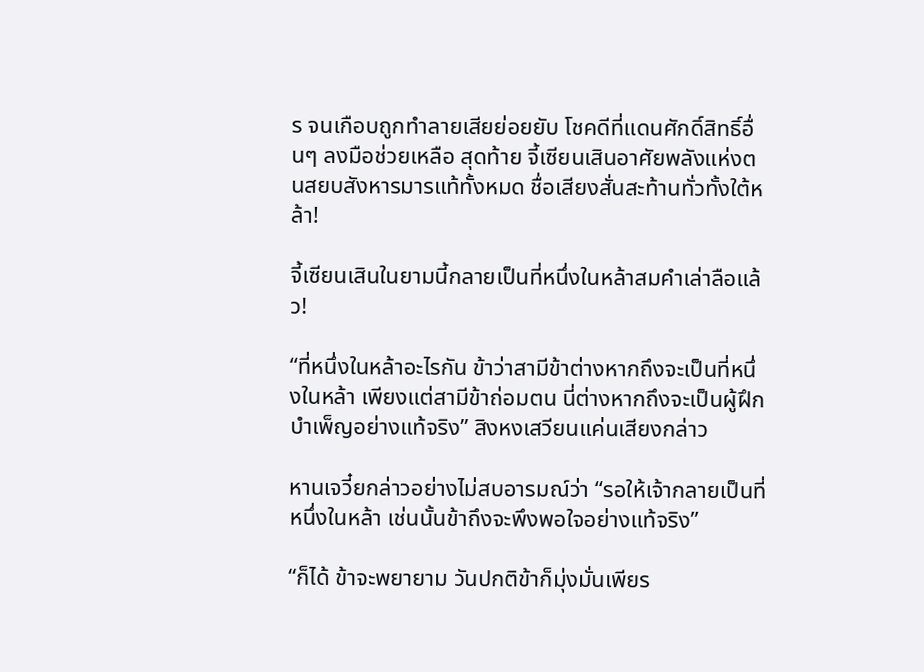ร จนเกือบถูกทำลายเสียย่อยยับ โชคดีที่แดนศักดิ์สิทธิ์อื่นๆ ลงมือช่วยเหลือ สุดท้าย จี้เซียนเสินอาศัยพลังแห่งตนสยบสังหารมารแท้ทั้งหมด ชื่อเสียงสั่นสะท้านทั่วทั้งใต้หล้า!

จี้เซียนเสินในยามนี้กลายเป็นที่หนึ่งในหล้าสมคำเล่าลือแล้ว!

“ที่หนึ่งในหล้าอะไรกัน ข้าว่าสามีข้าต่างหากถึงจะเป็นที่หนึ่งในหล้า เพียงแต่สามีข้าถ่อมตน นี่ต่างหากถึงจะเป็นผู้ฝึกบำเพ็ญอย่างแท้จริง” สิงหงเสวียนแค่นเสียงกล่าว

หานเจวี๋ยกล่าวอย่างไม่สบอารมณ์ว่า “รอให้เจ้ากลายเป็นที่หนึ่งในหล้า เช่นนั้นข้าถึงจะพึงพอใจอย่างแท้จริง”

“ก็ได้ ข้าจะพยายาม วันปกติข้าก็มุ่งมั่นเพียร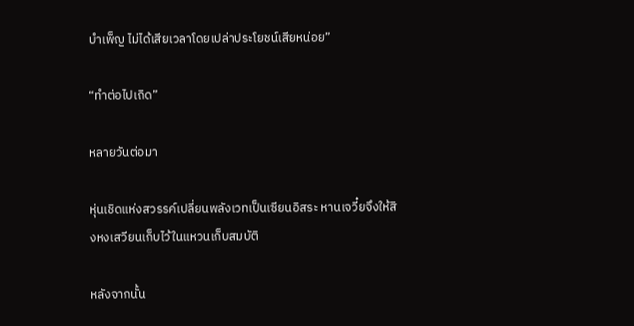บำเพ็ญ ไม่ได้เสียเวลาโดยเปล่าประโยชน์เสียหน่อย”

“ทำต่อไปเถิด”

หลายวันต่อมา

หุ่นเชิดแห่งสวรรค์เปลี่ยนพลังเวทเป็นเซียนอิสระ หานเจวี๋ยจึงให้สิงหงเสวียนเก็บไว้ในแหวนเก็บสมบัติ

หลังจากนั้น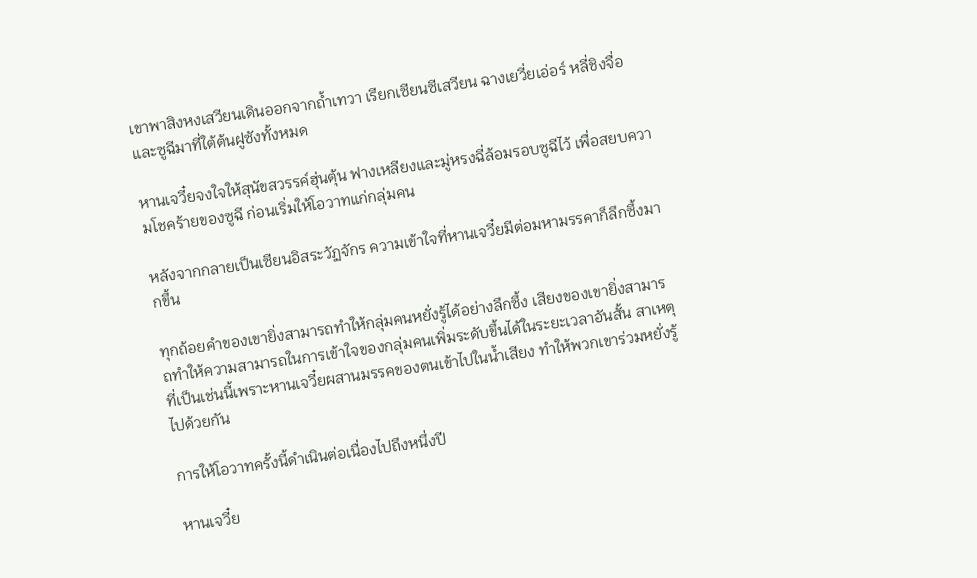เขาพาสิงหงเสวียนเดินออกจากถ้ำเทวา เรียกเซียนซีเสวียน ฉางเยวี่ยเอ่อร์ หลี่ชิงจื่อและซูฉีมาที่ใต้ต้นฝูซังทั้งหมด

หานเจวี๋ยจงใจให้สุนัขสวรรค์ฮุ่นตุ้น ฟางเหลียงและมู่หรงฉี่ล้อมรอบซูฉีไว้ เพื่อสยบความโชคร้ายของซูฉี ก่อนเริ่มให้โอวาทแก่กลุ่มคน

หลังจากกลายเป็นเซียนอิสระวัฏจักร ความเข้าใจที่หานเจวี๋ยมีต่อมหามรรคาก็ลึกซึ้งมากขึ้น

ทุกถ้อยคำของเขายิ่งสามารถทำให้กลุ่มคนหยั่งรู้ได้อย่างลึกซึ้ง เสียงของเขายิ่งสามารถทำให้ความสามารถในการเข้าใจของกลุ่มคนเพิ่มระดับขึ้นได้ในระยะเวลาอันสั้น สาเหตุที่เป็นเช่นนี้เพราะหานเจวี๋ยผสานมรรคของตนเข้าไปในน้ำเสียง ทำให้พวกเขาร่วมหยั่งรู้ไปด้วยกัน

การให้โอวาทครั้งนี้ดำเนินต่อเนื่องไปถึงหนึ่งปี

หานเจวี๋ย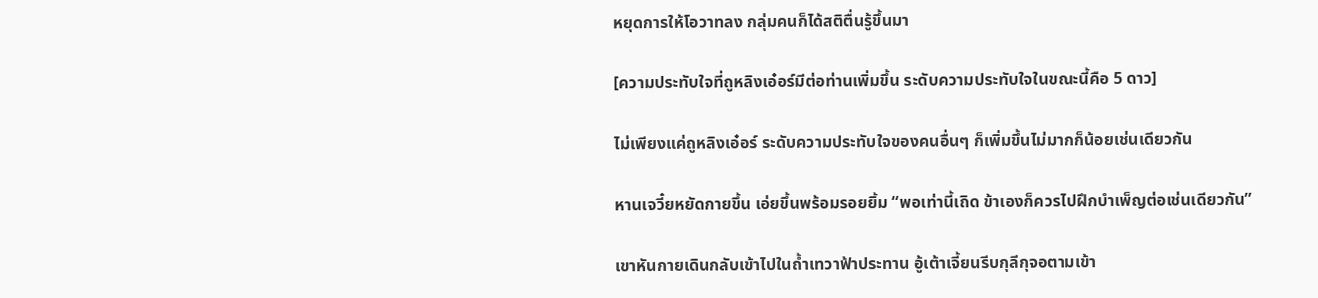หยุดการให้โอวาทลง กลุ่มคนก็ได้สติตื่นรู้ขึ้นมา

[ความประทับใจที่ถูหลิงเอ๋อร์มีต่อท่านเพิ่มขึ้น ระดับความประทับใจในขณะนี้คือ 5 ดาว]

ไม่เพียงแค่ถูหลิงเอ๋อร์ ระดับความประทับใจของคนอื่นๆ ก็เพิ่มขึ้นไม่มากก็น้อยเช่นเดียวกัน

หานเจวี๋ยหยัดกายขึ้น เอ่ยขึ้นพร้อมรอยยิ้ม “พอเท่านี้เถิด ข้าเองก็ควรไปฝึกบำเพ็ญต่อเช่นเดียวกัน”

เขาหันกายเดินกลับเข้าไปในถ้ำเทวาฟ้าประทาน อู้เต้าเจี้ยนรีบกุลีกุจอตามเข้า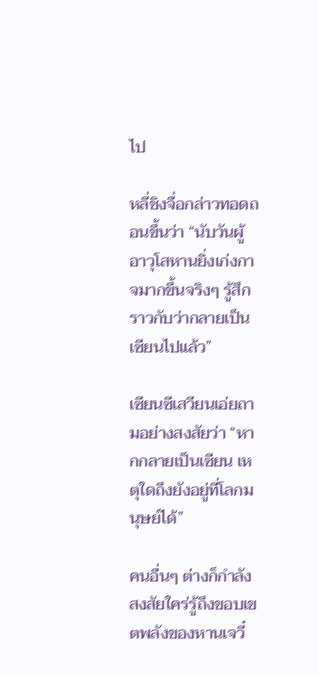ไป

หลี่ชิงจื่อกล่าวทอดถอนขึ้นว่า “นับวันผู้อาวุโสหานยิ่งเก่งกาจมากขึ้นจริงๆ รู้สึกราวกับว่ากลายเป็นเซียนไปแล้ว”

เซียนซีเสวียนเอ่ยถามอย่างสงสัยว่า “หากกลายเป็นเซียน เหตุใดถึงยังอยู่ที่โลกมนุษย์ได้”

คนอื่นๆ ต่างก็กำลังสงสัยใคร่รู้ถึงขอบเขตพลังของหานเจวี๋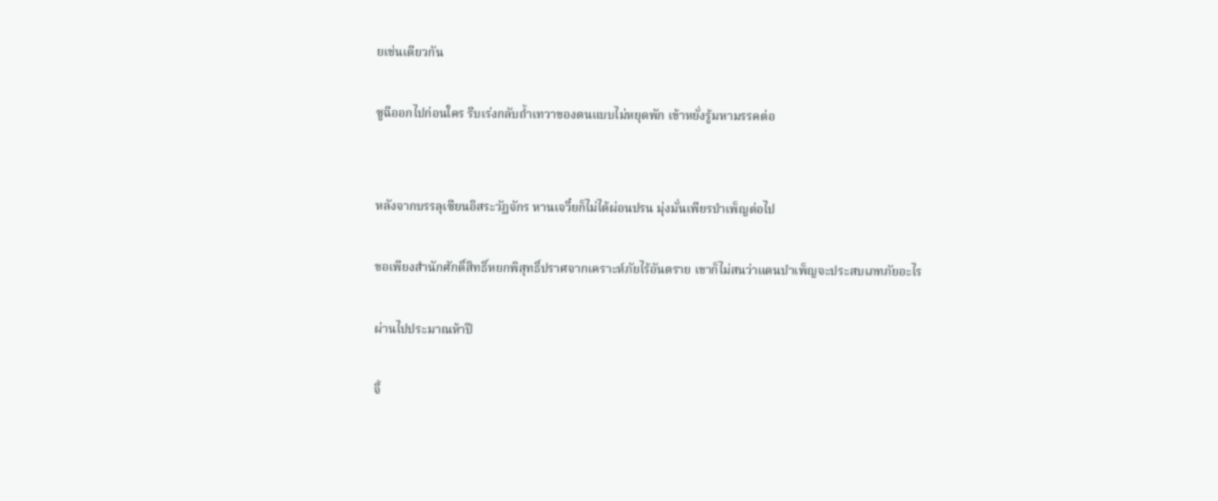ยเช่นเดียวกัน

ซูฉีออกไปก่อนใคร รีบเร่งกลับถ้ำเทวาของตนแบบไม่หยุดพัก เข้าหยั่งรู้มหามรรคต่อ


หลังจากบรรลุเซียนอิสระวัฏจักร หานเจวี๋ยก็ไม่ได้ผ่อนปรน มุ่งมั่นเพียรบำเพ็ญต่อไป

ขอเพียงสำนักศักดิ์สิทธิ์หยกพิสุทธิ์ปราศจากเคราะห์ภัยไร้อันตราย เขาก็ไม่สนว่าแดนบำเพ็ญจะประสบเภทภัยอะไร

ผ่านไปประมาณห้าปี

จี้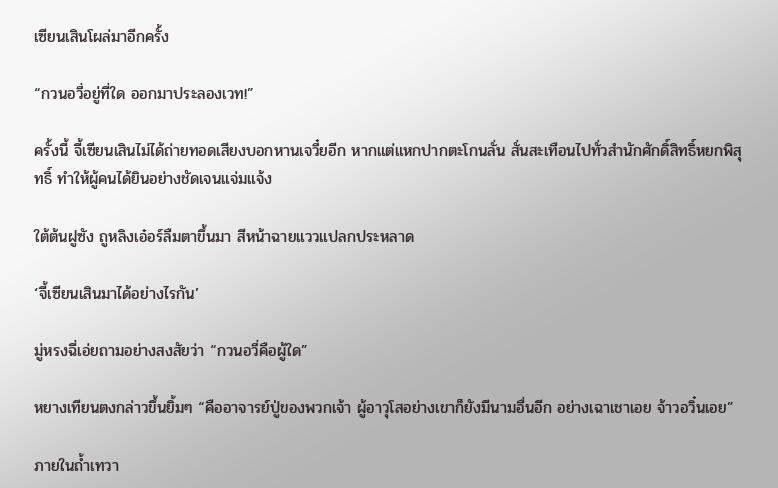เซียนเสินโผล่มาอีกครั้ง

“กวนอวี่อยู่ที่ใด ออกมาประลองเวท!”

ครั้งนี้ จี้เซียนเสินไม่ได้ถ่ายทอดเสียงบอกหานเจวี๋ยอีก หากแต่แหกปากตะโกนลั่น สั่นสะเทือนไปทั่วสำนักศักดิ์สิทธิ์หยกพิสุทธิ์ ทำให้ผู้คนได้ยินอย่างชัดเจนแจ่มแจ้ง

ใต้ต้นฝูซัง ถูหลิงเอ๋อร์ลืมตาขึ้นมา สีหน้าฉายแววแปลกประหลาด

‘จี้เซียนเสินมาได้อย่างไรกัน’

มู่หรงฉี่เอ่ยถามอย่างสงสัยว่า “กวนอวี่คือผู้ใด”

หยางเทียนตงกล่าวขึ้นยิ้มๆ “คืออาจารย์ปู่ของพวกเจ้า ผู้อาวุโสอย่างเขาก็ยังมีนามอื่นอีก อย่างเฉาเชาเอย จ้าวอวิ๋นเอย”

ภายในถ้ำเทวา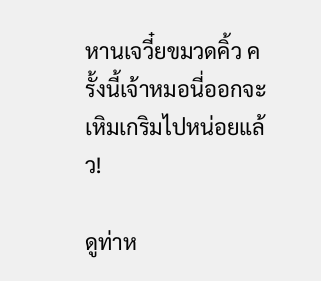หานเจวี๋ยขมวดคิ้ว ครั้งนี้เจ้าหมอนี่ออกจะเหิมเกริมไปหน่อยแล้ว!

ดูท่าห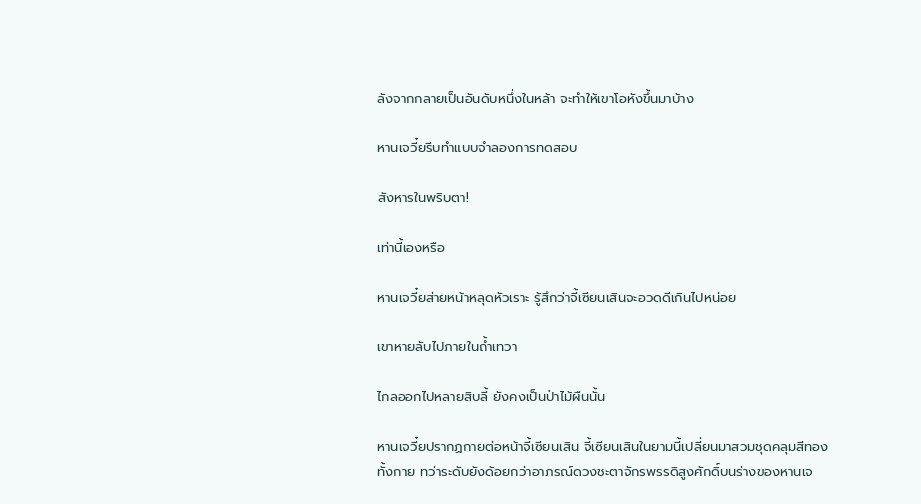ลังจากกลายเป็นอันดับหนึ่งในหล้า จะทำให้เขาโอหังขึ้นมาบ้าง

หานเจวี๋ยรีบทำแบบจำลองการทดสอบ

สังหารในพริบตา!

เท่านี้เองหรือ

หานเจวี๋ยส่ายหน้าหลุดหัวเราะ รู้สึกว่าจี้เซียนเสินจะอวดดีเกินไปหน่อย

เขาหายลับไปภายในถ้ำเทวา

ไกลออกไปหลายสิบลี้ ยังคงเป็นป่าไม้ผืนนั้น

หานเจวี๋ยปรากฏกายต่อหน้าจี้เซียนเสิน จี้เซียนเสินในยามนี้เปลี่ยนมาสวมชุดคลุมสีทองทั้งกาย ทว่าระดับยังด้อยกว่าอาภรณ์ดวงชะตาจักรพรรดิสูงศักดิ์บนร่างของหานเจ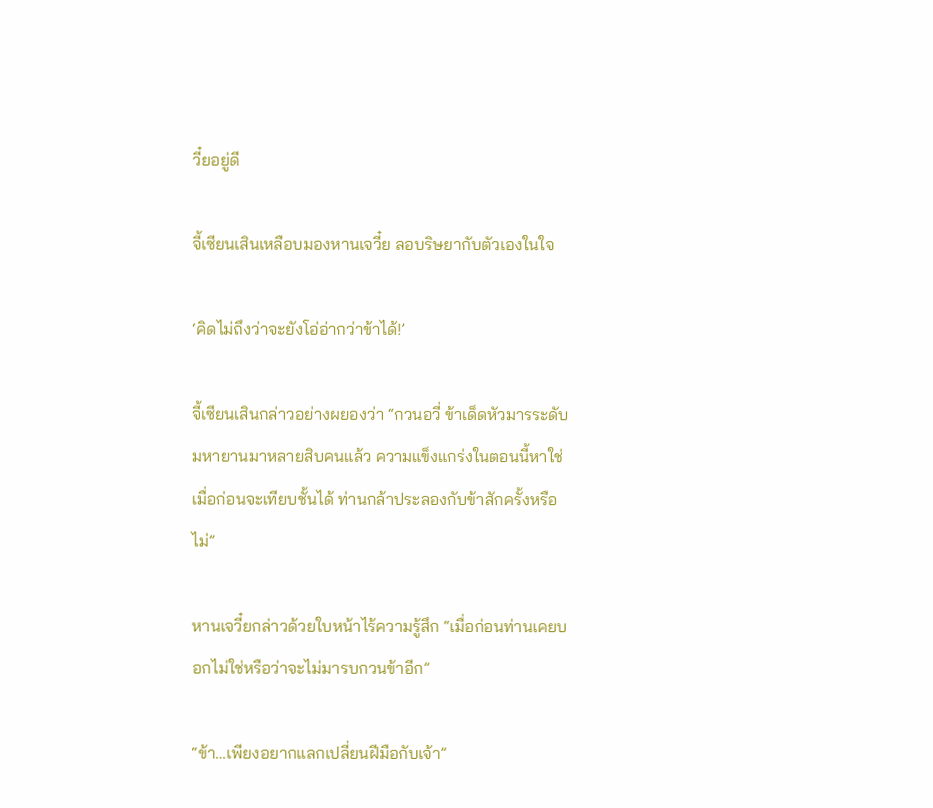วี๋ยอยู่ดี

จี้เซียนเสินเหลือบมองหานเจวี๋ย ลอบริษยากับตัวเองในใจ

‘คิดไม่ถึงว่าจะยังโอ่อ่ากว่าข้าได้!’

จี้เซียนเสินกล่าวอย่างผยองว่า “กวนอวี่ ข้าเด็ดหัวมารระดับมหายานมาหลายสิบคนแล้ว ความแข็งแกร่งในตอนนี้หาใช่เมื่อก่อนจะเทียบชั้นได้ ท่านกล้าประลองกับข้าสักครั้งหรือไม่”

หานเจวี๋ยกล่าวด้วยใบหน้าไร้ความรู้สึก “เมื่อก่อนท่านเคยบอกไม่ใช่หรือว่าจะไม่มารบกวนข้าอีก”

“ข้า…เพียงอยากแลกเปลี่ยนฝีมือกับเจ้า”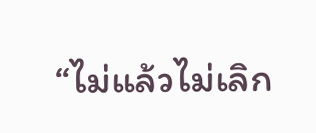“ไม่แล้วไม่เลิก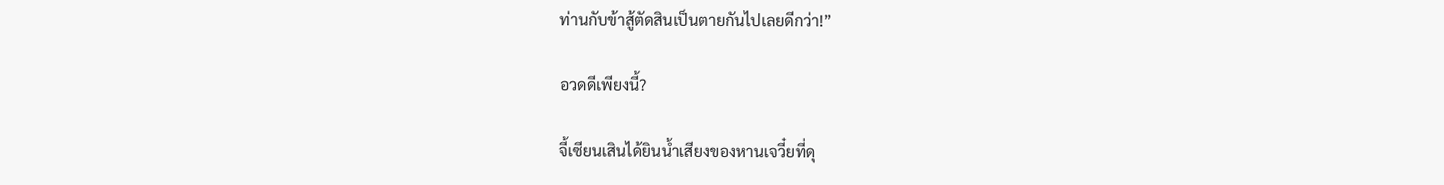ท่านกับข้าสู้ตัดสินเป็นตายกันไปเลยดีกว่า!”

อวดดีเพียงนี้?

จี้เซียนเสินได้ยินน้ำเสียงของหานเจวี๋ยที่ดุ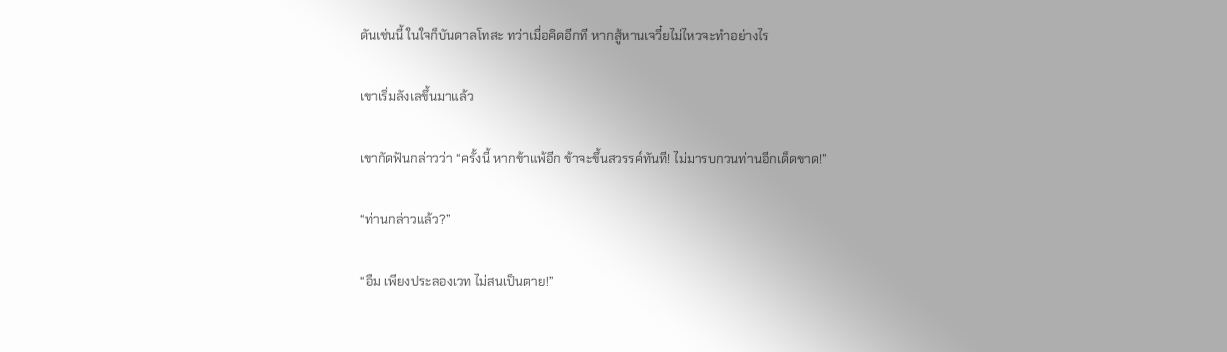ดันเช่นนี้ ในใจก็บันดาลโทสะ ทว่าเมื่อคิดอีกที หากสู้หานเจวี๋ยไม่ไหวจะทำอย่างไร

เขาเริ่มลังเลขึ้นมาแล้ว

เขากัดฟันกล่าวว่า “ครั้งนี้ หากข้าแพ้อีก ข้าจะขึ้นสวรรค์ทันที! ไม่มารบกวนท่านอีกเด็ดขาด!”

“ท่านกล่าวแล้ว?”

“อืม เพียงประลองเวท ไม่สนเป็นตาย!”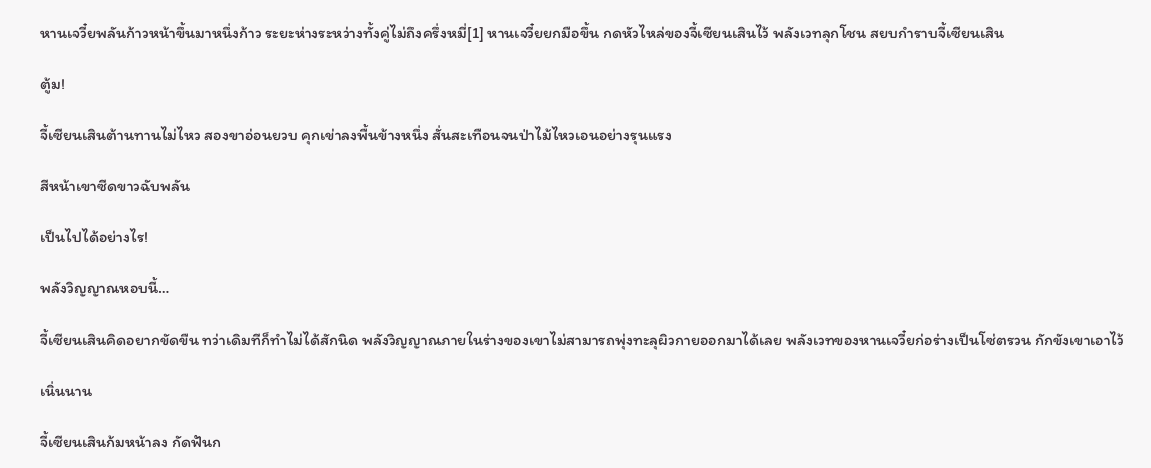หานเจวี๋ยพลันก้าวหน้าขึ้นมาหนึ่งก้าว ระยะห่างระหว่างทั้งคู่ไม่ถึงครึ่งหมี่[1] หานเจวี๋ยยกมือขึ้น กดหัวไหล่ของจี้เซียนเสินไว้ พลังเวทลุกโชน สยบกำราบจี้เซียนเสิน

ตู้ม!

จี้เซียนเสินต้านทานไม่ไหว สองขาอ่อนยวบ คุกเข่าลงพื้นข้างหนึ่ง สั่นสะเทือนจนป่าไม้ไหวเอนอย่างรุนแรง

สีหน้าเขาซีดขาวฉับพลัน

เป็นไปได้อย่างไร!

พลังวิญญาณหอบนี้…

จี้เซียนเสินคิดอยากขัดขืน ทว่าเดิมทีก็ทำไม่ได้สักนิด พลังวิญญาณภายในร่างของเขาไม่สามารถพุ่งทะลุผิวกายออกมาได้เลย พลังเวทของหานเจวี๋ยก่อร่างเป็นโซ่ตรวน กักขังเขาเอาไว้

เนิ่นนาน

จี้เซียนเสินก้มหน้าลง กัดฟันก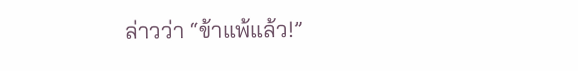ล่าวว่า “ข้าแพ้แล้ว!”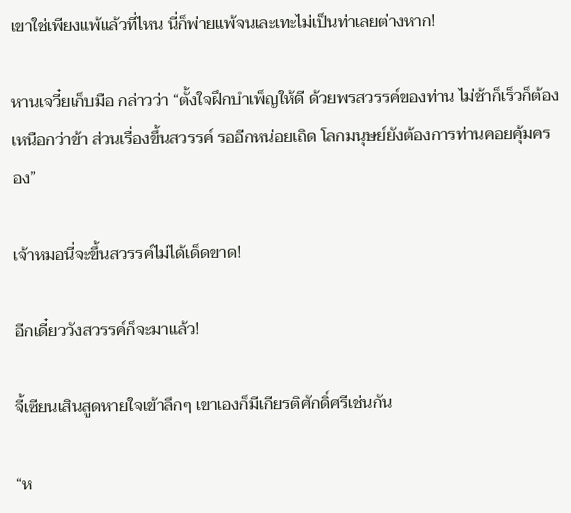เขาใช่เพียงแพ้แล้วที่ไหน นี่ก็พ่ายแพ้จนเละเทะไม่เป็นท่าเลยต่างหาก!

หานเจวี๋ยเก็บมือ กล่าวว่า “ตั้งใจฝึกบำเพ็ญให้ดี ด้วยพรสวรรค์ของท่าน ไม่ช้าก็เร็วก็ต้องเหนือกว่าข้า ส่วนเรื่องขึ้นสวรรค์ รออีกหน่อยเถิด โลกมนุษย์ยังต้องการท่านคอยคุ้มครอง”

เจ้าหมอนี่จะขึ้นสวรรค์ไม่ได้เด็ดขาด!

อีกเดี๋ยววังสวรรค์ก็จะมาแล้ว!

จี้เซียนเสินสูดหายใจเข้าลึกๆ เขาเองก็มีเกียรติศักดิ์ศรีเช่นกัน

“ห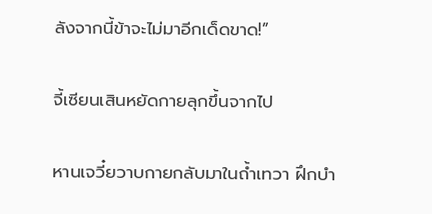ลังจากนี้ข้าจะไม่มาอีกเด็ดขาด!”

จี้เซียนเสินหยัดกายลุกขึ้นจากไป

หานเจวี๋ยวาบกายกลับมาในถ้ำเทวา ฝึกบำ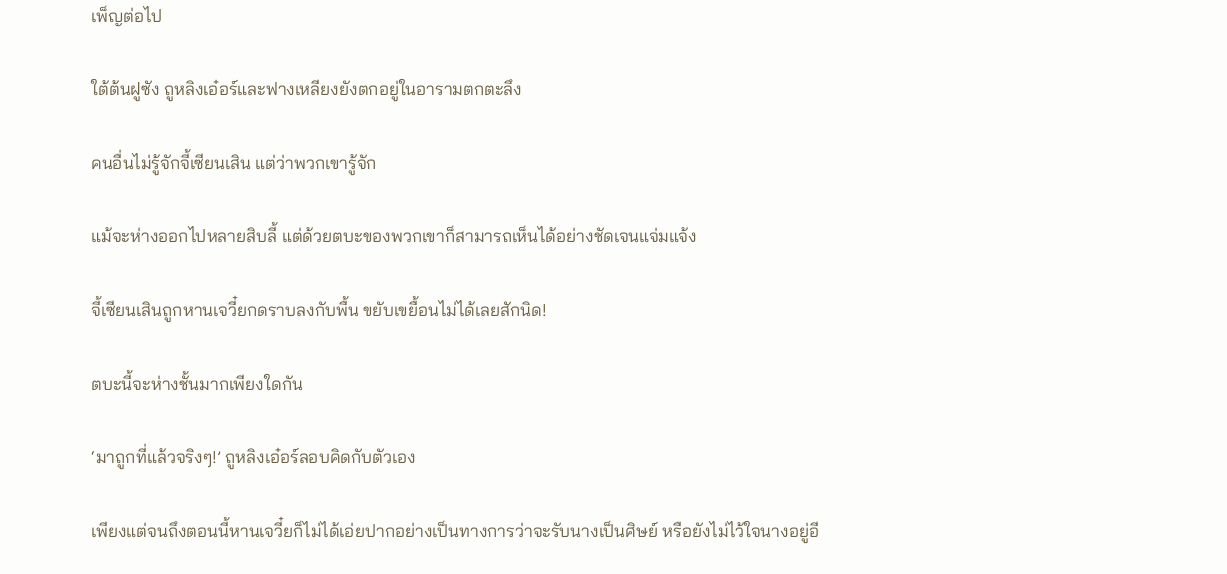เพ็ญต่อไป

ใต้ต้นฝูซัง ถูหลิงเอ๋อร์และฟางเหลียงยังตกอยู่ในอารามตกตะลึง

คนอื่นไม่รู้จักจี้เซียนเสิน แต่ว่าพวกเขารู้จัก

แม้จะห่างออกไปหลายสิบลี้ แต่ด้วยตบะของพวกเขาก็สามารถเห็นได้อย่างชัดเจนแจ่มแจ้ง

จี้เซียนเสินถูกหานเจวี๋ยกดราบลงกับพื้น ขยับเขยื้อนไม่ได้เลยสักนิด!

ตบะนี้จะห่างชั้นมากเพียงใดกัน

‘มาถูกที่แล้วจริงๆ!’ ถูหลิงเอ๋อร์ลอบคิดกับตัวเอง

เพียงแต่จนถึงตอนนี้หานเจวี๋ยก็ไม่ได้เอ่ยปากอย่างเป็นทางการว่าจะรับนางเป็นศิษย์ หรือยังไม่ไว้ใจนางอยู่อี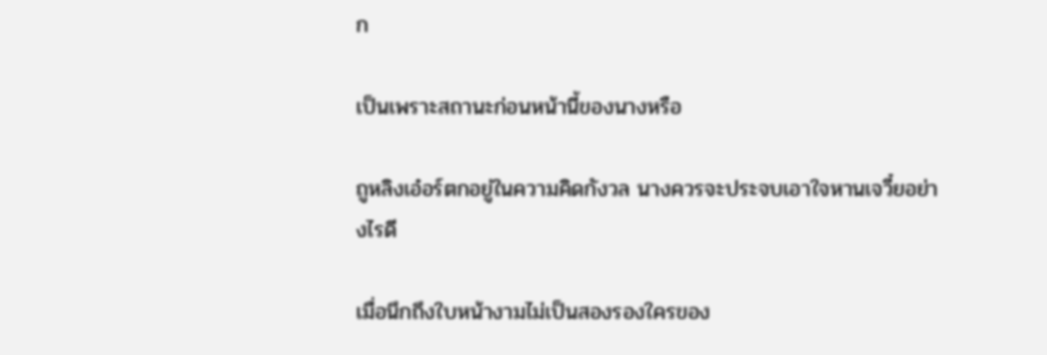ก

เป็นเพราะสถานะก่อนหน้านี้ของนางหรือ

ถูหลิงเอ๋อร์ตกอยู่ในความคิดกังวล นางควรจะประจบเอาใจหานเจวี๋ยอย่างไรดี

เมื่อนึกถึงใบหน้างามไม่เป็นสองรองใครของ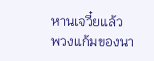หานเจวี๋ยแล้ว พวงแก้มของนา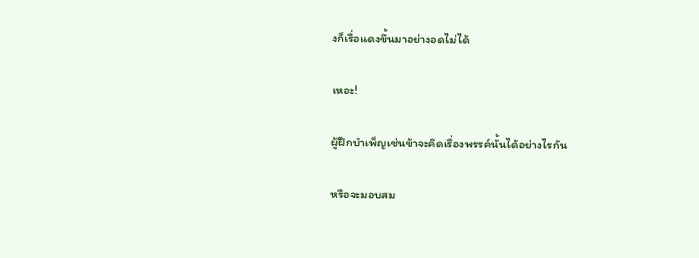งก็เรื่อแดงขึ้นมาอย่างอดไม่ได้

เหอะ!

ผู้ฝึกบำเพ็ญเช่นข้าจะคิดเรื่องพรรค์นั้นได้อย่างไรกัน

หรือจะมอบสม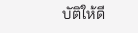บัติให้ดี